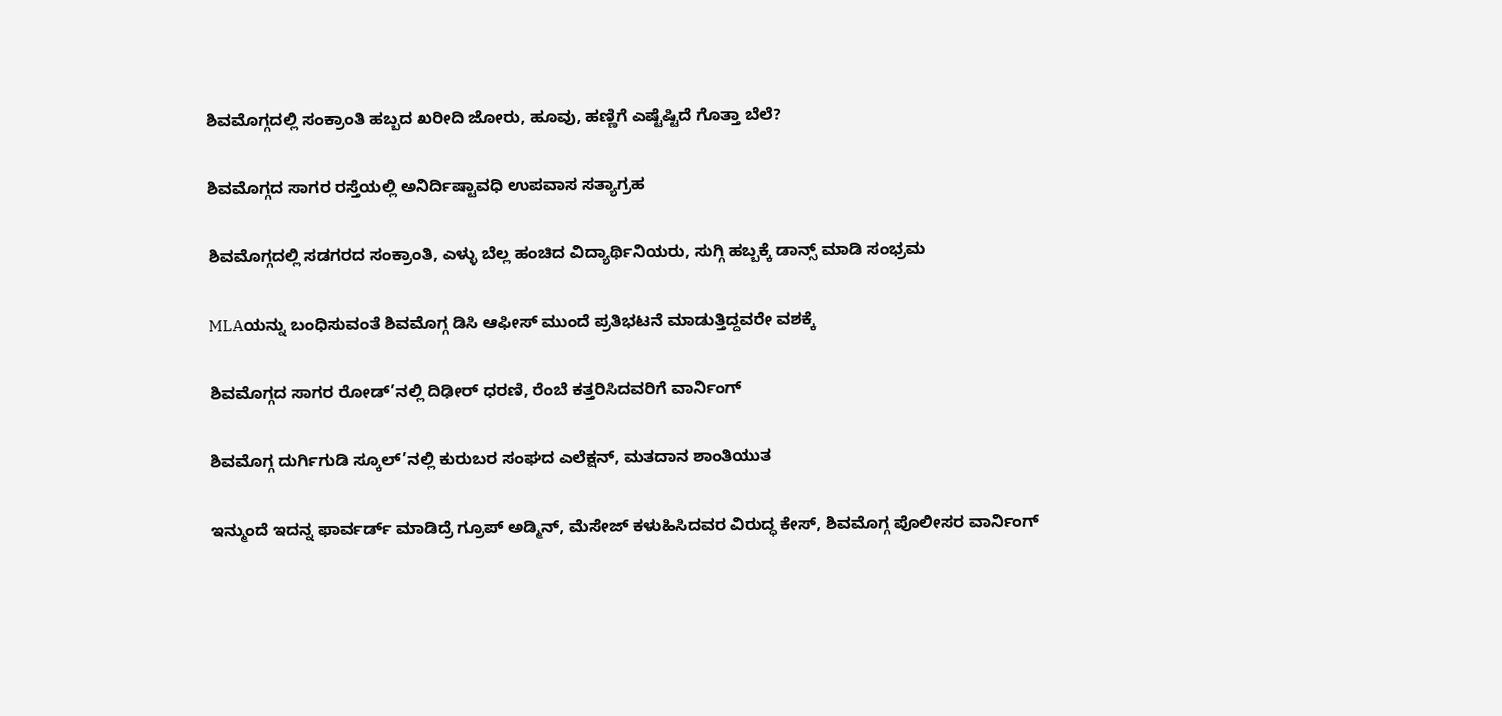ಶಿವಮೊಗ್ಗದಲ್ಲಿ ಸಂಕ್ರಾಂತಿ ಹಬ್ಬದ ಖರೀದಿ ಜೋರು, ಹೂವು, ಹಣ್ಣಿಗೆ ಎಷ್ಟೆಷ್ಟಿದೆ ಗೊತ್ತಾ ಬೆಲೆ?

ಶಿವಮೊಗ್ಗದ ಸಾಗರ ರಸ್ತೆಯಲ್ಲಿ ಅನಿರ್ದಿಷ್ಟಾವಧಿ ಉಪವಾಸ ಸತ್ಯಾಗ್ರಹ

ಶಿವಮೊಗ್ಗದಲ್ಲಿ ಸಡಗರದ ಸಂಕ್ರಾಂತಿ, ಎಳ್ಳು ಬೆಲ್ಲ ಹಂಚಿದ ವಿದ್ಯಾರ್ಥಿನಿಯರು, ಸುಗ್ಗಿ ಹಬ್ಬಕ್ಕೆ ಡಾನ್ಸ್ ಮಾಡಿ ಸಂಭ್ರಮ

MLAಯನ್ನು ಬಂಧಿಸುವಂತೆ ಶಿವಮೊಗ್ಗ ಡಿಸಿ ಆಫೀಸ್ ಮುಂದೆ ಪ್ರತಿಭಟನೆ ಮಾಡುತ್ತಿದ್ದವರೇ ವಶಕ್ಕೆ

ಶಿವಮೊಗ್ಗದ ಸಾಗರ ರೋಡ್’ನಲ್ಲಿ ದಿಢೀರ್ ಧರಣಿ, ರೆಂಬೆ ಕತ್ತರಿಸಿದವರಿಗೆ ವಾರ್ನಿಂಗ್

ಶಿವಮೊಗ್ಗ ದುರ್ಗಿಗುಡಿ ಸ್ಕೂಲ್’ನಲ್ಲಿ ಕುರುಬರ ಸಂಘದ ಎಲೆಕ್ಷನ್, ಮತದಾನ ಶಾಂತಿಯುತ

ಇನ್ಮುಂದೆ ಇದನ್ನ ಫಾರ್ವರ್ಡ್ ಮಾಡಿದ್ರೆ ಗ್ರೂಪ್ ಅಡ್ಮಿನ್, ಮೆಸೇಜ್ ಕಳುಹಿಸಿದವರ ವಿರುದ್ಧ ಕೇಸ್, ಶಿವಮೊಗ್ಗ ಪೊಲೀಸರ ವಾರ್ನಿಂಗ್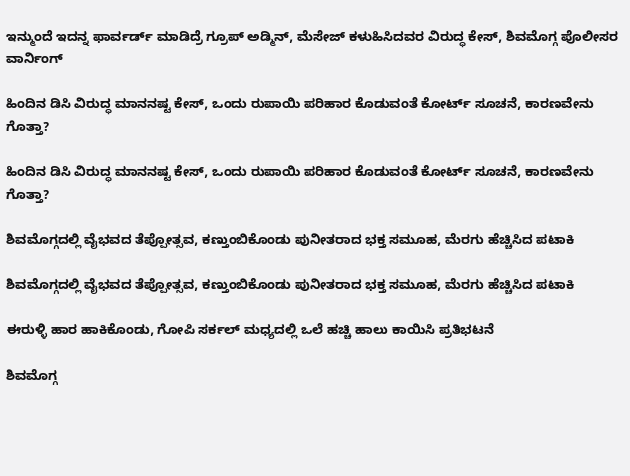ಇನ್ಮುಂದೆ ಇದನ್ನ ಫಾರ್ವರ್ಡ್ ಮಾಡಿದ್ರೆ ಗ್ರೂಪ್ ಅಡ್ಮಿನ್, ಮೆಸೇಜ್ ಕಳುಹಿಸಿದವರ ವಿರುದ್ಧ ಕೇಸ್, ಶಿವಮೊಗ್ಗ ಪೊಲೀಸರ ವಾರ್ನಿಂಗ್

ಹಿಂದಿನ ಡಿಸಿ ವಿರುದ್ಧ ಮಾನನಷ್ಟ ಕೇಸ್, ಒಂದು ರುಪಾಯಿ ಪರಿಹಾರ ಕೊಡುವಂತೆ ಕೋರ್ಟ್ ಸೂಚನೆ, ಕಾರಣವೇನು ಗೊತ್ತಾ?

ಹಿಂದಿನ ಡಿಸಿ ವಿರುದ್ಧ ಮಾನನಷ್ಟ ಕೇಸ್, ಒಂದು ರುಪಾಯಿ ಪರಿಹಾರ ಕೊಡುವಂತೆ ಕೋರ್ಟ್ ಸೂಚನೆ, ಕಾರಣವೇನು ಗೊತ್ತಾ?

ಶಿವಮೊಗ್ಗದಲ್ಲಿ ವೈಭವದ ತೆಪ್ಪೋತ್ಸವ, ಕಣ್ತುಂಬಿಕೊಂಡು ಪುನೀತರಾದ ಭಕ್ತ ಸಮೂಹ, ಮೆರಗು ಹೆಚ್ಚಿಸಿದ ಪಟಾಕಿ

ಶಿವಮೊಗ್ಗದಲ್ಲಿ ವೈಭವದ ತೆಪ್ಪೋತ್ಸವ, ಕಣ್ತುಂಬಿಕೊಂಡು ಪುನೀತರಾದ ಭಕ್ತ ಸಮೂಹ, ಮೆರಗು ಹೆಚ್ಚಿಸಿದ ಪಟಾಕಿ

ಈರುಳ್ಳಿ ಹಾರ ಹಾಕಿಕೊಂಡು, ಗೋಪಿ ಸರ್ಕಲ್ ಮಧ್ಯದಲ್ಲಿ ಒಲೆ ಹಚ್ಚಿ ಹಾಲು ಕಾಯಿಸಿ ಪ್ರತಿಭಟನೆ

ಶಿವಮೊಗ್ಗ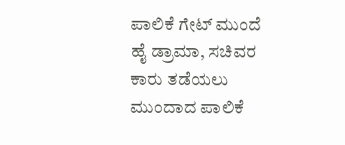ಪಾಲಿಕೆ ಗೇಟ್ ಮುಂದೆ ಹೈ ಡ್ರಾಮಾ, ಸಚಿವರ ಕಾರು ತಡೆಯಲು ಮುಂದಾದ ಪಾಲಿಕೆ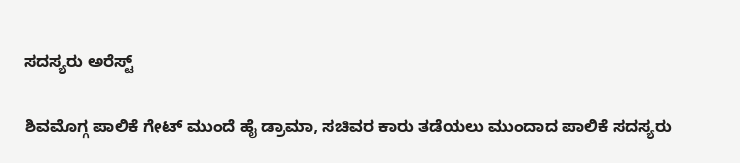ಸದಸ್ಯರು ಅರೆಸ್ಟ್

ಶಿವಮೊಗ್ಗ ಪಾಲಿಕೆ ಗೇಟ್ ಮುಂದೆ ಹೈ ಡ್ರಾಮಾ, ಸಚಿವರ ಕಾರು ತಡೆಯಲು ಮುಂದಾದ ಪಾಲಿಕೆ ಸದಸ್ಯರು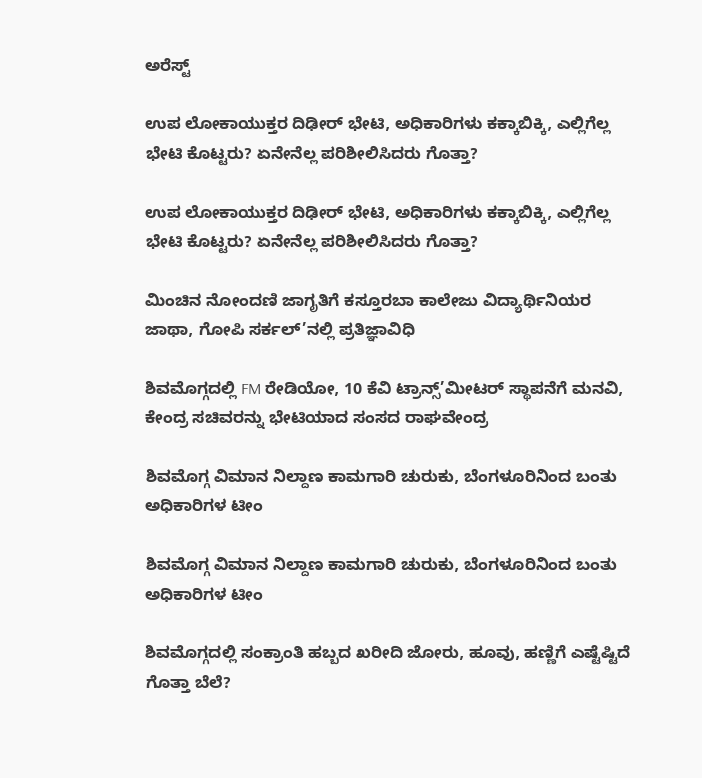ಅರೆಸ್ಟ್

ಉಪ ಲೋಕಾಯುಕ್ತರ ದಿಢೀರ್ ಭೇಟಿ, ಅಧಿಕಾರಿಗಳು ಕಕ್ಕಾಬಿಕ್ಕಿ, ಎಲ್ಲಿಗೆಲ್ಲ ಭೇಟಿ ಕೊಟ್ಟರು? ಏನೇನೆಲ್ಲ ಪರಿಶೀಲಿಸಿದರು ಗೊತ್ತಾ?

ಉಪ ಲೋಕಾಯುಕ್ತರ ದಿಢೀರ್ ಭೇಟಿ, ಅಧಿಕಾರಿಗಳು ಕಕ್ಕಾಬಿಕ್ಕಿ, ಎಲ್ಲಿಗೆಲ್ಲ ಭೇಟಿ ಕೊಟ್ಟರು? ಏನೇನೆಲ್ಲ ಪರಿಶೀಲಿಸಿದರು ಗೊತ್ತಾ?

ಮಿಂಚಿನ ನೋಂದಣಿ ಜಾಗೃತಿಗೆ ಕಸ್ತೂರಬಾ ಕಾಲೇಜು ವಿದ್ಯಾರ್ಥಿನಿಯರ ಜಾಥಾ, ಗೋಪಿ ಸರ್ಕಲ್’ನಲ್ಲಿ ಪ್ರತಿಜ್ಞಾವಿಧಿ

ಶಿವಮೊಗ್ಗದಲ್ಲಿ FM ರೇಡಿಯೋ, 10 ಕೆವಿ ಟ್ರಾನ್ಸ್’ಮೀಟರ್ ಸ್ಥಾಪನೆಗೆ ಮನವಿ, ಕೇಂದ್ರ ಸಚಿವರನ್ನು ಭೇಟಿಯಾದ ಸಂಸದ ರಾಘವೇಂದ್ರ

ಶಿವಮೊಗ್ಗ ವಿಮಾನ ನಿಲ್ದಾಣ ಕಾಮಗಾರಿ ಚುರುಕು, ಬೆಂಗಳೂರಿನಿಂದ ಬಂತು ಅಧಿಕಾರಿಗಳ ಟೀಂ

ಶಿವಮೊಗ್ಗ ವಿಮಾನ ನಿಲ್ದಾಣ ಕಾಮಗಾರಿ ಚುರುಕು, ಬೆಂಗಳೂರಿನಿಂದ ಬಂತು ಅಧಿಕಾರಿಗಳ ಟೀಂ

ಶಿವಮೊಗ್ಗದಲ್ಲಿ ಸಂಕ್ರಾಂತಿ ಹಬ್ಬದ ಖರೀದಿ ಜೋರು, ಹೂವು, ಹಣ್ಣಿಗೆ ಎಷ್ಟೆಷ್ಟಿದೆ ಗೊತ್ತಾ ಬೆಲೆ?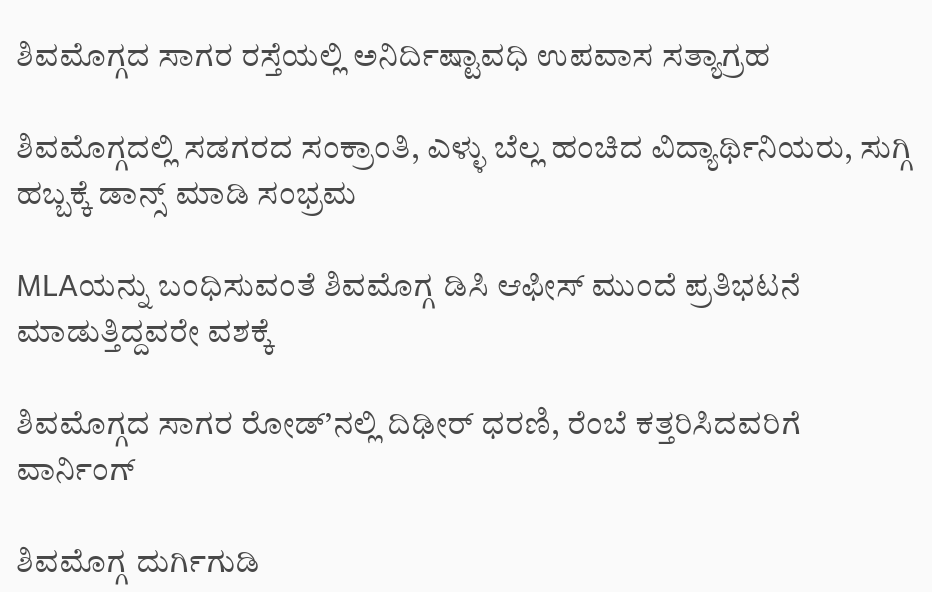ಶಿವಮೊಗ್ಗದ ಸಾಗರ ರಸ್ತೆಯಲ್ಲಿ ಅನಿರ್ದಿಷ್ಟಾವಧಿ ಉಪವಾಸ ಸತ್ಯಾಗ್ರಹ

ಶಿವಮೊಗ್ಗದಲ್ಲಿ ಸಡಗರದ ಸಂಕ್ರಾಂತಿ, ಎಳ್ಳು ಬೆಲ್ಲ ಹಂಚಿದ ವಿದ್ಯಾರ್ಥಿನಿಯರು, ಸುಗ್ಗಿ ಹಬ್ಬಕ್ಕೆ ಡಾನ್ಸ್ ಮಾಡಿ ಸಂಭ್ರಮ

MLAಯನ್ನು ಬಂಧಿಸುವಂತೆ ಶಿವಮೊಗ್ಗ ಡಿಸಿ ಆಫೀಸ್ ಮುಂದೆ ಪ್ರತಿಭಟನೆ ಮಾಡುತ್ತಿದ್ದವರೇ ವಶಕ್ಕೆ

ಶಿವಮೊಗ್ಗದ ಸಾಗರ ರೋಡ್’ನಲ್ಲಿ ದಿಢೀರ್ ಧರಣಿ, ರೆಂಬೆ ಕತ್ತರಿಸಿದವರಿಗೆ ವಾರ್ನಿಂಗ್

ಶಿವಮೊಗ್ಗ ದುರ್ಗಿಗುಡಿ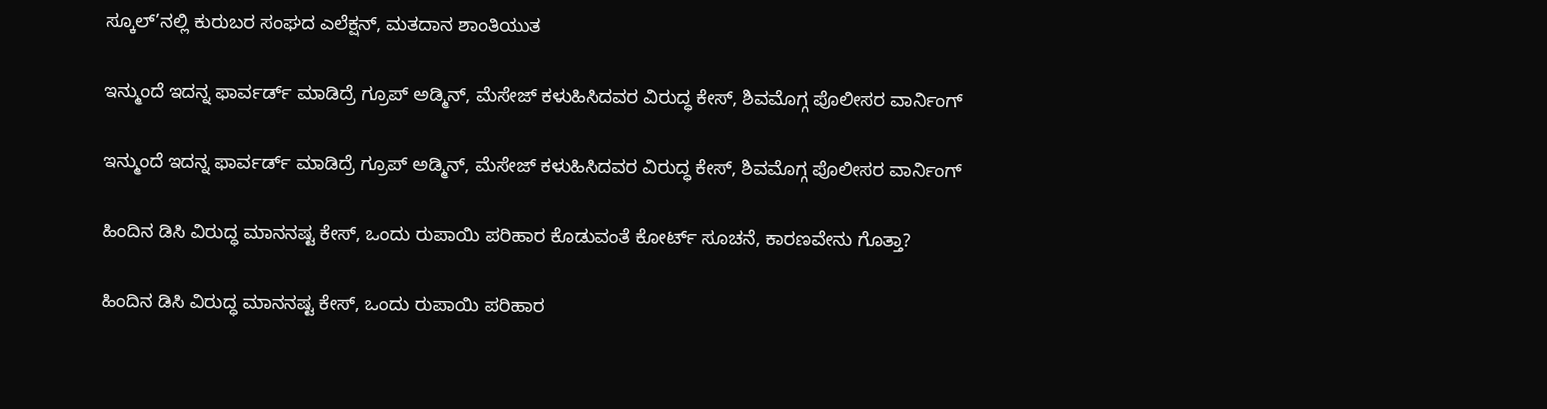ಸ್ಕೂಲ್’ನಲ್ಲಿ ಕುರುಬರ ಸಂಘದ ಎಲೆಕ್ಷನ್, ಮತದಾನ ಶಾಂತಿಯುತ

ಇನ್ಮುಂದೆ ಇದನ್ನ ಫಾರ್ವರ್ಡ್ ಮಾಡಿದ್ರೆ ಗ್ರೂಪ್ ಅಡ್ಮಿನ್, ಮೆಸೇಜ್ ಕಳುಹಿಸಿದವರ ವಿರುದ್ಧ ಕೇಸ್, ಶಿವಮೊಗ್ಗ ಪೊಲೀಸರ ವಾರ್ನಿಂಗ್

ಇನ್ಮುಂದೆ ಇದನ್ನ ಫಾರ್ವರ್ಡ್ ಮಾಡಿದ್ರೆ ಗ್ರೂಪ್ ಅಡ್ಮಿನ್, ಮೆಸೇಜ್ ಕಳುಹಿಸಿದವರ ವಿರುದ್ಧ ಕೇಸ್, ಶಿವಮೊಗ್ಗ ಪೊಲೀಸರ ವಾರ್ನಿಂಗ್

ಹಿಂದಿನ ಡಿಸಿ ವಿರುದ್ಧ ಮಾನನಷ್ಟ ಕೇಸ್, ಒಂದು ರುಪಾಯಿ ಪರಿಹಾರ ಕೊಡುವಂತೆ ಕೋರ್ಟ್ ಸೂಚನೆ, ಕಾರಣವೇನು ಗೊತ್ತಾ?

ಹಿಂದಿನ ಡಿಸಿ ವಿರುದ್ಧ ಮಾನನಷ್ಟ ಕೇಸ್, ಒಂದು ರುಪಾಯಿ ಪರಿಹಾರ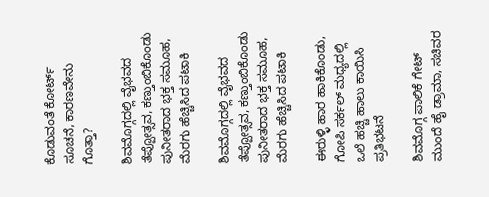ಕೊಡುವಂತೆ ಕೋರ್ಟ್ ಸೂಚನೆ, ಕಾರಣವೇನು ಗೊತ್ತಾ?

ಶಿವಮೊಗ್ಗದಲ್ಲಿ ವೈಭವದ ತೆಪ್ಪೋತ್ಸವ, ಕಣ್ತುಂಬಿಕೊಂಡು ಪುನೀತರಾದ ಭಕ್ತ ಸಮೂಹ, ಮೆರಗು ಹೆಚ್ಚಿಸಿದ ಪಟಾಕಿ

ಶಿವಮೊಗ್ಗದಲ್ಲಿ ವೈಭವದ ತೆಪ್ಪೋತ್ಸವ, ಕಣ್ತುಂಬಿಕೊಂಡು ಪುನೀತರಾದ ಭಕ್ತ ಸಮೂಹ, ಮೆರಗು ಹೆಚ್ಚಿಸಿದ ಪಟಾಕಿ

ಈರುಳ್ಳಿ ಹಾರ ಹಾಕಿಕೊಂಡು, ಗೋಪಿ ಸರ್ಕಲ್ ಮಧ್ಯದಲ್ಲಿ ಒಲೆ ಹಚ್ಚಿ ಹಾಲು ಕಾಯಿಸಿ ಪ್ರತಿಭಟನೆ

ಶಿವಮೊಗ್ಗ ಪಾಲಿಕೆ ಗೇಟ್ ಮುಂದೆ ಹೈ ಡ್ರಾಮಾ, ಸಚಿವರ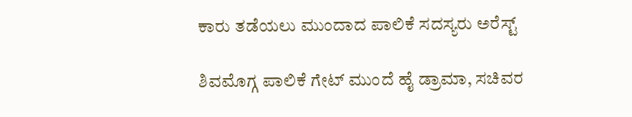ಕಾರು ತಡೆಯಲು ಮುಂದಾದ ಪಾಲಿಕೆ ಸದಸ್ಯರು ಅರೆಸ್ಟ್

ಶಿವಮೊಗ್ಗ ಪಾಲಿಕೆ ಗೇಟ್ ಮುಂದೆ ಹೈ ಡ್ರಾಮಾ, ಸಚಿವರ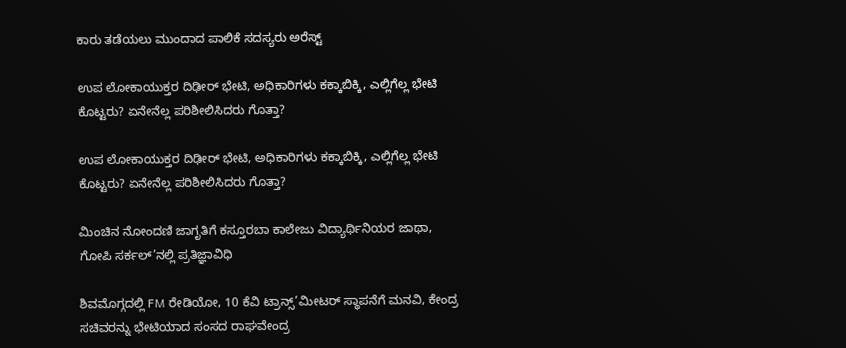ಕಾರು ತಡೆಯಲು ಮುಂದಾದ ಪಾಲಿಕೆ ಸದಸ್ಯರು ಅರೆಸ್ಟ್

ಉಪ ಲೋಕಾಯುಕ್ತರ ದಿಢೀರ್ ಭೇಟಿ, ಅಧಿಕಾರಿಗಳು ಕಕ್ಕಾಬಿಕ್ಕಿ, ಎಲ್ಲಿಗೆಲ್ಲ ಭೇಟಿ ಕೊಟ್ಟರು? ಏನೇನೆಲ್ಲ ಪರಿಶೀಲಿಸಿದರು ಗೊತ್ತಾ?

ಉಪ ಲೋಕಾಯುಕ್ತರ ದಿಢೀರ್ ಭೇಟಿ, ಅಧಿಕಾರಿಗಳು ಕಕ್ಕಾಬಿಕ್ಕಿ, ಎಲ್ಲಿಗೆಲ್ಲ ಭೇಟಿ ಕೊಟ್ಟರು? ಏನೇನೆಲ್ಲ ಪರಿಶೀಲಿಸಿದರು ಗೊತ್ತಾ?

ಮಿಂಚಿನ ನೋಂದಣಿ ಜಾಗೃತಿಗೆ ಕಸ್ತೂರಬಾ ಕಾಲೇಜು ವಿದ್ಯಾರ್ಥಿನಿಯರ ಜಾಥಾ, ಗೋಪಿ ಸರ್ಕಲ್’ನಲ್ಲಿ ಪ್ರತಿಜ್ಞಾವಿಧಿ

ಶಿವಮೊಗ್ಗದಲ್ಲಿ FM ರೇಡಿಯೋ, 10 ಕೆವಿ ಟ್ರಾನ್ಸ್’ಮೀಟರ್ ಸ್ಥಾಪನೆಗೆ ಮನವಿ, ಕೇಂದ್ರ ಸಚಿವರನ್ನು ಭೇಟಿಯಾದ ಸಂಸದ ರಾಘವೇಂದ್ರ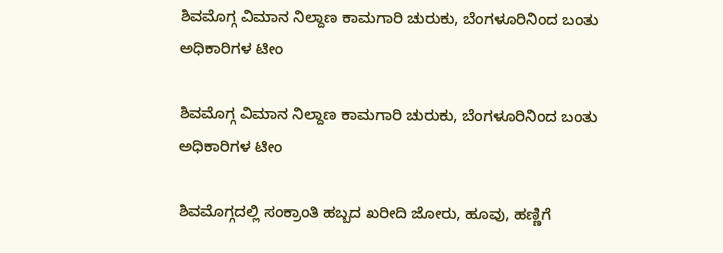ಶಿವಮೊಗ್ಗ ವಿಮಾನ ನಿಲ್ದಾಣ ಕಾಮಗಾರಿ ಚುರುಕು, ಬೆಂಗಳೂರಿನಿಂದ ಬಂತು ಅಧಿಕಾರಿಗಳ ಟೀಂ

ಶಿವಮೊಗ್ಗ ವಿಮಾನ ನಿಲ್ದಾಣ ಕಾಮಗಾರಿ ಚುರುಕು, ಬೆಂಗಳೂರಿನಿಂದ ಬಂತು ಅಧಿಕಾರಿಗಳ ಟೀಂ

ಶಿವಮೊಗ್ಗದಲ್ಲಿ ಸಂಕ್ರಾಂತಿ ಹಬ್ಬದ ಖರೀದಿ ಜೋರು, ಹೂವು, ಹಣ್ಣಿಗೆ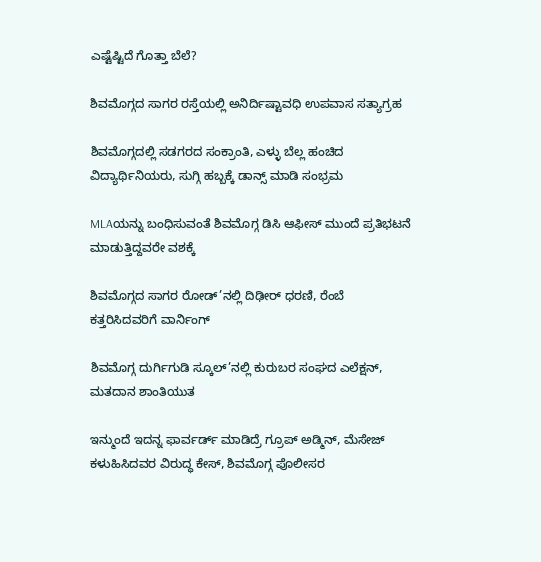ಎಷ್ಟೆಷ್ಟಿದೆ ಗೊತ್ತಾ ಬೆಲೆ?

ಶಿವಮೊಗ್ಗದ ಸಾಗರ ರಸ್ತೆಯಲ್ಲಿ ಅನಿರ್ದಿಷ್ಟಾವಧಿ ಉಪವಾಸ ಸತ್ಯಾಗ್ರಹ

ಶಿವಮೊಗ್ಗದಲ್ಲಿ ಸಡಗರದ ಸಂಕ್ರಾಂತಿ, ಎಳ್ಳು ಬೆಲ್ಲ ಹಂಚಿದ ವಿದ್ಯಾರ್ಥಿನಿಯರು, ಸುಗ್ಗಿ ಹಬ್ಬಕ್ಕೆ ಡಾನ್ಸ್ ಮಾಡಿ ಸಂಭ್ರಮ

MLAಯನ್ನು ಬಂಧಿಸುವಂತೆ ಶಿವಮೊಗ್ಗ ಡಿಸಿ ಆಫೀಸ್ ಮುಂದೆ ಪ್ರತಿಭಟನೆ ಮಾಡುತ್ತಿದ್ದವರೇ ವಶಕ್ಕೆ

ಶಿವಮೊಗ್ಗದ ಸಾಗರ ರೋಡ್’ನಲ್ಲಿ ದಿಢೀರ್ ಧರಣಿ, ರೆಂಬೆ ಕತ್ತರಿಸಿದವರಿಗೆ ವಾರ್ನಿಂಗ್

ಶಿವಮೊಗ್ಗ ದುರ್ಗಿಗುಡಿ ಸ್ಕೂಲ್’ನಲ್ಲಿ ಕುರುಬರ ಸಂಘದ ಎಲೆಕ್ಷನ್, ಮತದಾನ ಶಾಂತಿಯುತ

ಇನ್ಮುಂದೆ ಇದನ್ನ ಫಾರ್ವರ್ಡ್ ಮಾಡಿದ್ರೆ ಗ್ರೂಪ್ ಅಡ್ಮಿನ್, ಮೆಸೇಜ್ ಕಳುಹಿಸಿದವರ ವಿರುದ್ಧ ಕೇಸ್, ಶಿವಮೊಗ್ಗ ಪೊಲೀಸರ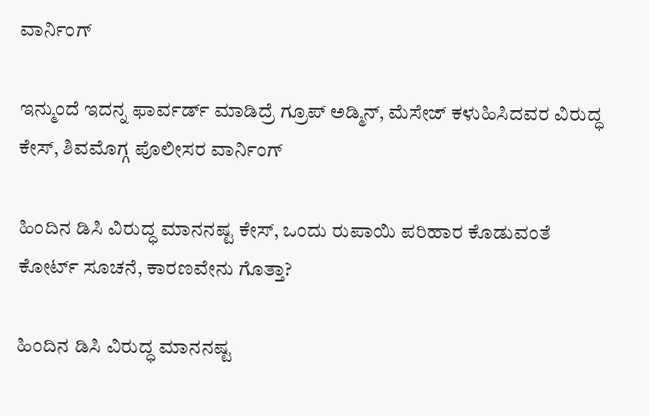ವಾರ್ನಿಂಗ್

ಇನ್ಮುಂದೆ ಇದನ್ನ ಫಾರ್ವರ್ಡ್ ಮಾಡಿದ್ರೆ ಗ್ರೂಪ್ ಅಡ್ಮಿನ್, ಮೆಸೇಜ್ ಕಳುಹಿಸಿದವರ ವಿರುದ್ಧ ಕೇಸ್, ಶಿವಮೊಗ್ಗ ಪೊಲೀಸರ ವಾರ್ನಿಂಗ್

ಹಿಂದಿನ ಡಿಸಿ ವಿರುದ್ಧ ಮಾನನಷ್ಟ ಕೇಸ್, ಒಂದು ರುಪಾಯಿ ಪರಿಹಾರ ಕೊಡುವಂತೆ ಕೋರ್ಟ್ ಸೂಚನೆ, ಕಾರಣವೇನು ಗೊತ್ತಾ?

ಹಿಂದಿನ ಡಿಸಿ ವಿರುದ್ಧ ಮಾನನಷ್ಟ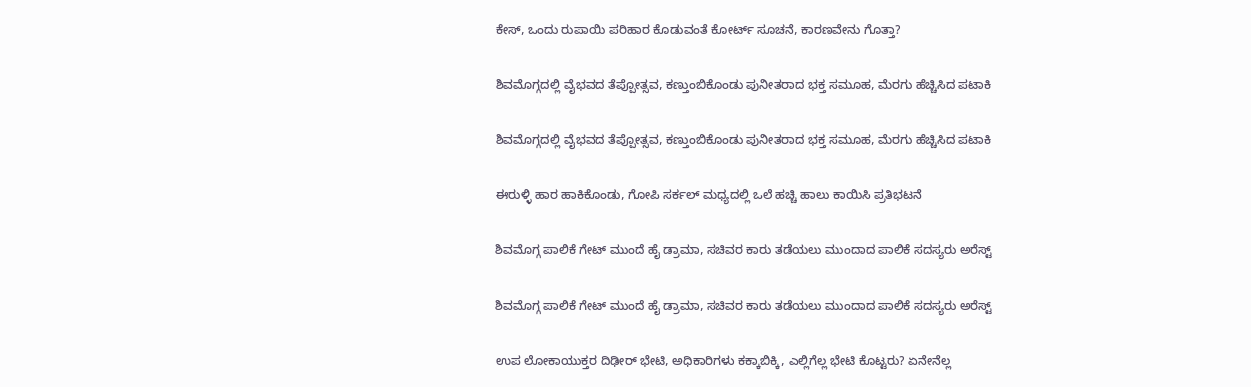ಕೇಸ್, ಒಂದು ರುಪಾಯಿ ಪರಿಹಾರ ಕೊಡುವಂತೆ ಕೋರ್ಟ್ ಸೂಚನೆ, ಕಾರಣವೇನು ಗೊತ್ತಾ?

ಶಿವಮೊಗ್ಗದಲ್ಲಿ ವೈಭವದ ತೆಪ್ಪೋತ್ಸವ, ಕಣ್ತುಂಬಿಕೊಂಡು ಪುನೀತರಾದ ಭಕ್ತ ಸಮೂಹ, ಮೆರಗು ಹೆಚ್ಚಿಸಿದ ಪಟಾಕಿ

ಶಿವಮೊಗ್ಗದಲ್ಲಿ ವೈಭವದ ತೆಪ್ಪೋತ್ಸವ, ಕಣ್ತುಂಬಿಕೊಂಡು ಪುನೀತರಾದ ಭಕ್ತ ಸಮೂಹ, ಮೆರಗು ಹೆಚ್ಚಿಸಿದ ಪಟಾಕಿ

ಈರುಳ್ಳಿ ಹಾರ ಹಾಕಿಕೊಂಡು, ಗೋಪಿ ಸರ್ಕಲ್ ಮಧ್ಯದಲ್ಲಿ ಒಲೆ ಹಚ್ಚಿ ಹಾಲು ಕಾಯಿಸಿ ಪ್ರತಿಭಟನೆ

ಶಿವಮೊಗ್ಗ ಪಾಲಿಕೆ ಗೇಟ್ ಮುಂದೆ ಹೈ ಡ್ರಾಮಾ, ಸಚಿವರ ಕಾರು ತಡೆಯಲು ಮುಂದಾದ ಪಾಲಿಕೆ ಸದಸ್ಯರು ಅರೆಸ್ಟ್

ಶಿವಮೊಗ್ಗ ಪಾಲಿಕೆ ಗೇಟ್ ಮುಂದೆ ಹೈ ಡ್ರಾಮಾ, ಸಚಿವರ ಕಾರು ತಡೆಯಲು ಮುಂದಾದ ಪಾಲಿಕೆ ಸದಸ್ಯರು ಅರೆಸ್ಟ್

ಉಪ ಲೋಕಾಯುಕ್ತರ ದಿಢೀರ್ ಭೇಟಿ, ಅಧಿಕಾರಿಗಳು ಕಕ್ಕಾಬಿಕ್ಕಿ, ಎಲ್ಲಿಗೆಲ್ಲ ಭೇಟಿ ಕೊಟ್ಟರು? ಏನೇನೆಲ್ಲ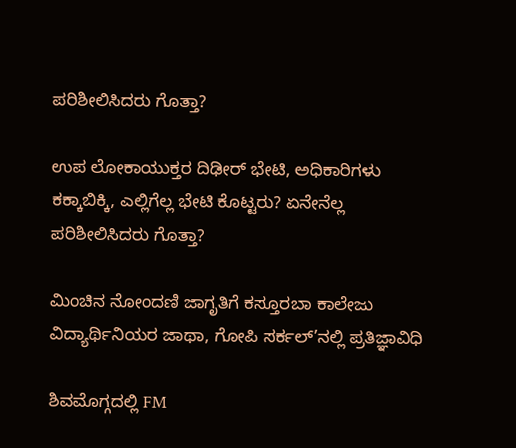ಪರಿಶೀಲಿಸಿದರು ಗೊತ್ತಾ?

ಉಪ ಲೋಕಾಯುಕ್ತರ ದಿಢೀರ್ ಭೇಟಿ, ಅಧಿಕಾರಿಗಳು ಕಕ್ಕಾಬಿಕ್ಕಿ, ಎಲ್ಲಿಗೆಲ್ಲ ಭೇಟಿ ಕೊಟ್ಟರು? ಏನೇನೆಲ್ಲ ಪರಿಶೀಲಿಸಿದರು ಗೊತ್ತಾ?

ಮಿಂಚಿನ ನೋಂದಣಿ ಜಾಗೃತಿಗೆ ಕಸ್ತೂರಬಾ ಕಾಲೇಜು ವಿದ್ಯಾರ್ಥಿನಿಯರ ಜಾಥಾ, ಗೋಪಿ ಸರ್ಕಲ್’ನಲ್ಲಿ ಪ್ರತಿಜ್ಞಾವಿಧಿ

ಶಿವಮೊಗ್ಗದಲ್ಲಿ FM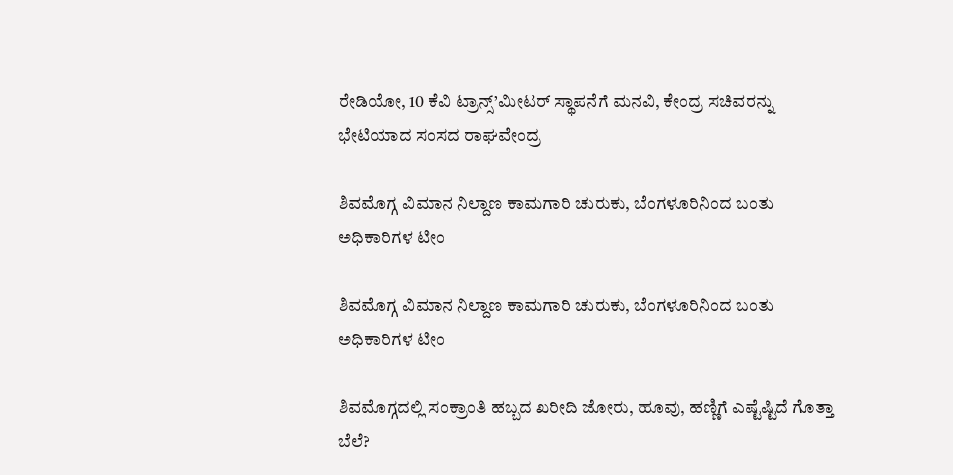ರೇಡಿಯೋ, 10 ಕೆವಿ ಟ್ರಾನ್ಸ್’ಮೀಟರ್ ಸ್ಥಾಪನೆಗೆ ಮನವಿ, ಕೇಂದ್ರ ಸಚಿವರನ್ನು ಭೇಟಿಯಾದ ಸಂಸದ ರಾಘವೇಂದ್ರ

ಶಿವಮೊಗ್ಗ ವಿಮಾನ ನಿಲ್ದಾಣ ಕಾಮಗಾರಿ ಚುರುಕು, ಬೆಂಗಳೂರಿನಿಂದ ಬಂತು ಅಧಿಕಾರಿಗಳ ಟೀಂ

ಶಿವಮೊಗ್ಗ ವಿಮಾನ ನಿಲ್ದಾಣ ಕಾಮಗಾರಿ ಚುರುಕು, ಬೆಂಗಳೂರಿನಿಂದ ಬಂತು ಅಧಿಕಾರಿಗಳ ಟೀಂ

ಶಿವಮೊಗ್ಗದಲ್ಲಿ ಸಂಕ್ರಾಂತಿ ಹಬ್ಬದ ಖರೀದಿ ಜೋರು, ಹೂವು, ಹಣ್ಣಿಗೆ ಎಷ್ಟೆಷ್ಟಿದೆ ಗೊತ್ತಾ ಬೆಲೆ?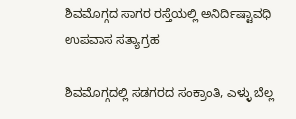ಶಿವಮೊಗ್ಗದ ಸಾಗರ ರಸ್ತೆಯಲ್ಲಿ ಅನಿರ್ದಿಷ್ಟಾವಧಿ ಉಪವಾಸ ಸತ್ಯಾಗ್ರಹ

ಶಿವಮೊಗ್ಗದಲ್ಲಿ ಸಡಗರದ ಸಂಕ್ರಾಂತಿ, ಎಳ್ಳು ಬೆಲ್ಲ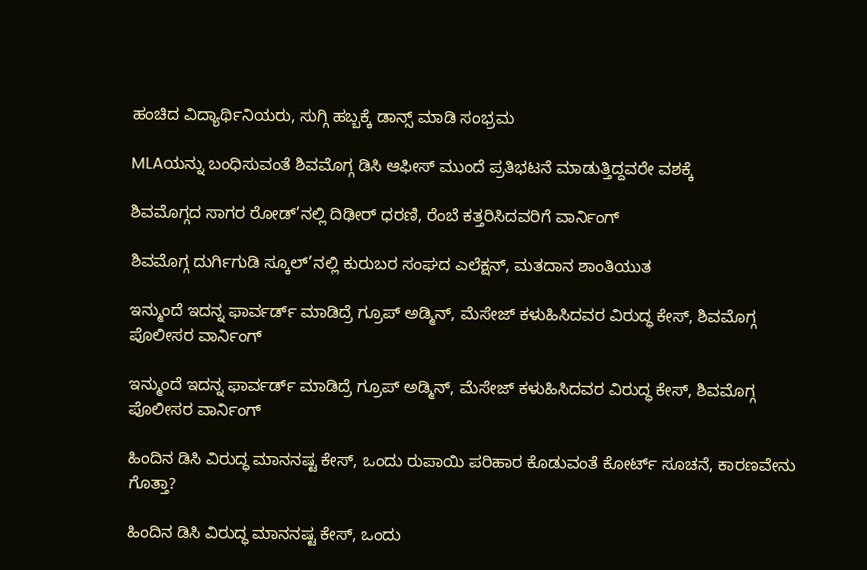ಹಂಚಿದ ವಿದ್ಯಾರ್ಥಿನಿಯರು, ಸುಗ್ಗಿ ಹಬ್ಬಕ್ಕೆ ಡಾನ್ಸ್ ಮಾಡಿ ಸಂಭ್ರಮ

MLAಯನ್ನು ಬಂಧಿಸುವಂತೆ ಶಿವಮೊಗ್ಗ ಡಿಸಿ ಆಫೀಸ್ ಮುಂದೆ ಪ್ರತಿಭಟನೆ ಮಾಡುತ್ತಿದ್ದವರೇ ವಶಕ್ಕೆ

ಶಿವಮೊಗ್ಗದ ಸಾಗರ ರೋಡ್’ನಲ್ಲಿ ದಿಢೀರ್ ಧರಣಿ, ರೆಂಬೆ ಕತ್ತರಿಸಿದವರಿಗೆ ವಾರ್ನಿಂಗ್

ಶಿವಮೊಗ್ಗ ದುರ್ಗಿಗುಡಿ ಸ್ಕೂಲ್’ನಲ್ಲಿ ಕುರುಬರ ಸಂಘದ ಎಲೆಕ್ಷನ್, ಮತದಾನ ಶಾಂತಿಯುತ

ಇನ್ಮುಂದೆ ಇದನ್ನ ಫಾರ್ವರ್ಡ್ ಮಾಡಿದ್ರೆ ಗ್ರೂಪ್ ಅಡ್ಮಿನ್, ಮೆಸೇಜ್ ಕಳುಹಿಸಿದವರ ವಿರುದ್ಧ ಕೇಸ್, ಶಿವಮೊಗ್ಗ ಪೊಲೀಸರ ವಾರ್ನಿಂಗ್

ಇನ್ಮುಂದೆ ಇದನ್ನ ಫಾರ್ವರ್ಡ್ ಮಾಡಿದ್ರೆ ಗ್ರೂಪ್ ಅಡ್ಮಿನ್, ಮೆಸೇಜ್ ಕಳುಹಿಸಿದವರ ವಿರುದ್ಧ ಕೇಸ್, ಶಿವಮೊಗ್ಗ ಪೊಲೀಸರ ವಾರ್ನಿಂಗ್

ಹಿಂದಿನ ಡಿಸಿ ವಿರುದ್ಧ ಮಾನನಷ್ಟ ಕೇಸ್, ಒಂದು ರುಪಾಯಿ ಪರಿಹಾರ ಕೊಡುವಂತೆ ಕೋರ್ಟ್ ಸೂಚನೆ, ಕಾರಣವೇನು ಗೊತ್ತಾ?

ಹಿಂದಿನ ಡಿಸಿ ವಿರುದ್ಧ ಮಾನನಷ್ಟ ಕೇಸ್, ಒಂದು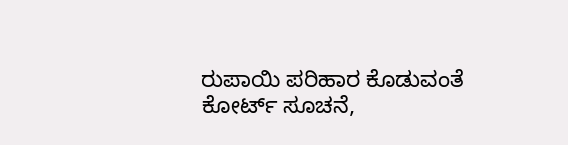ರುಪಾಯಿ ಪರಿಹಾರ ಕೊಡುವಂತೆ ಕೋರ್ಟ್ ಸೂಚನೆ,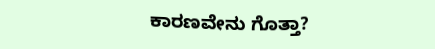ಕಾರಣವೇನು ಗೊತ್ತಾ?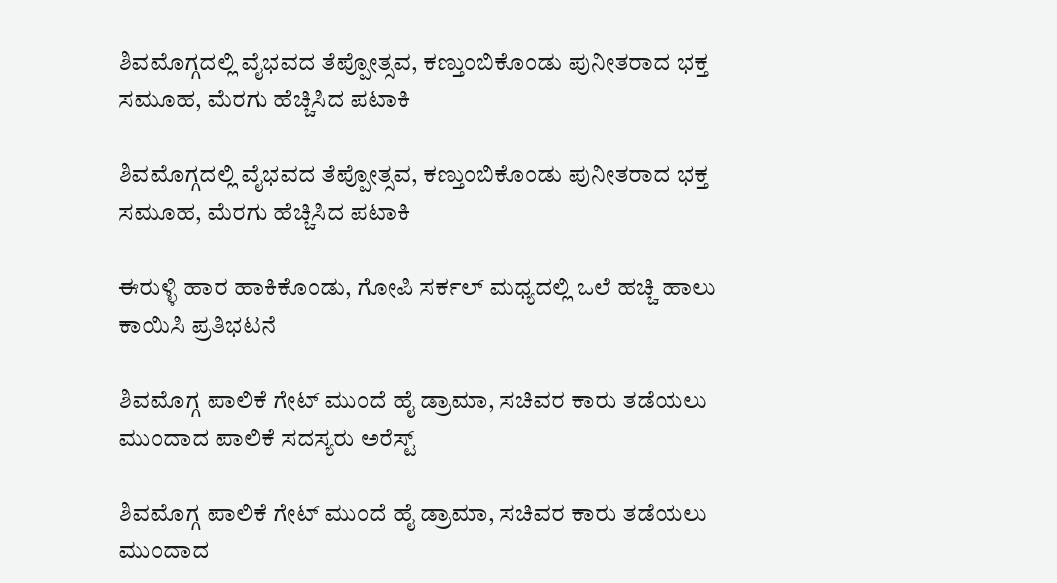ಶಿವಮೊಗ್ಗದಲ್ಲಿ ವೈಭವದ ತೆಪ್ಪೋತ್ಸವ, ಕಣ್ತುಂಬಿಕೊಂಡು ಪುನೀತರಾದ ಭಕ್ತ ಸಮೂಹ, ಮೆರಗು ಹೆಚ್ಚಿಸಿದ ಪಟಾಕಿ

ಶಿವಮೊಗ್ಗದಲ್ಲಿ ವೈಭವದ ತೆಪ್ಪೋತ್ಸವ, ಕಣ್ತುಂಬಿಕೊಂಡು ಪುನೀತರಾದ ಭಕ್ತ ಸಮೂಹ, ಮೆರಗು ಹೆಚ್ಚಿಸಿದ ಪಟಾಕಿ

ಈರುಳ್ಳಿ ಹಾರ ಹಾಕಿಕೊಂಡು, ಗೋಪಿ ಸರ್ಕಲ್ ಮಧ್ಯದಲ್ಲಿ ಒಲೆ ಹಚ್ಚಿ ಹಾಲು ಕಾಯಿಸಿ ಪ್ರತಿಭಟನೆ

ಶಿವಮೊಗ್ಗ ಪಾಲಿಕೆ ಗೇಟ್ ಮುಂದೆ ಹೈ ಡ್ರಾಮಾ, ಸಚಿವರ ಕಾರು ತಡೆಯಲು ಮುಂದಾದ ಪಾಲಿಕೆ ಸದಸ್ಯರು ಅರೆಸ್ಟ್

ಶಿವಮೊಗ್ಗ ಪಾಲಿಕೆ ಗೇಟ್ ಮುಂದೆ ಹೈ ಡ್ರಾಮಾ, ಸಚಿವರ ಕಾರು ತಡೆಯಲು ಮುಂದಾದ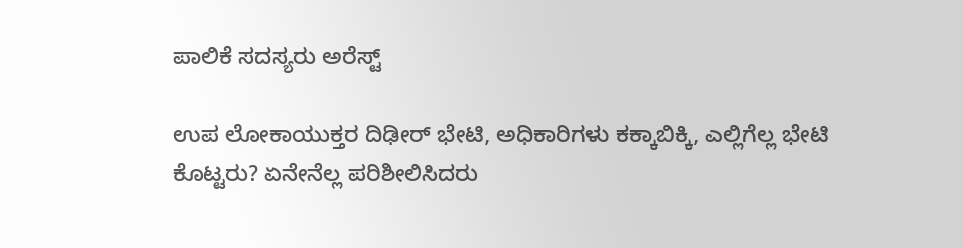ಪಾಲಿಕೆ ಸದಸ್ಯರು ಅರೆಸ್ಟ್

ಉಪ ಲೋಕಾಯುಕ್ತರ ದಿಢೀರ್ ಭೇಟಿ, ಅಧಿಕಾರಿಗಳು ಕಕ್ಕಾಬಿಕ್ಕಿ, ಎಲ್ಲಿಗೆಲ್ಲ ಭೇಟಿ ಕೊಟ್ಟರು? ಏನೇನೆಲ್ಲ ಪರಿಶೀಲಿಸಿದರು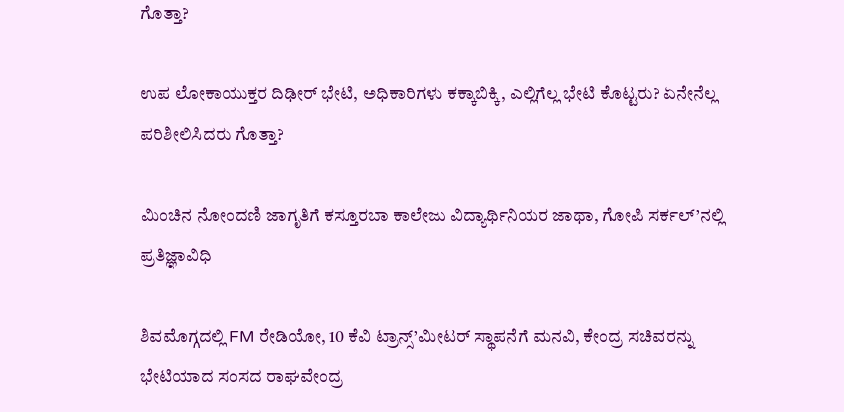ಗೊತ್ತಾ?

ಉಪ ಲೋಕಾಯುಕ್ತರ ದಿಢೀರ್ ಭೇಟಿ, ಅಧಿಕಾರಿಗಳು ಕಕ್ಕಾಬಿಕ್ಕಿ, ಎಲ್ಲಿಗೆಲ್ಲ ಭೇಟಿ ಕೊಟ್ಟರು? ಏನೇನೆಲ್ಲ ಪರಿಶೀಲಿಸಿದರು ಗೊತ್ತಾ?

ಮಿಂಚಿನ ನೋಂದಣಿ ಜಾಗೃತಿಗೆ ಕಸ್ತೂರಬಾ ಕಾಲೇಜು ವಿದ್ಯಾರ್ಥಿನಿಯರ ಜಾಥಾ, ಗೋಪಿ ಸರ್ಕಲ್’ನಲ್ಲಿ ಪ್ರತಿಜ್ಞಾವಿಧಿ

ಶಿವಮೊಗ್ಗದಲ್ಲಿ FM ರೇಡಿಯೋ, 10 ಕೆವಿ ಟ್ರಾನ್ಸ್’ಮೀಟರ್ ಸ್ಥಾಪನೆಗೆ ಮನವಿ, ಕೇಂದ್ರ ಸಚಿವರನ್ನು ಭೇಟಿಯಾದ ಸಂಸದ ರಾಘವೇಂದ್ರ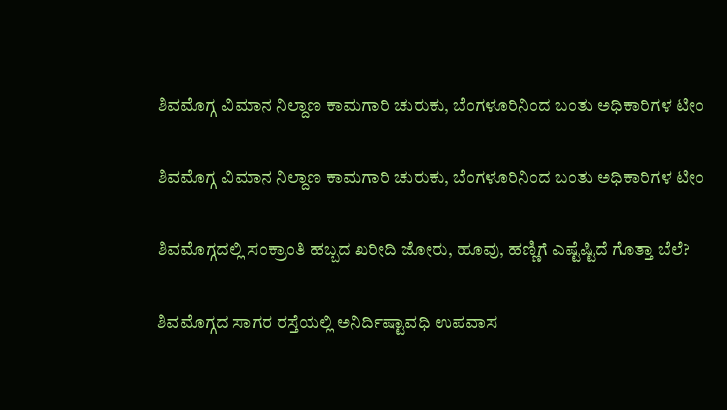ಶಿವಮೊಗ್ಗ ವಿಮಾನ ನಿಲ್ದಾಣ ಕಾಮಗಾರಿ ಚುರುಕು, ಬೆಂಗಳೂರಿನಿಂದ ಬಂತು ಅಧಿಕಾರಿಗಳ ಟೀಂ

ಶಿವಮೊಗ್ಗ ವಿಮಾನ ನಿಲ್ದಾಣ ಕಾಮಗಾರಿ ಚುರುಕು, ಬೆಂಗಳೂರಿನಿಂದ ಬಂತು ಅಧಿಕಾರಿಗಳ ಟೀಂ

ಶಿವಮೊಗ್ಗದಲ್ಲಿ ಸಂಕ್ರಾಂತಿ ಹಬ್ಬದ ಖರೀದಿ ಜೋರು, ಹೂವು, ಹಣ್ಣಿಗೆ ಎಷ್ಟೆಷ್ಟಿದೆ ಗೊತ್ತಾ ಬೆಲೆ?

ಶಿವಮೊಗ್ಗದ ಸಾಗರ ರಸ್ತೆಯಲ್ಲಿ ಅನಿರ್ದಿಷ್ಟಾವಧಿ ಉಪವಾಸ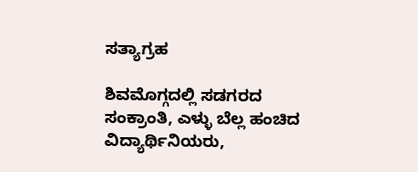ಸತ್ಯಾಗ್ರಹ

ಶಿವಮೊಗ್ಗದಲ್ಲಿ ಸಡಗರದ ಸಂಕ್ರಾಂತಿ, ಎಳ್ಳು ಬೆಲ್ಲ ಹಂಚಿದ ವಿದ್ಯಾರ್ಥಿನಿಯರು,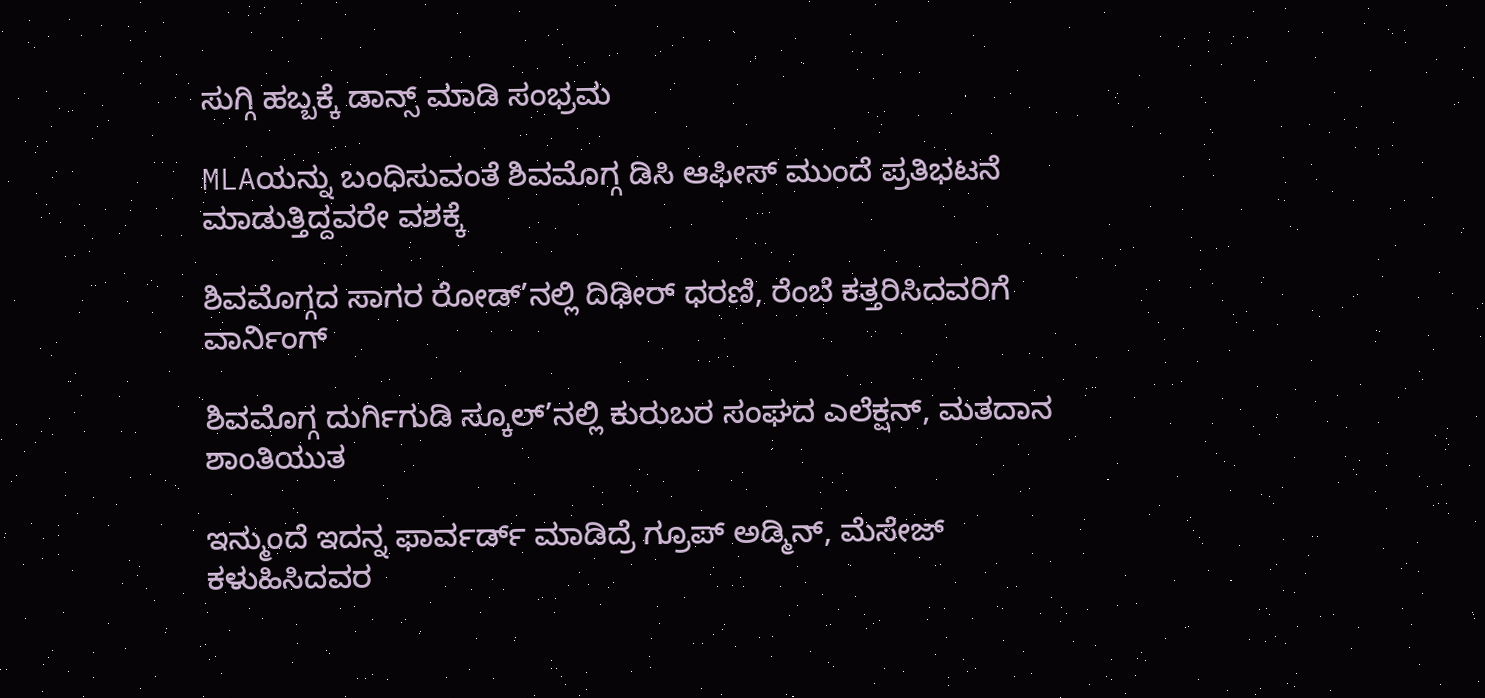ಸುಗ್ಗಿ ಹಬ್ಬಕ್ಕೆ ಡಾನ್ಸ್ ಮಾಡಿ ಸಂಭ್ರಮ

MLAಯನ್ನು ಬಂಧಿಸುವಂತೆ ಶಿವಮೊಗ್ಗ ಡಿಸಿ ಆಫೀಸ್ ಮುಂದೆ ಪ್ರತಿಭಟನೆ ಮಾಡುತ್ತಿದ್ದವರೇ ವಶಕ್ಕೆ

ಶಿವಮೊಗ್ಗದ ಸಾಗರ ರೋಡ್’ನಲ್ಲಿ ದಿಢೀರ್ ಧರಣಿ, ರೆಂಬೆ ಕತ್ತರಿಸಿದವರಿಗೆ ವಾರ್ನಿಂಗ್

ಶಿವಮೊಗ್ಗ ದುರ್ಗಿಗುಡಿ ಸ್ಕೂಲ್’ನಲ್ಲಿ ಕುರುಬರ ಸಂಘದ ಎಲೆಕ್ಷನ್, ಮತದಾನ ಶಾಂತಿಯುತ

ಇನ್ಮುಂದೆ ಇದನ್ನ ಫಾರ್ವರ್ಡ್ ಮಾಡಿದ್ರೆ ಗ್ರೂಪ್ ಅಡ್ಮಿನ್, ಮೆಸೇಜ್ ಕಳುಹಿಸಿದವರ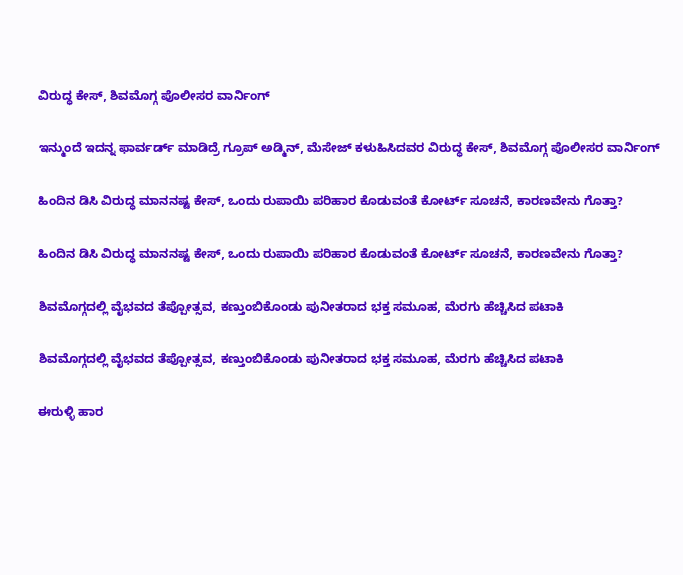ವಿರುದ್ಧ ಕೇಸ್, ಶಿವಮೊಗ್ಗ ಪೊಲೀಸರ ವಾರ್ನಿಂಗ್

ಇನ್ಮುಂದೆ ಇದನ್ನ ಫಾರ್ವರ್ಡ್ ಮಾಡಿದ್ರೆ ಗ್ರೂಪ್ ಅಡ್ಮಿನ್, ಮೆಸೇಜ್ ಕಳುಹಿಸಿದವರ ವಿರುದ್ಧ ಕೇಸ್, ಶಿವಮೊಗ್ಗ ಪೊಲೀಸರ ವಾರ್ನಿಂಗ್

ಹಿಂದಿನ ಡಿಸಿ ವಿರುದ್ಧ ಮಾನನಷ್ಟ ಕೇಸ್, ಒಂದು ರುಪಾಯಿ ಪರಿಹಾರ ಕೊಡುವಂತೆ ಕೋರ್ಟ್ ಸೂಚನೆ, ಕಾರಣವೇನು ಗೊತ್ತಾ?

ಹಿಂದಿನ ಡಿಸಿ ವಿರುದ್ಧ ಮಾನನಷ್ಟ ಕೇಸ್, ಒಂದು ರುಪಾಯಿ ಪರಿಹಾರ ಕೊಡುವಂತೆ ಕೋರ್ಟ್ ಸೂಚನೆ, ಕಾರಣವೇನು ಗೊತ್ತಾ?

ಶಿವಮೊಗ್ಗದಲ್ಲಿ ವೈಭವದ ತೆಪ್ಪೋತ್ಸವ, ಕಣ್ತುಂಬಿಕೊಂಡು ಪುನೀತರಾದ ಭಕ್ತ ಸಮೂಹ, ಮೆರಗು ಹೆಚ್ಚಿಸಿದ ಪಟಾಕಿ

ಶಿವಮೊಗ್ಗದಲ್ಲಿ ವೈಭವದ ತೆಪ್ಪೋತ್ಸವ, ಕಣ್ತುಂಬಿಕೊಂಡು ಪುನೀತರಾದ ಭಕ್ತ ಸಮೂಹ, ಮೆರಗು ಹೆಚ್ಚಿಸಿದ ಪಟಾಕಿ

ಈರುಳ್ಳಿ ಹಾರ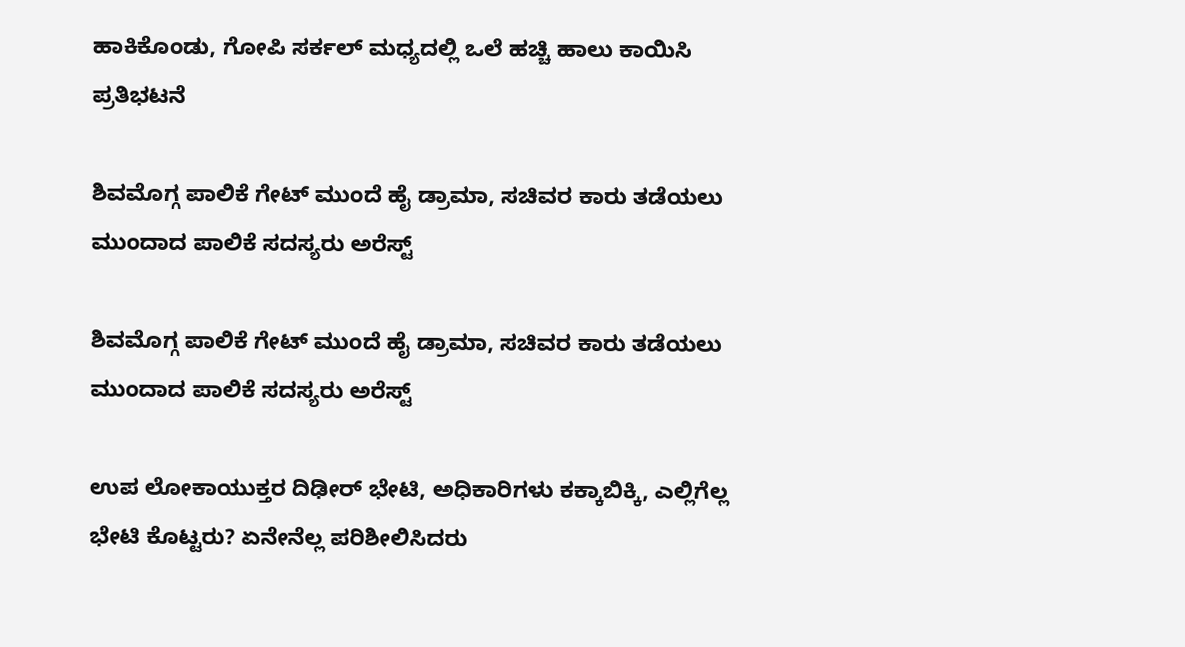ಹಾಕಿಕೊಂಡು, ಗೋಪಿ ಸರ್ಕಲ್ ಮಧ್ಯದಲ್ಲಿ ಒಲೆ ಹಚ್ಚಿ ಹಾಲು ಕಾಯಿಸಿ ಪ್ರತಿಭಟನೆ

ಶಿವಮೊಗ್ಗ ಪಾಲಿಕೆ ಗೇಟ್ ಮುಂದೆ ಹೈ ಡ್ರಾಮಾ, ಸಚಿವರ ಕಾರು ತಡೆಯಲು ಮುಂದಾದ ಪಾಲಿಕೆ ಸದಸ್ಯರು ಅರೆಸ್ಟ್

ಶಿವಮೊಗ್ಗ ಪಾಲಿಕೆ ಗೇಟ್ ಮುಂದೆ ಹೈ ಡ್ರಾಮಾ, ಸಚಿವರ ಕಾರು ತಡೆಯಲು ಮುಂದಾದ ಪಾಲಿಕೆ ಸದಸ್ಯರು ಅರೆಸ್ಟ್

ಉಪ ಲೋಕಾಯುಕ್ತರ ದಿಢೀರ್ ಭೇಟಿ, ಅಧಿಕಾರಿಗಳು ಕಕ್ಕಾಬಿಕ್ಕಿ, ಎಲ್ಲಿಗೆಲ್ಲ ಭೇಟಿ ಕೊಟ್ಟರು? ಏನೇನೆಲ್ಲ ಪರಿಶೀಲಿಸಿದರು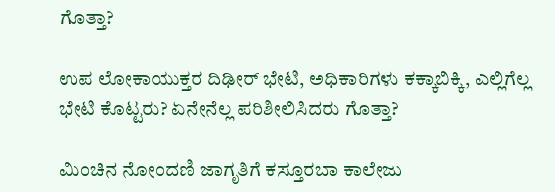ಗೊತ್ತಾ?

ಉಪ ಲೋಕಾಯುಕ್ತರ ದಿಢೀರ್ ಭೇಟಿ, ಅಧಿಕಾರಿಗಳು ಕಕ್ಕಾಬಿಕ್ಕಿ, ಎಲ್ಲಿಗೆಲ್ಲ ಭೇಟಿ ಕೊಟ್ಟರು? ಏನೇನೆಲ್ಲ ಪರಿಶೀಲಿಸಿದರು ಗೊತ್ತಾ?

ಮಿಂಚಿನ ನೋಂದಣಿ ಜಾಗೃತಿಗೆ ಕಸ್ತೂರಬಾ ಕಾಲೇಜು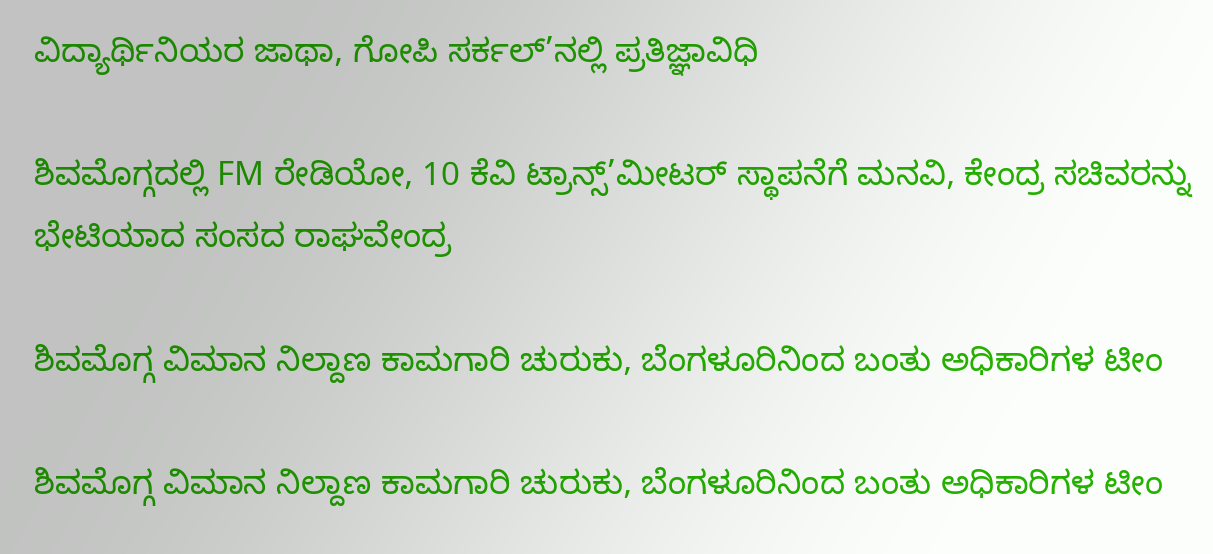ವಿದ್ಯಾರ್ಥಿನಿಯರ ಜಾಥಾ, ಗೋಪಿ ಸರ್ಕಲ್’ನಲ್ಲಿ ಪ್ರತಿಜ್ಞಾವಿಧಿ

ಶಿವಮೊಗ್ಗದಲ್ಲಿ FM ರೇಡಿಯೋ, 10 ಕೆವಿ ಟ್ರಾನ್ಸ್’ಮೀಟರ್ ಸ್ಥಾಪನೆಗೆ ಮನವಿ, ಕೇಂದ್ರ ಸಚಿವರನ್ನು ಭೇಟಿಯಾದ ಸಂಸದ ರಾಘವೇಂದ್ರ

ಶಿವಮೊಗ್ಗ ವಿಮಾನ ನಿಲ್ದಾಣ ಕಾಮಗಾರಿ ಚುರುಕು, ಬೆಂಗಳೂರಿನಿಂದ ಬಂತು ಅಧಿಕಾರಿಗಳ ಟೀಂ

ಶಿವಮೊಗ್ಗ ವಿಮಾನ ನಿಲ್ದಾಣ ಕಾಮಗಾರಿ ಚುರುಕು, ಬೆಂಗಳೂರಿನಿಂದ ಬಂತು ಅಧಿಕಾರಿಗಳ ಟೀಂ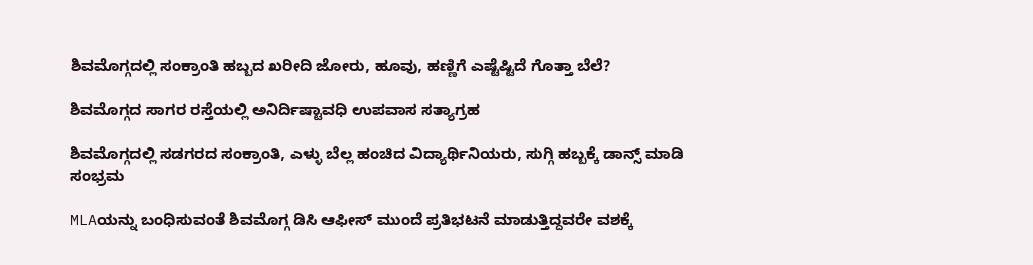ಶಿವಮೊಗ್ಗದಲ್ಲಿ ಸಂಕ್ರಾಂತಿ ಹಬ್ಬದ ಖರೀದಿ ಜೋರು, ಹೂವು, ಹಣ್ಣಿಗೆ ಎಷ್ಟೆಷ್ಟಿದೆ ಗೊತ್ತಾ ಬೆಲೆ?

ಶಿವಮೊಗ್ಗದ ಸಾಗರ ರಸ್ತೆಯಲ್ಲಿ ಅನಿರ್ದಿಷ್ಟಾವಧಿ ಉಪವಾಸ ಸತ್ಯಾಗ್ರಹ

ಶಿವಮೊಗ್ಗದಲ್ಲಿ ಸಡಗರದ ಸಂಕ್ರಾಂತಿ, ಎಳ್ಳು ಬೆಲ್ಲ ಹಂಚಿದ ವಿದ್ಯಾರ್ಥಿನಿಯರು, ಸುಗ್ಗಿ ಹಬ್ಬಕ್ಕೆ ಡಾನ್ಸ್ ಮಾಡಿ ಸಂಭ್ರಮ

MLAಯನ್ನು ಬಂಧಿಸುವಂತೆ ಶಿವಮೊಗ್ಗ ಡಿಸಿ ಆಫೀಸ್ ಮುಂದೆ ಪ್ರತಿಭಟನೆ ಮಾಡುತ್ತಿದ್ದವರೇ ವಶಕ್ಕೆ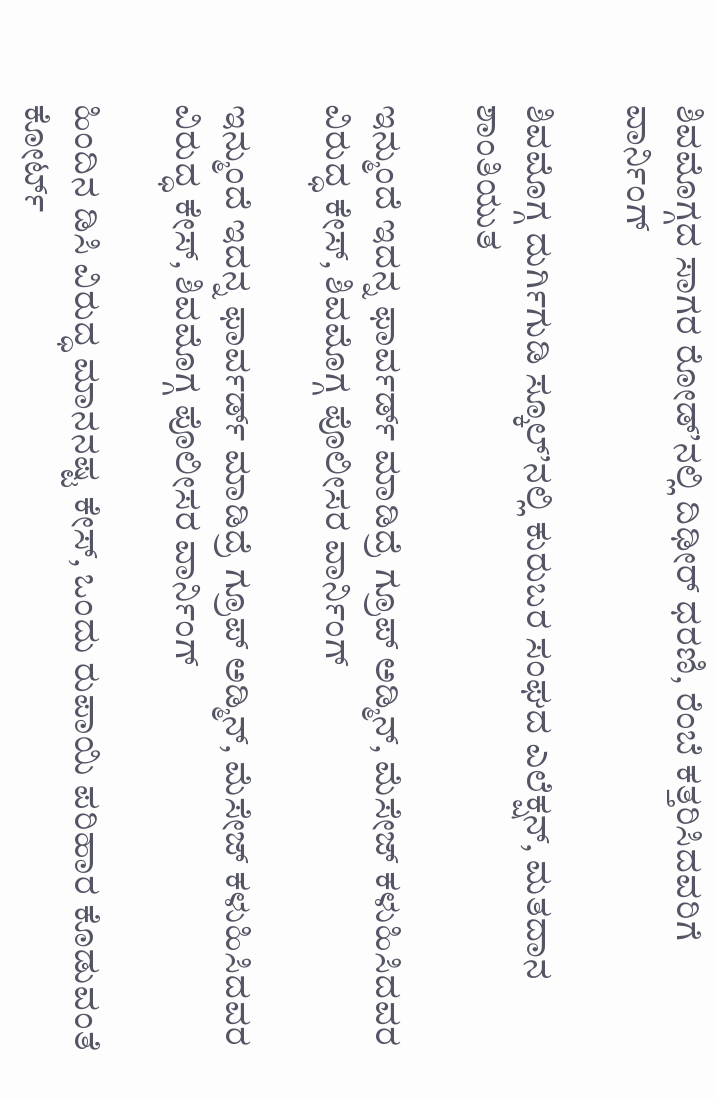ಶಿವಮೊಗ್ಗದ ಸಾಗರ ರೋಡ್’ನಲ್ಲಿ ದಿಢೀರ್ ಧರಣಿ, ರೆಂಬೆ ಕತ್ತರಿಸಿದವರಿಗೆ ವಾರ್ನಿಂಗ್

ಶಿವಮೊಗ್ಗ ದುರ್ಗಿಗುಡಿ ಸ್ಕೂಲ್’ನಲ್ಲಿ ಕುರುಬರ ಸಂಘದ ಎಲೆಕ್ಷನ್, ಮತದಾನ ಶಾಂತಿಯುತ

ಇನ್ಮುಂದೆ ಇದನ್ನ ಫಾರ್ವರ್ಡ್ ಮಾಡಿದ್ರೆ ಗ್ರೂಪ್ ಅಡ್ಮಿನ್, ಮೆಸೇಜ್ ಕಳುಹಿಸಿದವರ ವಿರುದ್ಧ ಕೇಸ್, ಶಿವಮೊಗ್ಗ ಪೊಲೀಸರ ವಾರ್ನಿಂಗ್

ಇನ್ಮುಂದೆ ಇದನ್ನ ಫಾರ್ವರ್ಡ್ ಮಾಡಿದ್ರೆ ಗ್ರೂಪ್ ಅಡ್ಮಿನ್, ಮೆಸೇಜ್ ಕಳುಹಿಸಿದವರ ವಿರುದ್ಧ ಕೇಸ್, ಶಿವಮೊಗ್ಗ ಪೊಲೀಸರ ವಾರ್ನಿಂಗ್

ಹಿಂದಿನ ಡಿಸಿ ವಿರುದ್ಧ ಮಾನನಷ್ಟ ಕೇಸ್, ಒಂದು ರುಪಾಯಿ ಪರಿಹಾರ ಕೊಡುವಂತೆ ಕೋರ್ಟ್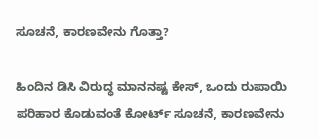ಸೂಚನೆ, ಕಾರಣವೇನು ಗೊತ್ತಾ?

ಹಿಂದಿನ ಡಿಸಿ ವಿರುದ್ಧ ಮಾನನಷ್ಟ ಕೇಸ್, ಒಂದು ರುಪಾಯಿ ಪರಿಹಾರ ಕೊಡುವಂತೆ ಕೋರ್ಟ್ ಸೂಚನೆ, ಕಾರಣವೇನು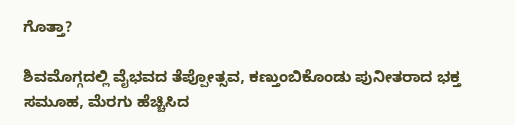ಗೊತ್ತಾ?

ಶಿವಮೊಗ್ಗದಲ್ಲಿ ವೈಭವದ ತೆಪ್ಪೋತ್ಸವ, ಕಣ್ತುಂಬಿಕೊಂಡು ಪುನೀತರಾದ ಭಕ್ತ ಸಮೂಹ, ಮೆರಗು ಹೆಚ್ಚಿಸಿದ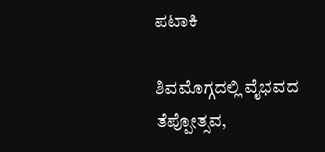ಪಟಾಕಿ

ಶಿವಮೊಗ್ಗದಲ್ಲಿ ವೈಭವದ ತೆಪ್ಪೋತ್ಸವ,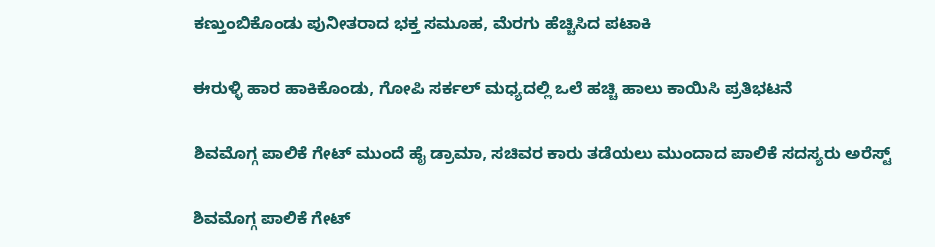ಕಣ್ತುಂಬಿಕೊಂಡು ಪುನೀತರಾದ ಭಕ್ತ ಸಮೂಹ, ಮೆರಗು ಹೆಚ್ಚಿಸಿದ ಪಟಾಕಿ

ಈರುಳ್ಳಿ ಹಾರ ಹಾಕಿಕೊಂಡು, ಗೋಪಿ ಸರ್ಕಲ್ ಮಧ್ಯದಲ್ಲಿ ಒಲೆ ಹಚ್ಚಿ ಹಾಲು ಕಾಯಿಸಿ ಪ್ರತಿಭಟನೆ

ಶಿವಮೊಗ್ಗ ಪಾಲಿಕೆ ಗೇಟ್ ಮುಂದೆ ಹೈ ಡ್ರಾಮಾ, ಸಚಿವರ ಕಾರು ತಡೆಯಲು ಮುಂದಾದ ಪಾಲಿಕೆ ಸದಸ್ಯರು ಅರೆಸ್ಟ್

ಶಿವಮೊಗ್ಗ ಪಾಲಿಕೆ ಗೇಟ್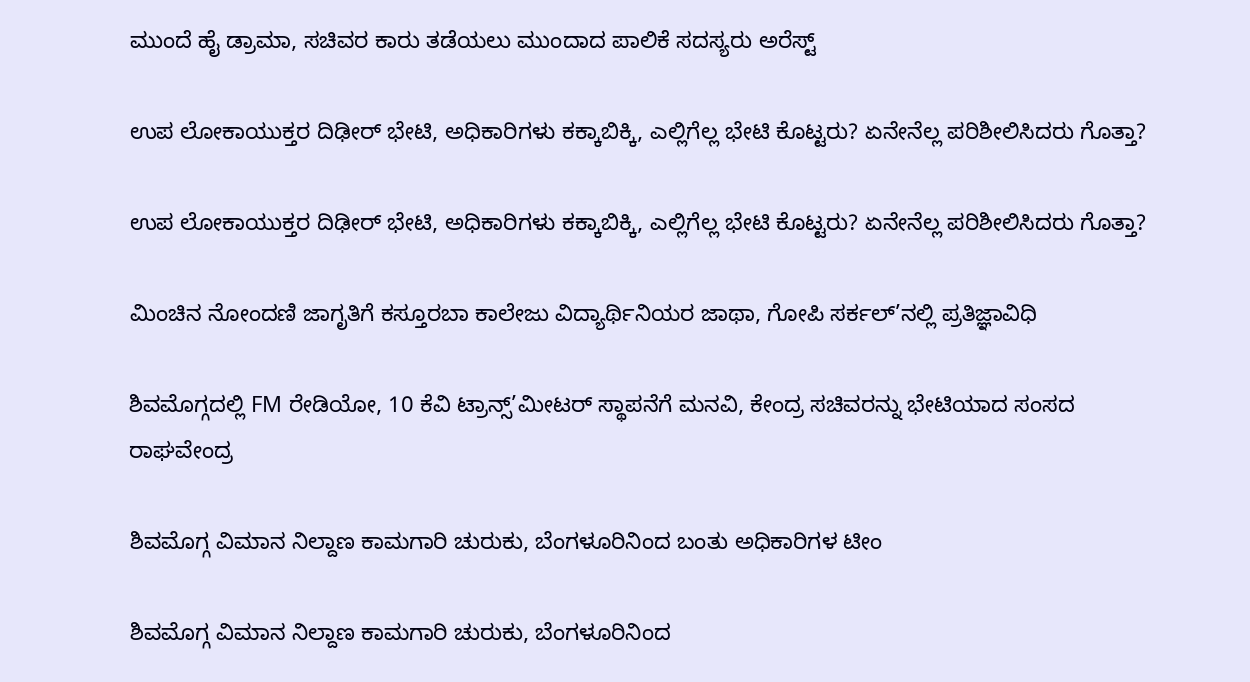ಮುಂದೆ ಹೈ ಡ್ರಾಮಾ, ಸಚಿವರ ಕಾರು ತಡೆಯಲು ಮುಂದಾದ ಪಾಲಿಕೆ ಸದಸ್ಯರು ಅರೆಸ್ಟ್

ಉಪ ಲೋಕಾಯುಕ್ತರ ದಿಢೀರ್ ಭೇಟಿ, ಅಧಿಕಾರಿಗಳು ಕಕ್ಕಾಬಿಕ್ಕಿ, ಎಲ್ಲಿಗೆಲ್ಲ ಭೇಟಿ ಕೊಟ್ಟರು? ಏನೇನೆಲ್ಲ ಪರಿಶೀಲಿಸಿದರು ಗೊತ್ತಾ?

ಉಪ ಲೋಕಾಯುಕ್ತರ ದಿಢೀರ್ ಭೇಟಿ, ಅಧಿಕಾರಿಗಳು ಕಕ್ಕಾಬಿಕ್ಕಿ, ಎಲ್ಲಿಗೆಲ್ಲ ಭೇಟಿ ಕೊಟ್ಟರು? ಏನೇನೆಲ್ಲ ಪರಿಶೀಲಿಸಿದರು ಗೊತ್ತಾ?

ಮಿಂಚಿನ ನೋಂದಣಿ ಜಾಗೃತಿಗೆ ಕಸ್ತೂರಬಾ ಕಾಲೇಜು ವಿದ್ಯಾರ್ಥಿನಿಯರ ಜಾಥಾ, ಗೋಪಿ ಸರ್ಕಲ್’ನಲ್ಲಿ ಪ್ರತಿಜ್ಞಾವಿಧಿ

ಶಿವಮೊಗ್ಗದಲ್ಲಿ FM ರೇಡಿಯೋ, 10 ಕೆವಿ ಟ್ರಾನ್ಸ್’ಮೀಟರ್ ಸ್ಥಾಪನೆಗೆ ಮನವಿ, ಕೇಂದ್ರ ಸಚಿವರನ್ನು ಭೇಟಿಯಾದ ಸಂಸದ ರಾಘವೇಂದ್ರ

ಶಿವಮೊಗ್ಗ ವಿಮಾನ ನಿಲ್ದಾಣ ಕಾಮಗಾರಿ ಚುರುಕು, ಬೆಂಗಳೂರಿನಿಂದ ಬಂತು ಅಧಿಕಾರಿಗಳ ಟೀಂ

ಶಿವಮೊಗ್ಗ ವಿಮಾನ ನಿಲ್ದಾಣ ಕಾಮಗಾರಿ ಚುರುಕು, ಬೆಂಗಳೂರಿನಿಂದ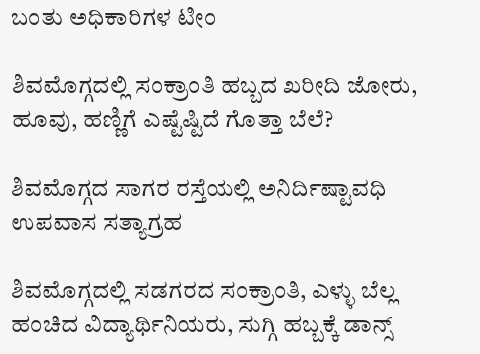ಬಂತು ಅಧಿಕಾರಿಗಳ ಟೀಂ

ಶಿವಮೊಗ್ಗದಲ್ಲಿ ಸಂಕ್ರಾಂತಿ ಹಬ್ಬದ ಖರೀದಿ ಜೋರು, ಹೂವು, ಹಣ್ಣಿಗೆ ಎಷ್ಟೆಷ್ಟಿದೆ ಗೊತ್ತಾ ಬೆಲೆ?

ಶಿವಮೊಗ್ಗದ ಸಾಗರ ರಸ್ತೆಯಲ್ಲಿ ಅನಿರ್ದಿಷ್ಟಾವಧಿ ಉಪವಾಸ ಸತ್ಯಾಗ್ರಹ

ಶಿವಮೊಗ್ಗದಲ್ಲಿ ಸಡಗರದ ಸಂಕ್ರಾಂತಿ, ಎಳ್ಳು ಬೆಲ್ಲ ಹಂಚಿದ ವಿದ್ಯಾರ್ಥಿನಿಯರು, ಸುಗ್ಗಿ ಹಬ್ಬಕ್ಕೆ ಡಾನ್ಸ್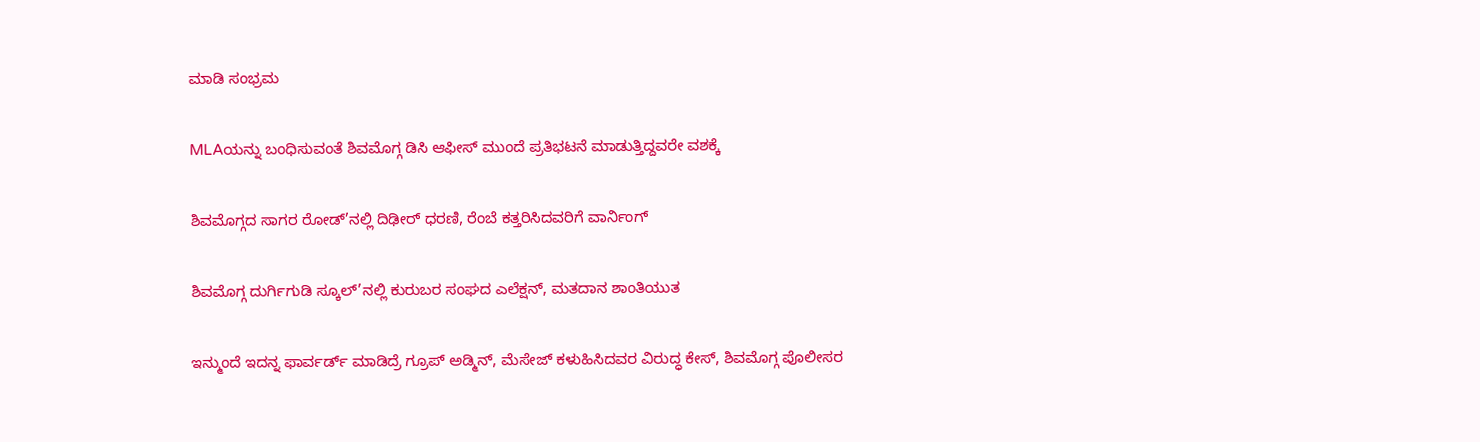ಮಾಡಿ ಸಂಭ್ರಮ

MLAಯನ್ನು ಬಂಧಿಸುವಂತೆ ಶಿವಮೊಗ್ಗ ಡಿಸಿ ಆಫೀಸ್ ಮುಂದೆ ಪ್ರತಿಭಟನೆ ಮಾಡುತ್ತಿದ್ದವರೇ ವಶಕ್ಕೆ

ಶಿವಮೊಗ್ಗದ ಸಾಗರ ರೋಡ್’ನಲ್ಲಿ ದಿಢೀರ್ ಧರಣಿ, ರೆಂಬೆ ಕತ್ತರಿಸಿದವರಿಗೆ ವಾರ್ನಿಂಗ್

ಶಿವಮೊಗ್ಗ ದುರ್ಗಿಗುಡಿ ಸ್ಕೂಲ್’ನಲ್ಲಿ ಕುರುಬರ ಸಂಘದ ಎಲೆಕ್ಷನ್, ಮತದಾನ ಶಾಂತಿಯುತ

ಇನ್ಮುಂದೆ ಇದನ್ನ ಫಾರ್ವರ್ಡ್ ಮಾಡಿದ್ರೆ ಗ್ರೂಪ್ ಅಡ್ಮಿನ್, ಮೆಸೇಜ್ ಕಳುಹಿಸಿದವರ ವಿರುದ್ಧ ಕೇಸ್, ಶಿವಮೊಗ್ಗ ಪೊಲೀಸರ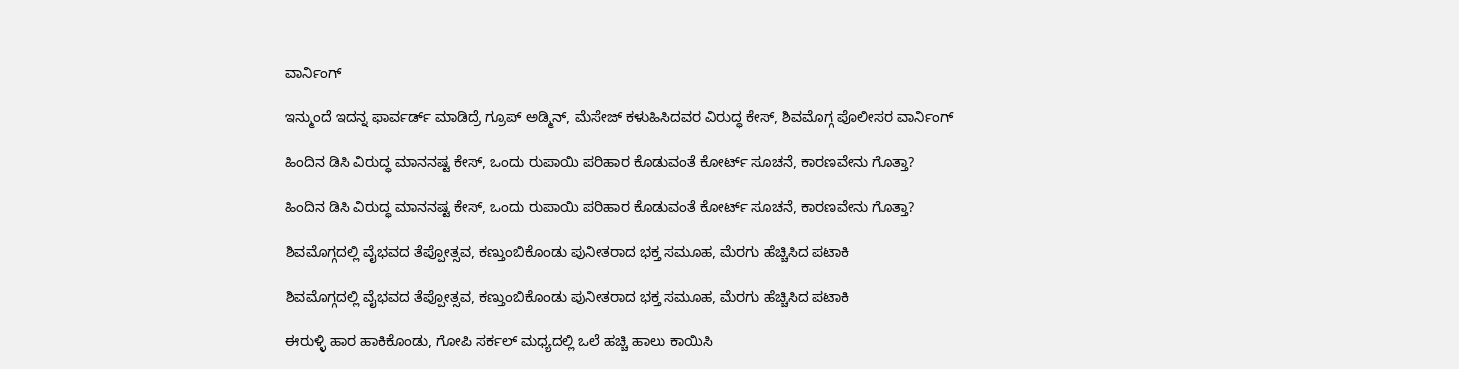ವಾರ್ನಿಂಗ್

ಇನ್ಮುಂದೆ ಇದನ್ನ ಫಾರ್ವರ್ಡ್ ಮಾಡಿದ್ರೆ ಗ್ರೂಪ್ ಅಡ್ಮಿನ್, ಮೆಸೇಜ್ ಕಳುಹಿಸಿದವರ ವಿರುದ್ಧ ಕೇಸ್, ಶಿವಮೊಗ್ಗ ಪೊಲೀಸರ ವಾರ್ನಿಂಗ್

ಹಿಂದಿನ ಡಿಸಿ ವಿರುದ್ಧ ಮಾನನಷ್ಟ ಕೇಸ್, ಒಂದು ರುಪಾಯಿ ಪರಿಹಾರ ಕೊಡುವಂತೆ ಕೋರ್ಟ್ ಸೂಚನೆ, ಕಾರಣವೇನು ಗೊತ್ತಾ?

ಹಿಂದಿನ ಡಿಸಿ ವಿರುದ್ಧ ಮಾನನಷ್ಟ ಕೇಸ್, ಒಂದು ರುಪಾಯಿ ಪರಿಹಾರ ಕೊಡುವಂತೆ ಕೋರ್ಟ್ ಸೂಚನೆ, ಕಾರಣವೇನು ಗೊತ್ತಾ?

ಶಿವಮೊಗ್ಗದಲ್ಲಿ ವೈಭವದ ತೆಪ್ಪೋತ್ಸವ, ಕಣ್ತುಂಬಿಕೊಂಡು ಪುನೀತರಾದ ಭಕ್ತ ಸಮೂಹ, ಮೆರಗು ಹೆಚ್ಚಿಸಿದ ಪಟಾಕಿ

ಶಿವಮೊಗ್ಗದಲ್ಲಿ ವೈಭವದ ತೆಪ್ಪೋತ್ಸವ, ಕಣ್ತುಂಬಿಕೊಂಡು ಪುನೀತರಾದ ಭಕ್ತ ಸಮೂಹ, ಮೆರಗು ಹೆಚ್ಚಿಸಿದ ಪಟಾಕಿ

ಈರುಳ್ಳಿ ಹಾರ ಹಾಕಿಕೊಂಡು, ಗೋಪಿ ಸರ್ಕಲ್ ಮಧ್ಯದಲ್ಲಿ ಒಲೆ ಹಚ್ಚಿ ಹಾಲು ಕಾಯಿಸಿ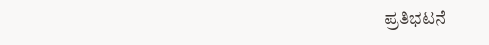ಪ್ರತಿಭಟನೆ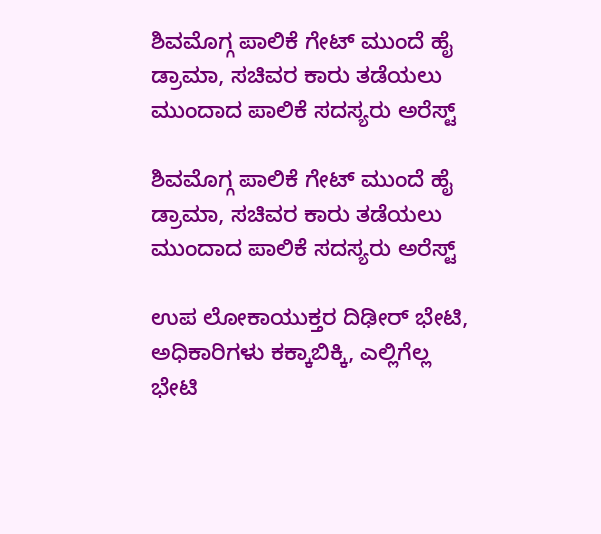ಶಿವಮೊಗ್ಗ ಪಾಲಿಕೆ ಗೇಟ್ ಮುಂದೆ ಹೈ ಡ್ರಾಮಾ, ಸಚಿವರ ಕಾರು ತಡೆಯಲು ಮುಂದಾದ ಪಾಲಿಕೆ ಸದಸ್ಯರು ಅರೆಸ್ಟ್

ಶಿವಮೊಗ್ಗ ಪಾಲಿಕೆ ಗೇಟ್ ಮುಂದೆ ಹೈ ಡ್ರಾಮಾ, ಸಚಿವರ ಕಾರು ತಡೆಯಲು ಮುಂದಾದ ಪಾಲಿಕೆ ಸದಸ್ಯರು ಅರೆಸ್ಟ್

ಉಪ ಲೋಕಾಯುಕ್ತರ ದಿಢೀರ್ ಭೇಟಿ, ಅಧಿಕಾರಿಗಳು ಕಕ್ಕಾಬಿಕ್ಕಿ, ಎಲ್ಲಿಗೆಲ್ಲ ಭೇಟಿ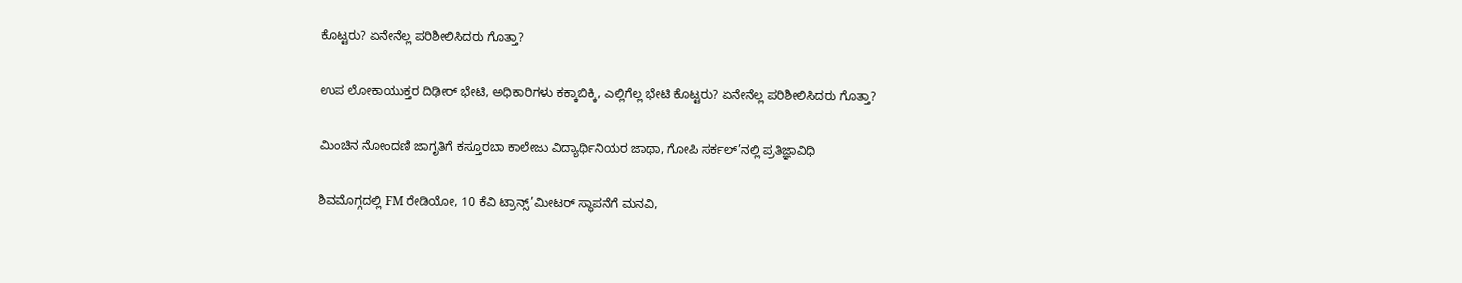ಕೊಟ್ಟರು? ಏನೇನೆಲ್ಲ ಪರಿಶೀಲಿಸಿದರು ಗೊತ್ತಾ?

ಉಪ ಲೋಕಾಯುಕ್ತರ ದಿಢೀರ್ ಭೇಟಿ, ಅಧಿಕಾರಿಗಳು ಕಕ್ಕಾಬಿಕ್ಕಿ, ಎಲ್ಲಿಗೆಲ್ಲ ಭೇಟಿ ಕೊಟ್ಟರು? ಏನೇನೆಲ್ಲ ಪರಿಶೀಲಿಸಿದರು ಗೊತ್ತಾ?

ಮಿಂಚಿನ ನೋಂದಣಿ ಜಾಗೃತಿಗೆ ಕಸ್ತೂರಬಾ ಕಾಲೇಜು ವಿದ್ಯಾರ್ಥಿನಿಯರ ಜಾಥಾ, ಗೋಪಿ ಸರ್ಕಲ್’ನಲ್ಲಿ ಪ್ರತಿಜ್ಞಾವಿಧಿ

ಶಿವಮೊಗ್ಗದಲ್ಲಿ FM ರೇಡಿಯೋ, 10 ಕೆವಿ ಟ್ರಾನ್ಸ್’ಮೀಟರ್ ಸ್ಥಾಪನೆಗೆ ಮನವಿ,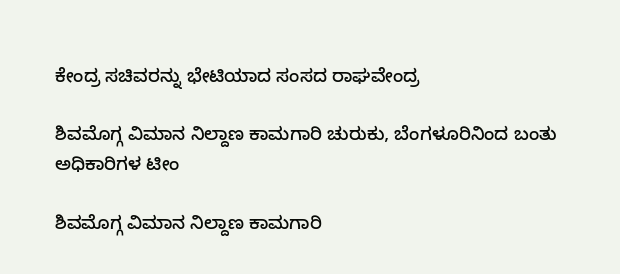ಕೇಂದ್ರ ಸಚಿವರನ್ನು ಭೇಟಿಯಾದ ಸಂಸದ ರಾಘವೇಂದ್ರ

ಶಿವಮೊಗ್ಗ ವಿಮಾನ ನಿಲ್ದಾಣ ಕಾಮಗಾರಿ ಚುರುಕು, ಬೆಂಗಳೂರಿನಿಂದ ಬಂತು ಅಧಿಕಾರಿಗಳ ಟೀಂ

ಶಿವಮೊಗ್ಗ ವಿಮಾನ ನಿಲ್ದಾಣ ಕಾಮಗಾರಿ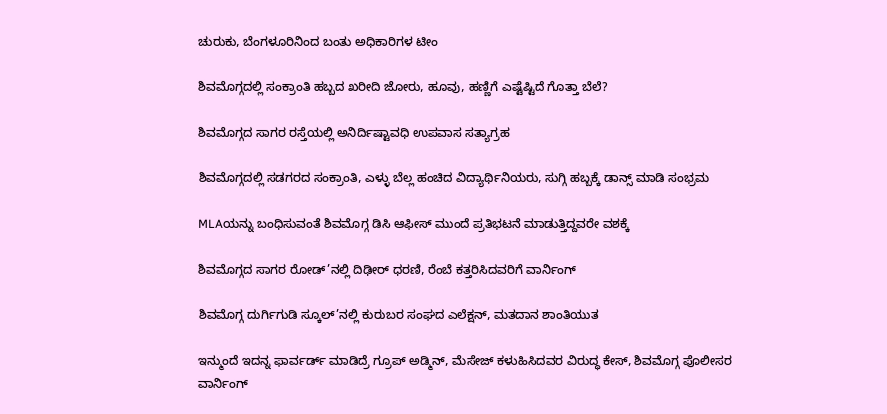ಚುರುಕು, ಬೆಂಗಳೂರಿನಿಂದ ಬಂತು ಅಧಿಕಾರಿಗಳ ಟೀಂ

ಶಿವಮೊಗ್ಗದಲ್ಲಿ ಸಂಕ್ರಾಂತಿ ಹಬ್ಬದ ಖರೀದಿ ಜೋರು, ಹೂವು, ಹಣ್ಣಿಗೆ ಎಷ್ಟೆಷ್ಟಿದೆ ಗೊತ್ತಾ ಬೆಲೆ?

ಶಿವಮೊಗ್ಗದ ಸಾಗರ ರಸ್ತೆಯಲ್ಲಿ ಅನಿರ್ದಿಷ್ಟಾವಧಿ ಉಪವಾಸ ಸತ್ಯಾಗ್ರಹ

ಶಿವಮೊಗ್ಗದಲ್ಲಿ ಸಡಗರದ ಸಂಕ್ರಾಂತಿ, ಎಳ್ಳು ಬೆಲ್ಲ ಹಂಚಿದ ವಿದ್ಯಾರ್ಥಿನಿಯರು, ಸುಗ್ಗಿ ಹಬ್ಬಕ್ಕೆ ಡಾನ್ಸ್ ಮಾಡಿ ಸಂಭ್ರಮ

MLAಯನ್ನು ಬಂಧಿಸುವಂತೆ ಶಿವಮೊಗ್ಗ ಡಿಸಿ ಆಫೀಸ್ ಮುಂದೆ ಪ್ರತಿಭಟನೆ ಮಾಡುತ್ತಿದ್ದವರೇ ವಶಕ್ಕೆ

ಶಿವಮೊಗ್ಗದ ಸಾಗರ ರೋಡ್’ನಲ್ಲಿ ದಿಢೀರ್ ಧರಣಿ, ರೆಂಬೆ ಕತ್ತರಿಸಿದವರಿಗೆ ವಾರ್ನಿಂಗ್

ಶಿವಮೊಗ್ಗ ದುರ್ಗಿಗುಡಿ ಸ್ಕೂಲ್’ನಲ್ಲಿ ಕುರುಬರ ಸಂಘದ ಎಲೆಕ್ಷನ್, ಮತದಾನ ಶಾಂತಿಯುತ

ಇನ್ಮುಂದೆ ಇದನ್ನ ಫಾರ್ವರ್ಡ್ ಮಾಡಿದ್ರೆ ಗ್ರೂಪ್ ಅಡ್ಮಿನ್, ಮೆಸೇಜ್ ಕಳುಹಿಸಿದವರ ವಿರುದ್ಧ ಕೇಸ್, ಶಿವಮೊಗ್ಗ ಪೊಲೀಸರ ವಾರ್ನಿಂಗ್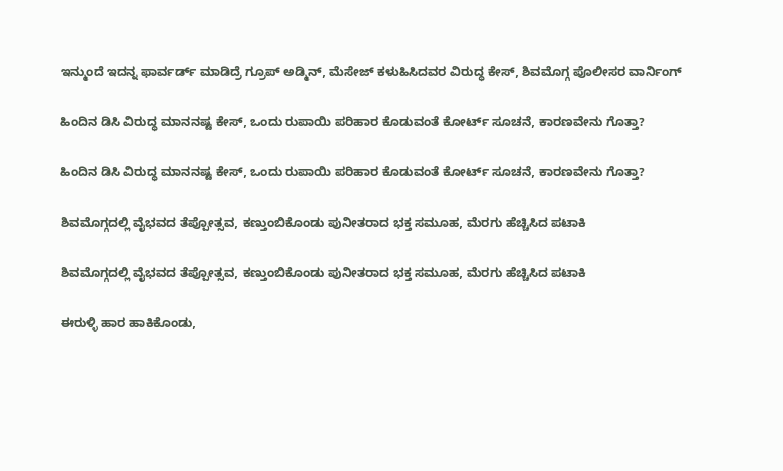ಇನ್ಮುಂದೆ ಇದನ್ನ ಫಾರ್ವರ್ಡ್ ಮಾಡಿದ್ರೆ ಗ್ರೂಪ್ ಅಡ್ಮಿನ್, ಮೆಸೇಜ್ ಕಳುಹಿಸಿದವರ ವಿರುದ್ಧ ಕೇಸ್, ಶಿವಮೊಗ್ಗ ಪೊಲೀಸರ ವಾರ್ನಿಂಗ್

ಹಿಂದಿನ ಡಿಸಿ ವಿರುದ್ಧ ಮಾನನಷ್ಟ ಕೇಸ್, ಒಂದು ರುಪಾಯಿ ಪರಿಹಾರ ಕೊಡುವಂತೆ ಕೋರ್ಟ್ ಸೂಚನೆ, ಕಾರಣವೇನು ಗೊತ್ತಾ?

ಹಿಂದಿನ ಡಿಸಿ ವಿರುದ್ಧ ಮಾನನಷ್ಟ ಕೇಸ್, ಒಂದು ರುಪಾಯಿ ಪರಿಹಾರ ಕೊಡುವಂತೆ ಕೋರ್ಟ್ ಸೂಚನೆ, ಕಾರಣವೇನು ಗೊತ್ತಾ?

ಶಿವಮೊಗ್ಗದಲ್ಲಿ ವೈಭವದ ತೆಪ್ಪೋತ್ಸವ, ಕಣ್ತುಂಬಿಕೊಂಡು ಪುನೀತರಾದ ಭಕ್ತ ಸಮೂಹ, ಮೆರಗು ಹೆಚ್ಚಿಸಿದ ಪಟಾಕಿ

ಶಿವಮೊಗ್ಗದಲ್ಲಿ ವೈಭವದ ತೆಪ್ಪೋತ್ಸವ, ಕಣ್ತುಂಬಿಕೊಂಡು ಪುನೀತರಾದ ಭಕ್ತ ಸಮೂಹ, ಮೆರಗು ಹೆಚ್ಚಿಸಿದ ಪಟಾಕಿ

ಈರುಳ್ಳಿ ಹಾರ ಹಾಕಿಕೊಂಡು,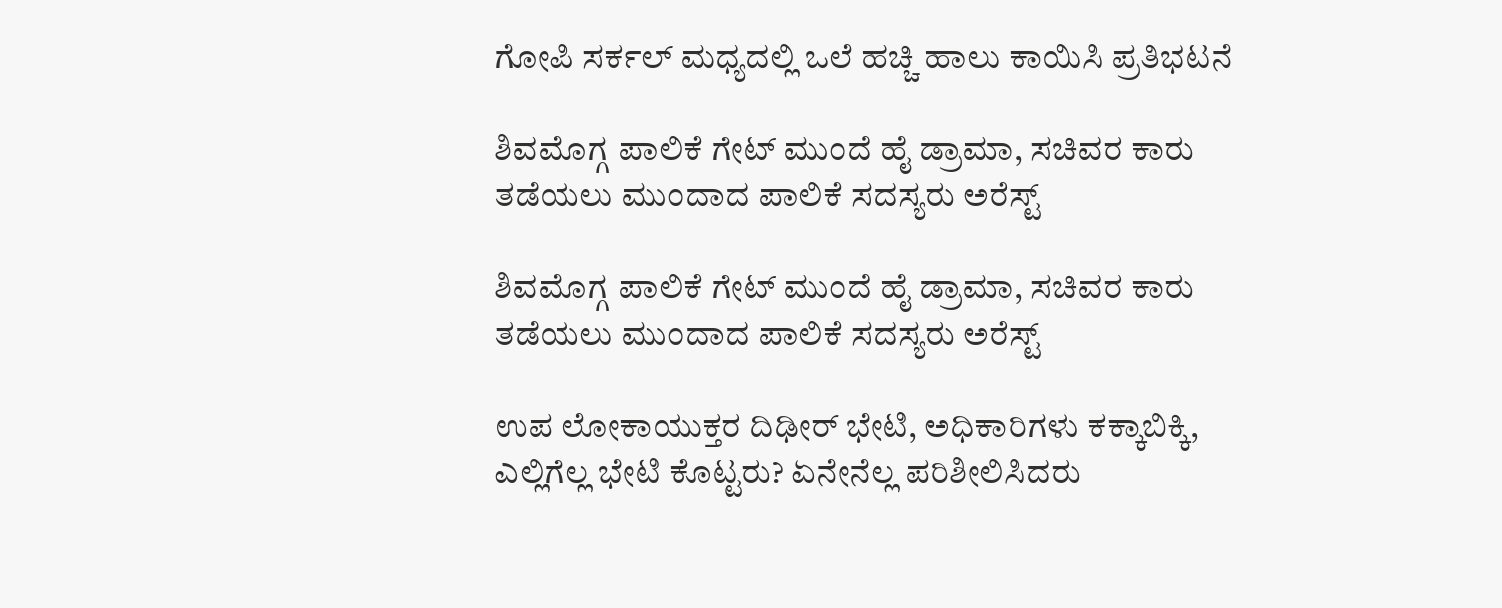ಗೋಪಿ ಸರ್ಕಲ್ ಮಧ್ಯದಲ್ಲಿ ಒಲೆ ಹಚ್ಚಿ ಹಾಲು ಕಾಯಿಸಿ ಪ್ರತಿಭಟನೆ

ಶಿವಮೊಗ್ಗ ಪಾಲಿಕೆ ಗೇಟ್ ಮುಂದೆ ಹೈ ಡ್ರಾಮಾ, ಸಚಿವರ ಕಾರು ತಡೆಯಲು ಮುಂದಾದ ಪಾಲಿಕೆ ಸದಸ್ಯರು ಅರೆಸ್ಟ್

ಶಿವಮೊಗ್ಗ ಪಾಲಿಕೆ ಗೇಟ್ ಮುಂದೆ ಹೈ ಡ್ರಾಮಾ, ಸಚಿವರ ಕಾರು ತಡೆಯಲು ಮುಂದಾದ ಪಾಲಿಕೆ ಸದಸ್ಯರು ಅರೆಸ್ಟ್

ಉಪ ಲೋಕಾಯುಕ್ತರ ದಿಢೀರ್ ಭೇಟಿ, ಅಧಿಕಾರಿಗಳು ಕಕ್ಕಾಬಿಕ್ಕಿ, ಎಲ್ಲಿಗೆಲ್ಲ ಭೇಟಿ ಕೊಟ್ಟರು? ಏನೇನೆಲ್ಲ ಪರಿಶೀಲಿಸಿದರು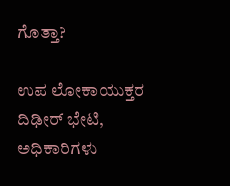ಗೊತ್ತಾ?

ಉಪ ಲೋಕಾಯುಕ್ತರ ದಿಢೀರ್ ಭೇಟಿ, ಅಧಿಕಾರಿಗಳು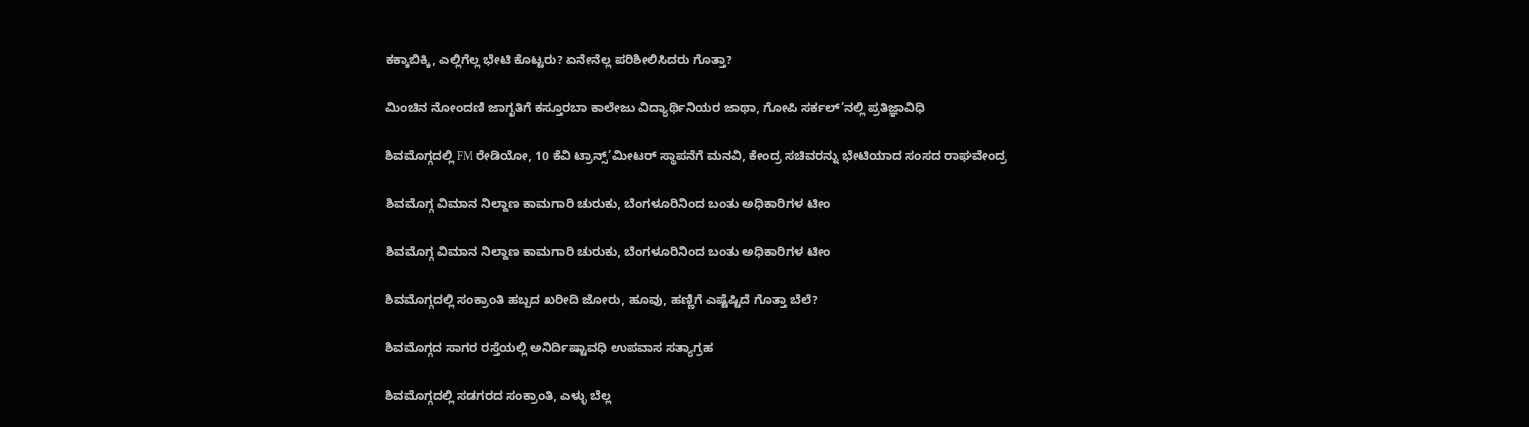ಕಕ್ಕಾಬಿಕ್ಕಿ, ಎಲ್ಲಿಗೆಲ್ಲ ಭೇಟಿ ಕೊಟ್ಟರು? ಏನೇನೆಲ್ಲ ಪರಿಶೀಲಿಸಿದರು ಗೊತ್ತಾ?

ಮಿಂಚಿನ ನೋಂದಣಿ ಜಾಗೃತಿಗೆ ಕಸ್ತೂರಬಾ ಕಾಲೇಜು ವಿದ್ಯಾರ್ಥಿನಿಯರ ಜಾಥಾ, ಗೋಪಿ ಸರ್ಕಲ್’ನಲ್ಲಿ ಪ್ರತಿಜ್ಞಾವಿಧಿ

ಶಿವಮೊಗ್ಗದಲ್ಲಿ FM ರೇಡಿಯೋ, 10 ಕೆವಿ ಟ್ರಾನ್ಸ್’ಮೀಟರ್ ಸ್ಥಾಪನೆಗೆ ಮನವಿ, ಕೇಂದ್ರ ಸಚಿವರನ್ನು ಭೇಟಿಯಾದ ಸಂಸದ ರಾಘವೇಂದ್ರ

ಶಿವಮೊಗ್ಗ ವಿಮಾನ ನಿಲ್ದಾಣ ಕಾಮಗಾರಿ ಚುರುಕು, ಬೆಂಗಳೂರಿನಿಂದ ಬಂತು ಅಧಿಕಾರಿಗಳ ಟೀಂ

ಶಿವಮೊಗ್ಗ ವಿಮಾನ ನಿಲ್ದಾಣ ಕಾಮಗಾರಿ ಚುರುಕು, ಬೆಂಗಳೂರಿನಿಂದ ಬಂತು ಅಧಿಕಾರಿಗಳ ಟೀಂ

ಶಿವಮೊಗ್ಗದಲ್ಲಿ ಸಂಕ್ರಾಂತಿ ಹಬ್ಬದ ಖರೀದಿ ಜೋರು, ಹೂವು, ಹಣ್ಣಿಗೆ ಎಷ್ಟೆಷ್ಟಿದೆ ಗೊತ್ತಾ ಬೆಲೆ?

ಶಿವಮೊಗ್ಗದ ಸಾಗರ ರಸ್ತೆಯಲ್ಲಿ ಅನಿರ್ದಿಷ್ಟಾವಧಿ ಉಪವಾಸ ಸತ್ಯಾಗ್ರಹ

ಶಿವಮೊಗ್ಗದಲ್ಲಿ ಸಡಗರದ ಸಂಕ್ರಾಂತಿ, ಎಳ್ಳು ಬೆಲ್ಲ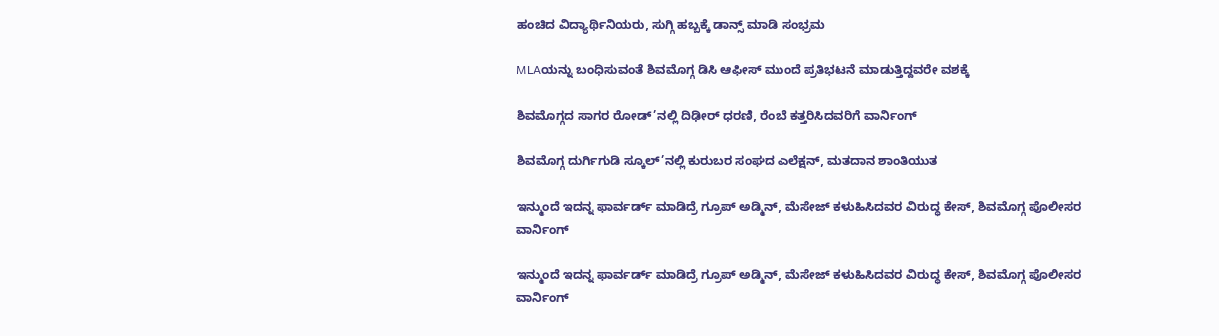ಹಂಚಿದ ವಿದ್ಯಾರ್ಥಿನಿಯರು, ಸುಗ್ಗಿ ಹಬ್ಬಕ್ಕೆ ಡಾನ್ಸ್ ಮಾಡಿ ಸಂಭ್ರಮ

MLAಯನ್ನು ಬಂಧಿಸುವಂತೆ ಶಿವಮೊಗ್ಗ ಡಿಸಿ ಆಫೀಸ್ ಮುಂದೆ ಪ್ರತಿಭಟನೆ ಮಾಡುತ್ತಿದ್ದವರೇ ವಶಕ್ಕೆ

ಶಿವಮೊಗ್ಗದ ಸಾಗರ ರೋಡ್’ನಲ್ಲಿ ದಿಢೀರ್ ಧರಣಿ, ರೆಂಬೆ ಕತ್ತರಿಸಿದವರಿಗೆ ವಾರ್ನಿಂಗ್

ಶಿವಮೊಗ್ಗ ದುರ್ಗಿಗುಡಿ ಸ್ಕೂಲ್’ನಲ್ಲಿ ಕುರುಬರ ಸಂಘದ ಎಲೆಕ್ಷನ್, ಮತದಾನ ಶಾಂತಿಯುತ

ಇನ್ಮುಂದೆ ಇದನ್ನ ಫಾರ್ವರ್ಡ್ ಮಾಡಿದ್ರೆ ಗ್ರೂಪ್ ಅಡ್ಮಿನ್, ಮೆಸೇಜ್ ಕಳುಹಿಸಿದವರ ವಿರುದ್ಧ ಕೇಸ್, ಶಿವಮೊಗ್ಗ ಪೊಲೀಸರ ವಾರ್ನಿಂಗ್

ಇನ್ಮುಂದೆ ಇದನ್ನ ಫಾರ್ವರ್ಡ್ ಮಾಡಿದ್ರೆ ಗ್ರೂಪ್ ಅಡ್ಮಿನ್, ಮೆಸೇಜ್ ಕಳುಹಿಸಿದವರ ವಿರುದ್ಧ ಕೇಸ್, ಶಿವಮೊಗ್ಗ ಪೊಲೀಸರ ವಾರ್ನಿಂಗ್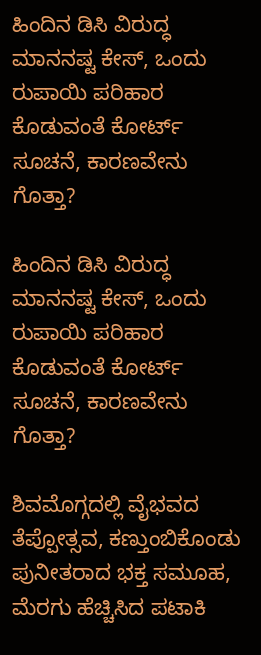ಹಿಂದಿನ ಡಿಸಿ ವಿರುದ್ಧ ಮಾನನಷ್ಟ ಕೇಸ್, ಒಂದು ರುಪಾಯಿ ಪರಿಹಾರ ಕೊಡುವಂತೆ ಕೋರ್ಟ್ ಸೂಚನೆ, ಕಾರಣವೇನು ಗೊತ್ತಾ?

ಹಿಂದಿನ ಡಿಸಿ ವಿರುದ್ಧ ಮಾನನಷ್ಟ ಕೇಸ್, ಒಂದು ರುಪಾಯಿ ಪರಿಹಾರ ಕೊಡುವಂತೆ ಕೋರ್ಟ್ ಸೂಚನೆ, ಕಾರಣವೇನು ಗೊತ್ತಾ?

ಶಿವಮೊಗ್ಗದಲ್ಲಿ ವೈಭವದ ತೆಪ್ಪೋತ್ಸವ, ಕಣ್ತುಂಬಿಕೊಂಡು ಪುನೀತರಾದ ಭಕ್ತ ಸಮೂಹ, ಮೆರಗು ಹೆಚ್ಚಿಸಿದ ಪಟಾಕಿ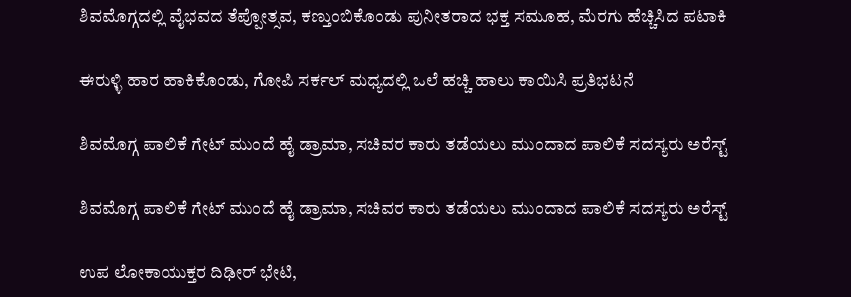ಶಿವಮೊಗ್ಗದಲ್ಲಿ ವೈಭವದ ತೆಪ್ಪೋತ್ಸವ, ಕಣ್ತುಂಬಿಕೊಂಡು ಪುನೀತರಾದ ಭಕ್ತ ಸಮೂಹ, ಮೆರಗು ಹೆಚ್ಚಿಸಿದ ಪಟಾಕಿ

ಈರುಳ್ಳಿ ಹಾರ ಹಾಕಿಕೊಂಡು, ಗೋಪಿ ಸರ್ಕಲ್ ಮಧ್ಯದಲ್ಲಿ ಒಲೆ ಹಚ್ಚಿ ಹಾಲು ಕಾಯಿಸಿ ಪ್ರತಿಭಟನೆ

ಶಿವಮೊಗ್ಗ ಪಾಲಿಕೆ ಗೇಟ್ ಮುಂದೆ ಹೈ ಡ್ರಾಮಾ, ಸಚಿವರ ಕಾರು ತಡೆಯಲು ಮುಂದಾದ ಪಾಲಿಕೆ ಸದಸ್ಯರು ಅರೆಸ್ಟ್

ಶಿವಮೊಗ್ಗ ಪಾಲಿಕೆ ಗೇಟ್ ಮುಂದೆ ಹೈ ಡ್ರಾಮಾ, ಸಚಿವರ ಕಾರು ತಡೆಯಲು ಮುಂದಾದ ಪಾಲಿಕೆ ಸದಸ್ಯರು ಅರೆಸ್ಟ್

ಉಪ ಲೋಕಾಯುಕ್ತರ ದಿಢೀರ್ ಭೇಟಿ,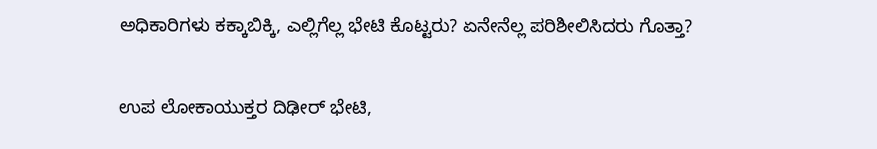ಅಧಿಕಾರಿಗಳು ಕಕ್ಕಾಬಿಕ್ಕಿ, ಎಲ್ಲಿಗೆಲ್ಲ ಭೇಟಿ ಕೊಟ್ಟರು? ಏನೇನೆಲ್ಲ ಪರಿಶೀಲಿಸಿದರು ಗೊತ್ತಾ?

ಉಪ ಲೋಕಾಯುಕ್ತರ ದಿಢೀರ್ ಭೇಟಿ,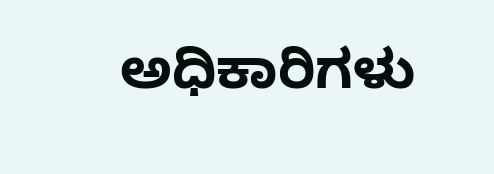ಅಧಿಕಾರಿಗಳು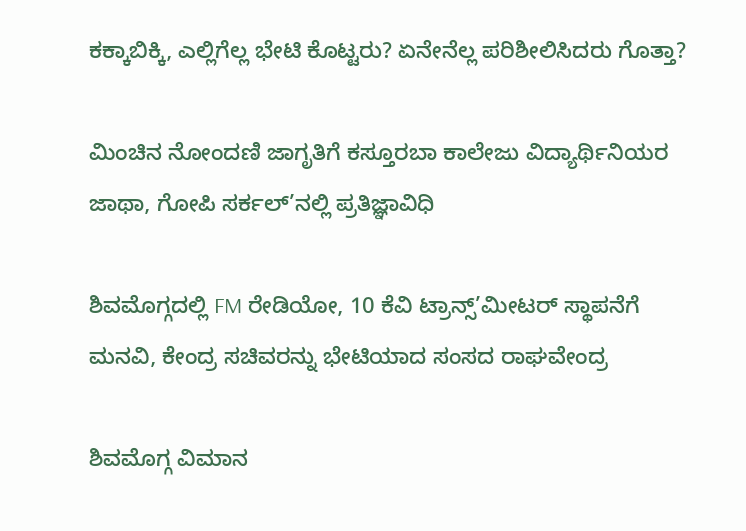ಕಕ್ಕಾಬಿಕ್ಕಿ, ಎಲ್ಲಿಗೆಲ್ಲ ಭೇಟಿ ಕೊಟ್ಟರು? ಏನೇನೆಲ್ಲ ಪರಿಶೀಲಿಸಿದರು ಗೊತ್ತಾ?

ಮಿಂಚಿನ ನೋಂದಣಿ ಜಾಗೃತಿಗೆ ಕಸ್ತೂರಬಾ ಕಾಲೇಜು ವಿದ್ಯಾರ್ಥಿನಿಯರ ಜಾಥಾ, ಗೋಪಿ ಸರ್ಕಲ್’ನಲ್ಲಿ ಪ್ರತಿಜ್ಞಾವಿಧಿ

ಶಿವಮೊಗ್ಗದಲ್ಲಿ FM ರೇಡಿಯೋ, 10 ಕೆವಿ ಟ್ರಾನ್ಸ್’ಮೀಟರ್ ಸ್ಥಾಪನೆಗೆ ಮನವಿ, ಕೇಂದ್ರ ಸಚಿವರನ್ನು ಭೇಟಿಯಾದ ಸಂಸದ ರಾಘವೇಂದ್ರ

ಶಿವಮೊಗ್ಗ ವಿಮಾನ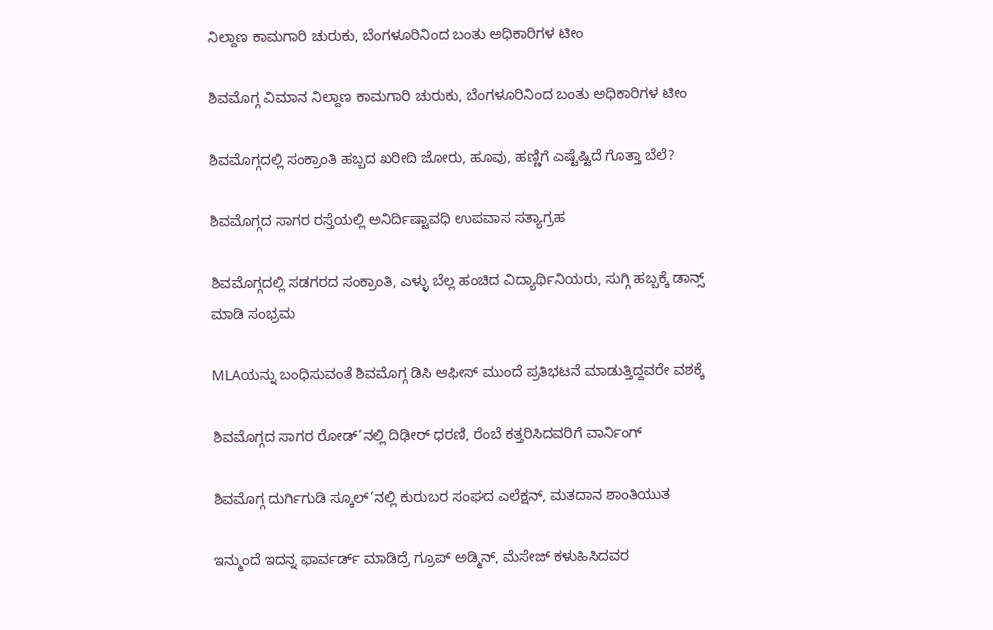ನಿಲ್ದಾಣ ಕಾಮಗಾರಿ ಚುರುಕು, ಬೆಂಗಳೂರಿನಿಂದ ಬಂತು ಅಧಿಕಾರಿಗಳ ಟೀಂ

ಶಿವಮೊಗ್ಗ ವಿಮಾನ ನಿಲ್ದಾಣ ಕಾಮಗಾರಿ ಚುರುಕು, ಬೆಂಗಳೂರಿನಿಂದ ಬಂತು ಅಧಿಕಾರಿಗಳ ಟೀಂ

ಶಿವಮೊಗ್ಗದಲ್ಲಿ ಸಂಕ್ರಾಂತಿ ಹಬ್ಬದ ಖರೀದಿ ಜೋರು, ಹೂವು, ಹಣ್ಣಿಗೆ ಎಷ್ಟೆಷ್ಟಿದೆ ಗೊತ್ತಾ ಬೆಲೆ?

ಶಿವಮೊಗ್ಗದ ಸಾಗರ ರಸ್ತೆಯಲ್ಲಿ ಅನಿರ್ದಿಷ್ಟಾವಧಿ ಉಪವಾಸ ಸತ್ಯಾಗ್ರಹ

ಶಿವಮೊಗ್ಗದಲ್ಲಿ ಸಡಗರದ ಸಂಕ್ರಾಂತಿ, ಎಳ್ಳು ಬೆಲ್ಲ ಹಂಚಿದ ವಿದ್ಯಾರ್ಥಿನಿಯರು, ಸುಗ್ಗಿ ಹಬ್ಬಕ್ಕೆ ಡಾನ್ಸ್ ಮಾಡಿ ಸಂಭ್ರಮ

MLAಯನ್ನು ಬಂಧಿಸುವಂತೆ ಶಿವಮೊಗ್ಗ ಡಿಸಿ ಆಫೀಸ್ ಮುಂದೆ ಪ್ರತಿಭಟನೆ ಮಾಡುತ್ತಿದ್ದವರೇ ವಶಕ್ಕೆ

ಶಿವಮೊಗ್ಗದ ಸಾಗರ ರೋಡ್’ನಲ್ಲಿ ದಿಢೀರ್ ಧರಣಿ, ರೆಂಬೆ ಕತ್ತರಿಸಿದವರಿಗೆ ವಾರ್ನಿಂಗ್

ಶಿವಮೊಗ್ಗ ದುರ್ಗಿಗುಡಿ ಸ್ಕೂಲ್’ನಲ್ಲಿ ಕುರುಬರ ಸಂಘದ ಎಲೆಕ್ಷನ್, ಮತದಾನ ಶಾಂತಿಯುತ

ಇನ್ಮುಂದೆ ಇದನ್ನ ಫಾರ್ವರ್ಡ್ ಮಾಡಿದ್ರೆ ಗ್ರೂಪ್ ಅಡ್ಮಿನ್, ಮೆಸೇಜ್ ಕಳುಹಿಸಿದವರ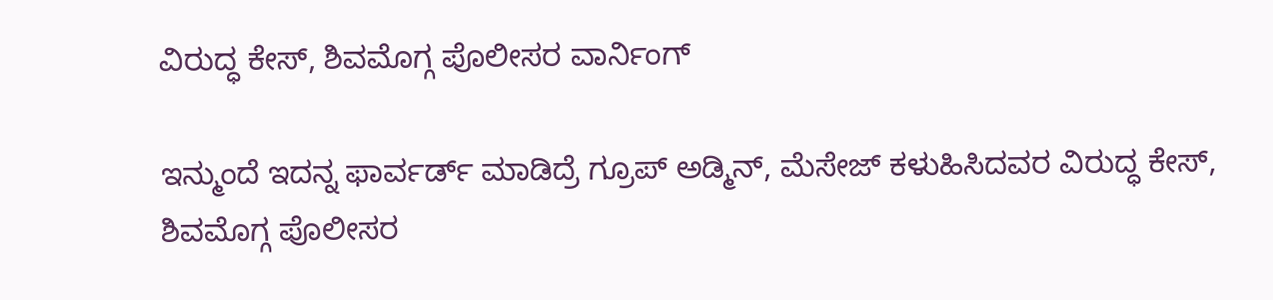ವಿರುದ್ಧ ಕೇಸ್, ಶಿವಮೊಗ್ಗ ಪೊಲೀಸರ ವಾರ್ನಿಂಗ್

ಇನ್ಮುಂದೆ ಇದನ್ನ ಫಾರ್ವರ್ಡ್ ಮಾಡಿದ್ರೆ ಗ್ರೂಪ್ ಅಡ್ಮಿನ್, ಮೆಸೇಜ್ ಕಳುಹಿಸಿದವರ ವಿರುದ್ಧ ಕೇಸ್, ಶಿವಮೊಗ್ಗ ಪೊಲೀಸರ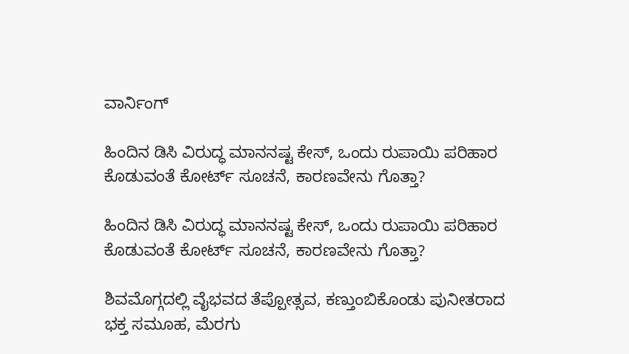ವಾರ್ನಿಂಗ್

ಹಿಂದಿನ ಡಿಸಿ ವಿರುದ್ಧ ಮಾನನಷ್ಟ ಕೇಸ್, ಒಂದು ರುಪಾಯಿ ಪರಿಹಾರ ಕೊಡುವಂತೆ ಕೋರ್ಟ್ ಸೂಚನೆ, ಕಾರಣವೇನು ಗೊತ್ತಾ?

ಹಿಂದಿನ ಡಿಸಿ ವಿರುದ್ಧ ಮಾನನಷ್ಟ ಕೇಸ್, ಒಂದು ರುಪಾಯಿ ಪರಿಹಾರ ಕೊಡುವಂತೆ ಕೋರ್ಟ್ ಸೂಚನೆ, ಕಾರಣವೇನು ಗೊತ್ತಾ?

ಶಿವಮೊಗ್ಗದಲ್ಲಿ ವೈಭವದ ತೆಪ್ಪೋತ್ಸವ, ಕಣ್ತುಂಬಿಕೊಂಡು ಪುನೀತರಾದ ಭಕ್ತ ಸಮೂಹ, ಮೆರಗು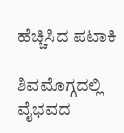ಹೆಚ್ಚಿಸಿದ ಪಟಾಕಿ

ಶಿವಮೊಗ್ಗದಲ್ಲಿ ವೈಭವದ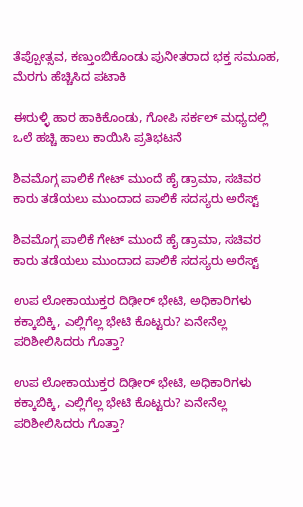ತೆಪ್ಪೋತ್ಸವ, ಕಣ್ತುಂಬಿಕೊಂಡು ಪುನೀತರಾದ ಭಕ್ತ ಸಮೂಹ, ಮೆರಗು ಹೆಚ್ಚಿಸಿದ ಪಟಾಕಿ

ಈರುಳ್ಳಿ ಹಾರ ಹಾಕಿಕೊಂಡು, ಗೋಪಿ ಸರ್ಕಲ್ ಮಧ್ಯದಲ್ಲಿ ಒಲೆ ಹಚ್ಚಿ ಹಾಲು ಕಾಯಿಸಿ ಪ್ರತಿಭಟನೆ

ಶಿವಮೊಗ್ಗ ಪಾಲಿಕೆ ಗೇಟ್ ಮುಂದೆ ಹೈ ಡ್ರಾಮಾ, ಸಚಿವರ ಕಾರು ತಡೆಯಲು ಮುಂದಾದ ಪಾಲಿಕೆ ಸದಸ್ಯರು ಅರೆಸ್ಟ್

ಶಿವಮೊಗ್ಗ ಪಾಲಿಕೆ ಗೇಟ್ ಮುಂದೆ ಹೈ ಡ್ರಾಮಾ, ಸಚಿವರ ಕಾರು ತಡೆಯಲು ಮುಂದಾದ ಪಾಲಿಕೆ ಸದಸ್ಯರು ಅರೆಸ್ಟ್

ಉಪ ಲೋಕಾಯುಕ್ತರ ದಿಢೀರ್ ಭೇಟಿ, ಅಧಿಕಾರಿಗಳು ಕಕ್ಕಾಬಿಕ್ಕಿ, ಎಲ್ಲಿಗೆಲ್ಲ ಭೇಟಿ ಕೊಟ್ಟರು? ಏನೇನೆಲ್ಲ ಪರಿಶೀಲಿಸಿದರು ಗೊತ್ತಾ?

ಉಪ ಲೋಕಾಯುಕ್ತರ ದಿಢೀರ್ ಭೇಟಿ, ಅಧಿಕಾರಿಗಳು ಕಕ್ಕಾಬಿಕ್ಕಿ, ಎಲ್ಲಿಗೆಲ್ಲ ಭೇಟಿ ಕೊಟ್ಟರು? ಏನೇನೆಲ್ಲ ಪರಿಶೀಲಿಸಿದರು ಗೊತ್ತಾ?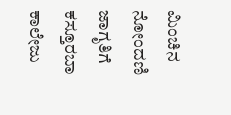ಮಿಂಚಿನ ನೋಂದಣಿ ಜಾಗೃತಿಗೆ ಕಸ್ತೂರಬಾ ಕಾಲೇಜು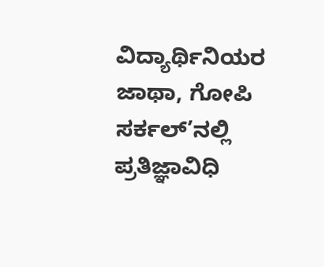ವಿದ್ಯಾರ್ಥಿನಿಯರ ಜಾಥಾ, ಗೋಪಿ ಸರ್ಕಲ್’ನಲ್ಲಿ ಪ್ರತಿಜ್ಞಾವಿಧಿ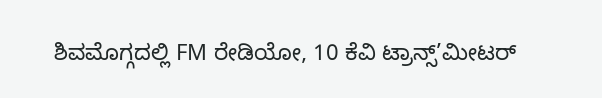ಶಿವಮೊಗ್ಗದಲ್ಲಿ FM ರೇಡಿಯೋ, 10 ಕೆವಿ ಟ್ರಾನ್ಸ್’ಮೀಟರ್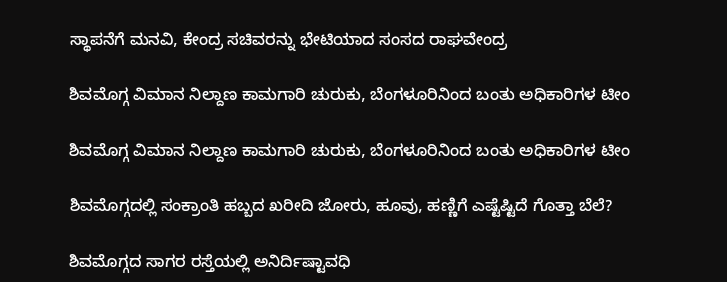ಸ್ಥಾಪನೆಗೆ ಮನವಿ, ಕೇಂದ್ರ ಸಚಿವರನ್ನು ಭೇಟಿಯಾದ ಸಂಸದ ರಾಘವೇಂದ್ರ

ಶಿವಮೊಗ್ಗ ವಿಮಾನ ನಿಲ್ದಾಣ ಕಾಮಗಾರಿ ಚುರುಕು, ಬೆಂಗಳೂರಿನಿಂದ ಬಂತು ಅಧಿಕಾರಿಗಳ ಟೀಂ

ಶಿವಮೊಗ್ಗ ವಿಮಾನ ನಿಲ್ದಾಣ ಕಾಮಗಾರಿ ಚುರುಕು, ಬೆಂಗಳೂರಿನಿಂದ ಬಂತು ಅಧಿಕಾರಿಗಳ ಟೀಂ

ಶಿವಮೊಗ್ಗದಲ್ಲಿ ಸಂಕ್ರಾಂತಿ ಹಬ್ಬದ ಖರೀದಿ ಜೋರು, ಹೂವು, ಹಣ್ಣಿಗೆ ಎಷ್ಟೆಷ್ಟಿದೆ ಗೊತ್ತಾ ಬೆಲೆ?

ಶಿವಮೊಗ್ಗದ ಸಾಗರ ರಸ್ತೆಯಲ್ಲಿ ಅನಿರ್ದಿಷ್ಟಾವಧಿ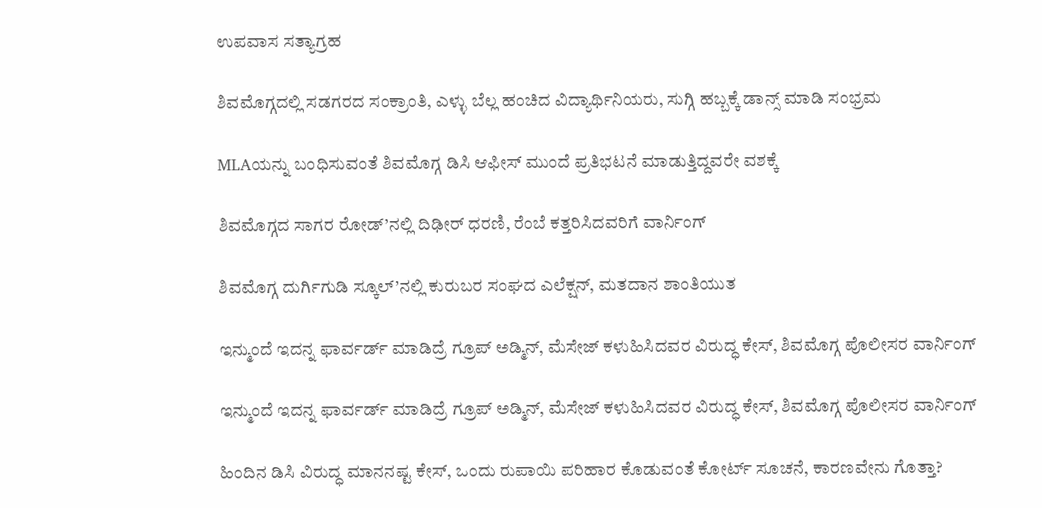ಉಪವಾಸ ಸತ್ಯಾಗ್ರಹ

ಶಿವಮೊಗ್ಗದಲ್ಲಿ ಸಡಗರದ ಸಂಕ್ರಾಂತಿ, ಎಳ್ಳು ಬೆಲ್ಲ ಹಂಚಿದ ವಿದ್ಯಾರ್ಥಿನಿಯರು, ಸುಗ್ಗಿ ಹಬ್ಬಕ್ಕೆ ಡಾನ್ಸ್ ಮಾಡಿ ಸಂಭ್ರಮ

MLAಯನ್ನು ಬಂಧಿಸುವಂತೆ ಶಿವಮೊಗ್ಗ ಡಿಸಿ ಆಫೀಸ್ ಮುಂದೆ ಪ್ರತಿಭಟನೆ ಮಾಡುತ್ತಿದ್ದವರೇ ವಶಕ್ಕೆ

ಶಿವಮೊಗ್ಗದ ಸಾಗರ ರೋಡ್’ನಲ್ಲಿ ದಿಢೀರ್ ಧರಣಿ, ರೆಂಬೆ ಕತ್ತರಿಸಿದವರಿಗೆ ವಾರ್ನಿಂಗ್

ಶಿವಮೊಗ್ಗ ದುರ್ಗಿಗುಡಿ ಸ್ಕೂಲ್’ನಲ್ಲಿ ಕುರುಬರ ಸಂಘದ ಎಲೆಕ್ಷನ್, ಮತದಾನ ಶಾಂತಿಯುತ

ಇನ್ಮುಂದೆ ಇದನ್ನ ಫಾರ್ವರ್ಡ್ ಮಾಡಿದ್ರೆ ಗ್ರೂಪ್ ಅಡ್ಮಿನ್, ಮೆಸೇಜ್ ಕಳುಹಿಸಿದವರ ವಿರುದ್ಧ ಕೇಸ್, ಶಿವಮೊಗ್ಗ ಪೊಲೀಸರ ವಾರ್ನಿಂಗ್

ಇನ್ಮುಂದೆ ಇದನ್ನ ಫಾರ್ವರ್ಡ್ ಮಾಡಿದ್ರೆ ಗ್ರೂಪ್ ಅಡ್ಮಿನ್, ಮೆಸೇಜ್ ಕಳುಹಿಸಿದವರ ವಿರುದ್ಧ ಕೇಸ್, ಶಿವಮೊಗ್ಗ ಪೊಲೀಸರ ವಾರ್ನಿಂಗ್

ಹಿಂದಿನ ಡಿಸಿ ವಿರುದ್ಧ ಮಾನನಷ್ಟ ಕೇಸ್, ಒಂದು ರುಪಾಯಿ ಪರಿಹಾರ ಕೊಡುವಂತೆ ಕೋರ್ಟ್ ಸೂಚನೆ, ಕಾರಣವೇನು ಗೊತ್ತಾ?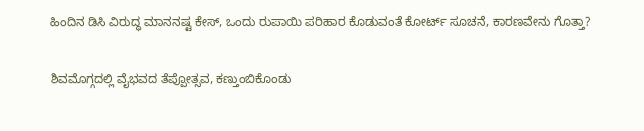ಹಿಂದಿನ ಡಿಸಿ ವಿರುದ್ಧ ಮಾನನಷ್ಟ ಕೇಸ್, ಒಂದು ರುಪಾಯಿ ಪರಿಹಾರ ಕೊಡುವಂತೆ ಕೋರ್ಟ್ ಸೂಚನೆ, ಕಾರಣವೇನು ಗೊತ್ತಾ?

ಶಿವಮೊಗ್ಗದಲ್ಲಿ ವೈಭವದ ತೆಪ್ಪೋತ್ಸವ, ಕಣ್ತುಂಬಿಕೊಂಡು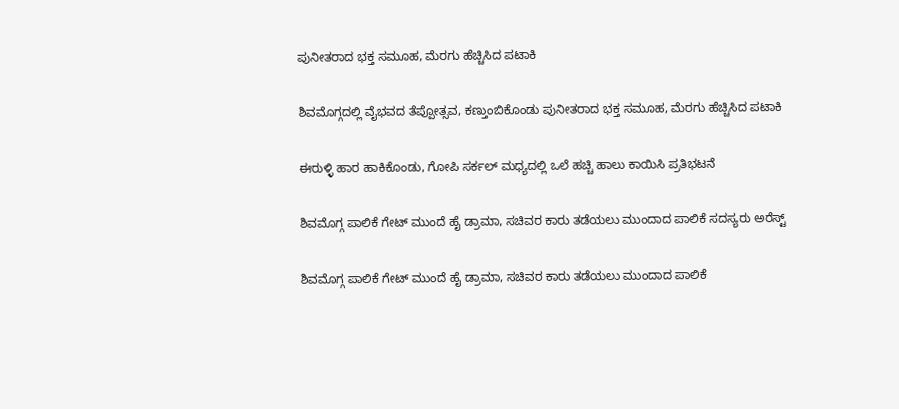ಪುನೀತರಾದ ಭಕ್ತ ಸಮೂಹ, ಮೆರಗು ಹೆಚ್ಚಿಸಿದ ಪಟಾಕಿ

ಶಿವಮೊಗ್ಗದಲ್ಲಿ ವೈಭವದ ತೆಪ್ಪೋತ್ಸವ, ಕಣ್ತುಂಬಿಕೊಂಡು ಪುನೀತರಾದ ಭಕ್ತ ಸಮೂಹ, ಮೆರಗು ಹೆಚ್ಚಿಸಿದ ಪಟಾಕಿ

ಈರುಳ್ಳಿ ಹಾರ ಹಾಕಿಕೊಂಡು, ಗೋಪಿ ಸರ್ಕಲ್ ಮಧ್ಯದಲ್ಲಿ ಒಲೆ ಹಚ್ಚಿ ಹಾಲು ಕಾಯಿಸಿ ಪ್ರತಿಭಟನೆ

ಶಿವಮೊಗ್ಗ ಪಾಲಿಕೆ ಗೇಟ್ ಮುಂದೆ ಹೈ ಡ್ರಾಮಾ, ಸಚಿವರ ಕಾರು ತಡೆಯಲು ಮುಂದಾದ ಪಾಲಿಕೆ ಸದಸ್ಯರು ಅರೆಸ್ಟ್

ಶಿವಮೊಗ್ಗ ಪಾಲಿಕೆ ಗೇಟ್ ಮುಂದೆ ಹೈ ಡ್ರಾಮಾ, ಸಚಿವರ ಕಾರು ತಡೆಯಲು ಮುಂದಾದ ಪಾಲಿಕೆ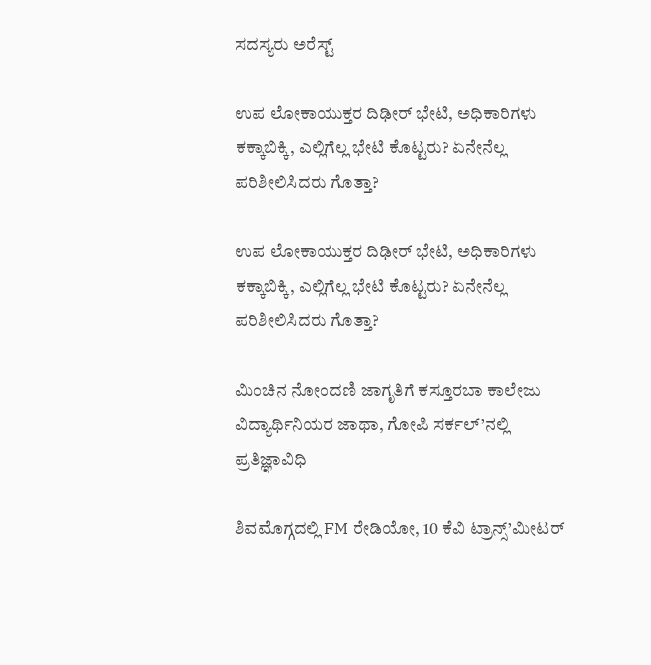ಸದಸ್ಯರು ಅರೆಸ್ಟ್

ಉಪ ಲೋಕಾಯುಕ್ತರ ದಿಢೀರ್ ಭೇಟಿ, ಅಧಿಕಾರಿಗಳು ಕಕ್ಕಾಬಿಕ್ಕಿ, ಎಲ್ಲಿಗೆಲ್ಲ ಭೇಟಿ ಕೊಟ್ಟರು? ಏನೇನೆಲ್ಲ ಪರಿಶೀಲಿಸಿದರು ಗೊತ್ತಾ?

ಉಪ ಲೋಕಾಯುಕ್ತರ ದಿಢೀರ್ ಭೇಟಿ, ಅಧಿಕಾರಿಗಳು ಕಕ್ಕಾಬಿಕ್ಕಿ, ಎಲ್ಲಿಗೆಲ್ಲ ಭೇಟಿ ಕೊಟ್ಟರು? ಏನೇನೆಲ್ಲ ಪರಿಶೀಲಿಸಿದರು ಗೊತ್ತಾ?

ಮಿಂಚಿನ ನೋಂದಣಿ ಜಾಗೃತಿಗೆ ಕಸ್ತೂರಬಾ ಕಾಲೇಜು ವಿದ್ಯಾರ್ಥಿನಿಯರ ಜಾಥಾ, ಗೋಪಿ ಸರ್ಕಲ್’ನಲ್ಲಿ ಪ್ರತಿಜ್ಞಾವಿಧಿ

ಶಿವಮೊಗ್ಗದಲ್ಲಿ FM ರೇಡಿಯೋ, 10 ಕೆವಿ ಟ್ರಾನ್ಸ್’ಮೀಟರ್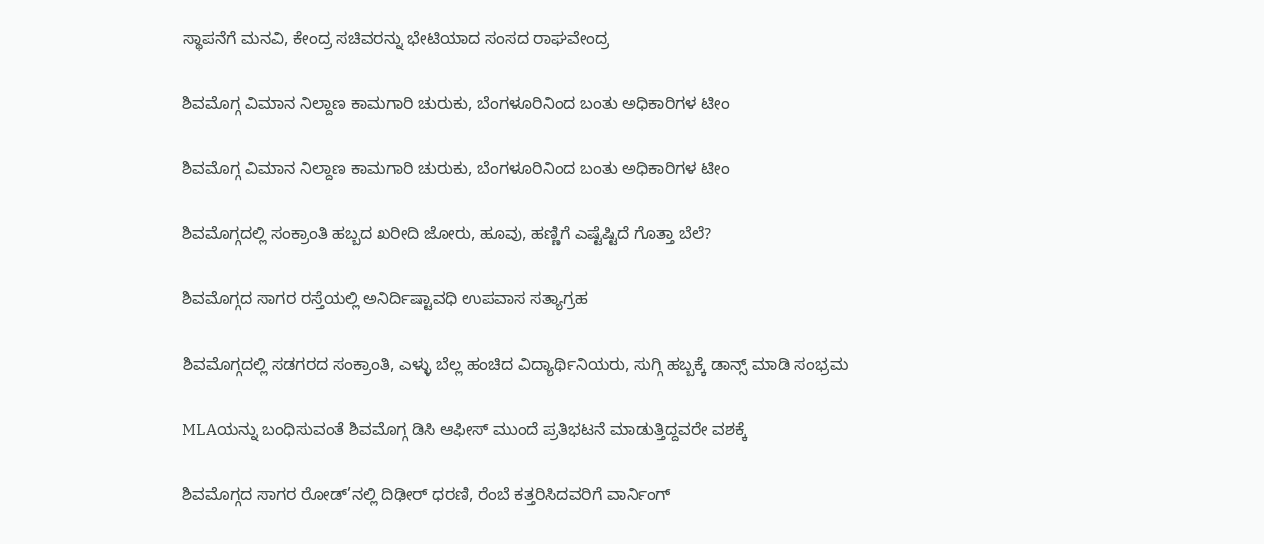ಸ್ಥಾಪನೆಗೆ ಮನವಿ, ಕೇಂದ್ರ ಸಚಿವರನ್ನು ಭೇಟಿಯಾದ ಸಂಸದ ರಾಘವೇಂದ್ರ

ಶಿವಮೊಗ್ಗ ವಿಮಾನ ನಿಲ್ದಾಣ ಕಾಮಗಾರಿ ಚುರುಕು, ಬೆಂಗಳೂರಿನಿಂದ ಬಂತು ಅಧಿಕಾರಿಗಳ ಟೀಂ

ಶಿವಮೊಗ್ಗ ವಿಮಾನ ನಿಲ್ದಾಣ ಕಾಮಗಾರಿ ಚುರುಕು, ಬೆಂಗಳೂರಿನಿಂದ ಬಂತು ಅಧಿಕಾರಿಗಳ ಟೀಂ

ಶಿವಮೊಗ್ಗದಲ್ಲಿ ಸಂಕ್ರಾಂತಿ ಹಬ್ಬದ ಖರೀದಿ ಜೋರು, ಹೂವು, ಹಣ್ಣಿಗೆ ಎಷ್ಟೆಷ್ಟಿದೆ ಗೊತ್ತಾ ಬೆಲೆ?

ಶಿವಮೊಗ್ಗದ ಸಾಗರ ರಸ್ತೆಯಲ್ಲಿ ಅನಿರ್ದಿಷ್ಟಾವಧಿ ಉಪವಾಸ ಸತ್ಯಾಗ್ರಹ

ಶಿವಮೊಗ್ಗದಲ್ಲಿ ಸಡಗರದ ಸಂಕ್ರಾಂತಿ, ಎಳ್ಳು ಬೆಲ್ಲ ಹಂಚಿದ ವಿದ್ಯಾರ್ಥಿನಿಯರು, ಸುಗ್ಗಿ ಹಬ್ಬಕ್ಕೆ ಡಾನ್ಸ್ ಮಾಡಿ ಸಂಭ್ರಮ

MLAಯನ್ನು ಬಂಧಿಸುವಂತೆ ಶಿವಮೊಗ್ಗ ಡಿಸಿ ಆಫೀಸ್ ಮುಂದೆ ಪ್ರತಿಭಟನೆ ಮಾಡುತ್ತಿದ್ದವರೇ ವಶಕ್ಕೆ

ಶಿವಮೊಗ್ಗದ ಸಾಗರ ರೋಡ್’ನಲ್ಲಿ ದಿಢೀರ್ ಧರಣಿ, ರೆಂಬೆ ಕತ್ತರಿಸಿದವರಿಗೆ ವಾರ್ನಿಂಗ್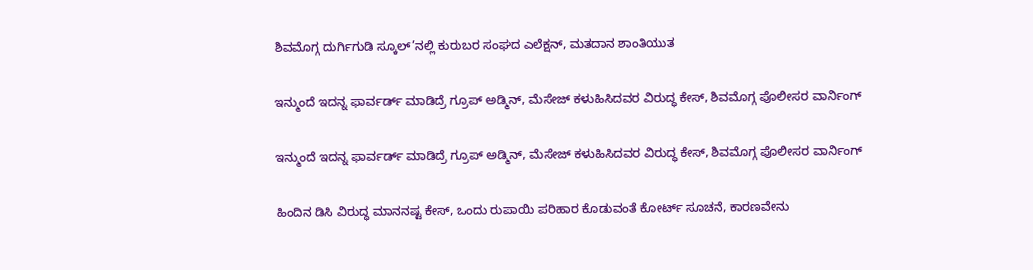ಶಿವಮೊಗ್ಗ ದುರ್ಗಿಗುಡಿ ಸ್ಕೂಲ್’ನಲ್ಲಿ ಕುರುಬರ ಸಂಘದ ಎಲೆಕ್ಷನ್, ಮತದಾನ ಶಾಂತಿಯುತ

ಇನ್ಮುಂದೆ ಇದನ್ನ ಫಾರ್ವರ್ಡ್ ಮಾಡಿದ್ರೆ ಗ್ರೂಪ್ ಅಡ್ಮಿನ್, ಮೆಸೇಜ್ ಕಳುಹಿಸಿದವರ ವಿರುದ್ಧ ಕೇಸ್, ಶಿವಮೊಗ್ಗ ಪೊಲೀಸರ ವಾರ್ನಿಂಗ್

ಇನ್ಮುಂದೆ ಇದನ್ನ ಫಾರ್ವರ್ಡ್ ಮಾಡಿದ್ರೆ ಗ್ರೂಪ್ ಅಡ್ಮಿನ್, ಮೆಸೇಜ್ ಕಳುಹಿಸಿದವರ ವಿರುದ್ಧ ಕೇಸ್, ಶಿವಮೊಗ್ಗ ಪೊಲೀಸರ ವಾರ್ನಿಂಗ್

ಹಿಂದಿನ ಡಿಸಿ ವಿರುದ್ಧ ಮಾನನಷ್ಟ ಕೇಸ್, ಒಂದು ರುಪಾಯಿ ಪರಿಹಾರ ಕೊಡುವಂತೆ ಕೋರ್ಟ್ ಸೂಚನೆ, ಕಾರಣವೇನು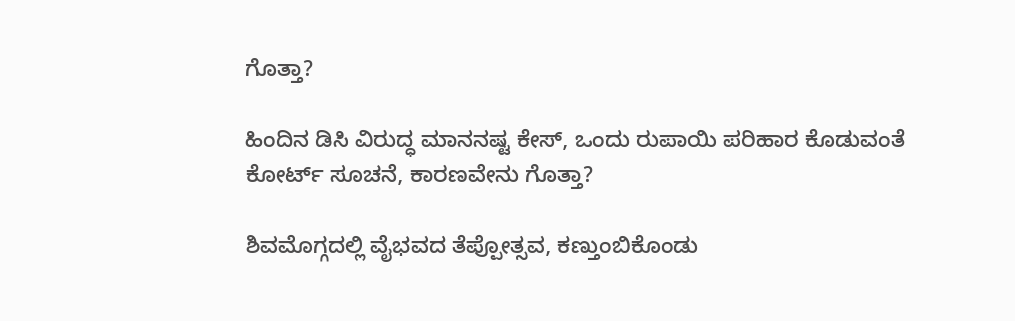ಗೊತ್ತಾ?

ಹಿಂದಿನ ಡಿಸಿ ವಿರುದ್ಧ ಮಾನನಷ್ಟ ಕೇಸ್, ಒಂದು ರುಪಾಯಿ ಪರಿಹಾರ ಕೊಡುವಂತೆ ಕೋರ್ಟ್ ಸೂಚನೆ, ಕಾರಣವೇನು ಗೊತ್ತಾ?

ಶಿವಮೊಗ್ಗದಲ್ಲಿ ವೈಭವದ ತೆಪ್ಪೋತ್ಸವ, ಕಣ್ತುಂಬಿಕೊಂಡು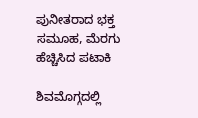ಪುನೀತರಾದ ಭಕ್ತ ಸಮೂಹ, ಮೆರಗು ಹೆಚ್ಚಿಸಿದ ಪಟಾಕಿ

ಶಿವಮೊಗ್ಗದಲ್ಲಿ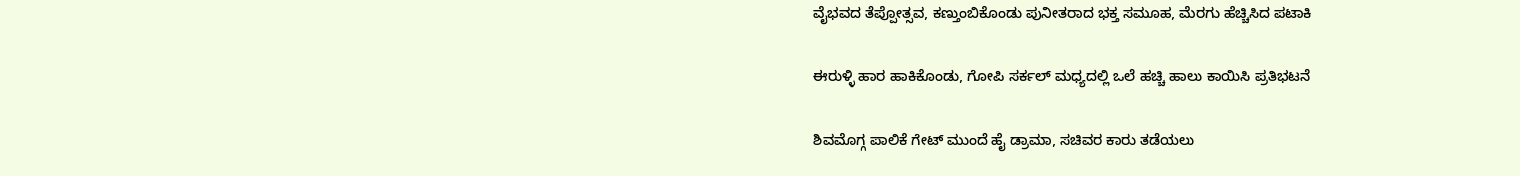ವೈಭವದ ತೆಪ್ಪೋತ್ಸವ, ಕಣ್ತುಂಬಿಕೊಂಡು ಪುನೀತರಾದ ಭಕ್ತ ಸಮೂಹ, ಮೆರಗು ಹೆಚ್ಚಿಸಿದ ಪಟಾಕಿ

ಈರುಳ್ಳಿ ಹಾರ ಹಾಕಿಕೊಂಡು, ಗೋಪಿ ಸರ್ಕಲ್ ಮಧ್ಯದಲ್ಲಿ ಒಲೆ ಹಚ್ಚಿ ಹಾಲು ಕಾಯಿಸಿ ಪ್ರತಿಭಟನೆ

ಶಿವಮೊಗ್ಗ ಪಾಲಿಕೆ ಗೇಟ್ ಮುಂದೆ ಹೈ ಡ್ರಾಮಾ, ಸಚಿವರ ಕಾರು ತಡೆಯಲು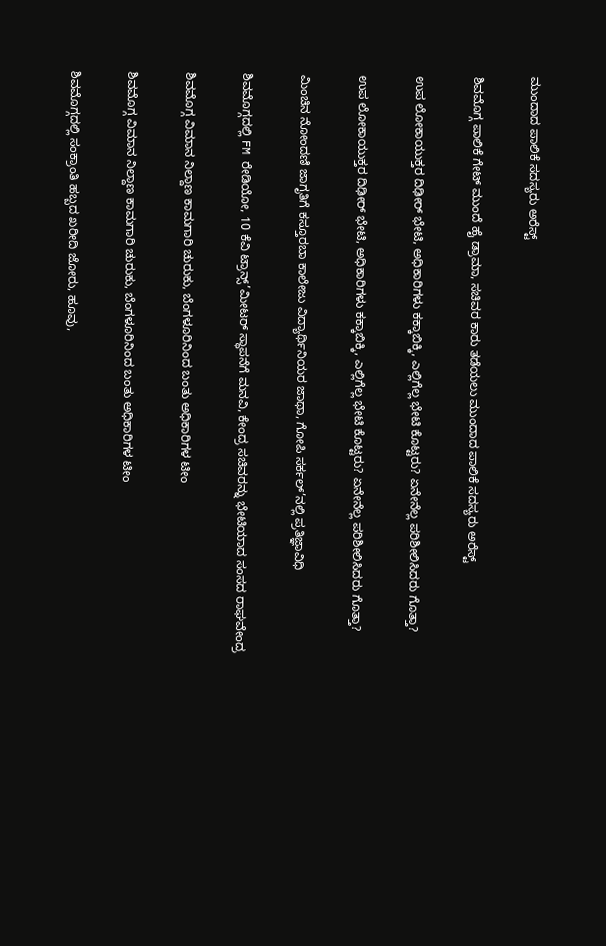ಮುಂದಾದ ಪಾಲಿಕೆ ಸದಸ್ಯರು ಅರೆಸ್ಟ್

ಶಿವಮೊಗ್ಗ ಪಾಲಿಕೆ ಗೇಟ್ ಮುಂದೆ ಹೈ ಡ್ರಾಮಾ, ಸಚಿವರ ಕಾರು ತಡೆಯಲು ಮುಂದಾದ ಪಾಲಿಕೆ ಸದಸ್ಯರು ಅರೆಸ್ಟ್

ಉಪ ಲೋಕಾಯುಕ್ತರ ದಿಢೀರ್ ಭೇಟಿ, ಅಧಿಕಾರಿಗಳು ಕಕ್ಕಾಬಿಕ್ಕಿ, ಎಲ್ಲಿಗೆಲ್ಲ ಭೇಟಿ ಕೊಟ್ಟರು? ಏನೇನೆಲ್ಲ ಪರಿಶೀಲಿಸಿದರು ಗೊತ್ತಾ?

ಉಪ ಲೋಕಾಯುಕ್ತರ ದಿಢೀರ್ ಭೇಟಿ, ಅಧಿಕಾರಿಗಳು ಕಕ್ಕಾಬಿಕ್ಕಿ, ಎಲ್ಲಿಗೆಲ್ಲ ಭೇಟಿ ಕೊಟ್ಟರು? ಏನೇನೆಲ್ಲ ಪರಿಶೀಲಿಸಿದರು ಗೊತ್ತಾ?

ಮಿಂಚಿನ ನೋಂದಣಿ ಜಾಗೃತಿಗೆ ಕಸ್ತೂರಬಾ ಕಾಲೇಜು ವಿದ್ಯಾರ್ಥಿನಿಯರ ಜಾಥಾ, ಗೋಪಿ ಸರ್ಕಲ್’ನಲ್ಲಿ ಪ್ರತಿಜ್ಞಾವಿಧಿ

ಶಿವಮೊಗ್ಗದಲ್ಲಿ FM ರೇಡಿಯೋ, 10 ಕೆವಿ ಟ್ರಾನ್ಸ್’ಮೀಟರ್ ಸ್ಥಾಪನೆಗೆ ಮನವಿ, ಕೇಂದ್ರ ಸಚಿವರನ್ನು ಭೇಟಿಯಾದ ಸಂಸದ ರಾಘವೇಂದ್ರ

ಶಿವಮೊಗ್ಗ ವಿಮಾನ ನಿಲ್ದಾಣ ಕಾಮಗಾರಿ ಚುರುಕು, ಬೆಂಗಳೂರಿನಿಂದ ಬಂತು ಅಧಿಕಾರಿಗಳ ಟೀಂ

ಶಿವಮೊಗ್ಗ ವಿಮಾನ ನಿಲ್ದಾಣ ಕಾಮಗಾರಿ ಚುರುಕು, ಬೆಂಗಳೂರಿನಿಂದ ಬಂತು ಅಧಿಕಾರಿಗಳ ಟೀಂ

ಶಿವಮೊಗ್ಗದಲ್ಲಿ ಸಂಕ್ರಾಂತಿ ಹಬ್ಬದ ಖರೀದಿ ಜೋರು, ಹೂವು,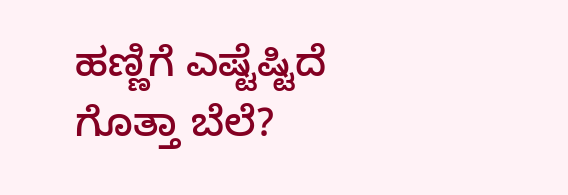ಹಣ್ಣಿಗೆ ಎಷ್ಟೆಷ್ಟಿದೆ ಗೊತ್ತಾ ಬೆಲೆ?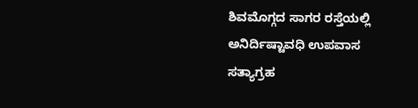ಶಿವಮೊಗ್ಗದ ಸಾಗರ ರಸ್ತೆಯಲ್ಲಿ ಅನಿರ್ದಿಷ್ಟಾವಧಿ ಉಪವಾಸ ಸತ್ಯಾಗ್ರಹ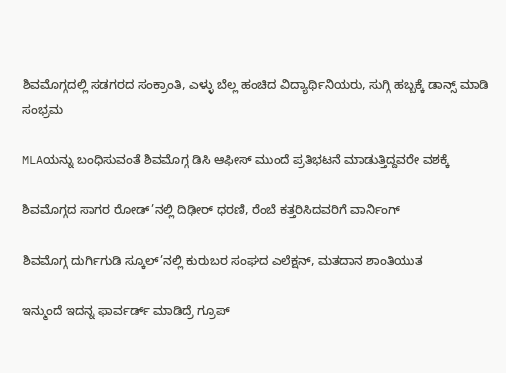ಶಿವಮೊಗ್ಗದಲ್ಲಿ ಸಡಗರದ ಸಂಕ್ರಾಂತಿ, ಎಳ್ಳು ಬೆಲ್ಲ ಹಂಚಿದ ವಿದ್ಯಾರ್ಥಿನಿಯರು, ಸುಗ್ಗಿ ಹಬ್ಬಕ್ಕೆ ಡಾನ್ಸ್ ಮಾಡಿ ಸಂಭ್ರಮ

MLAಯನ್ನು ಬಂಧಿಸುವಂತೆ ಶಿವಮೊಗ್ಗ ಡಿಸಿ ಆಫೀಸ್ ಮುಂದೆ ಪ್ರತಿಭಟನೆ ಮಾಡುತ್ತಿದ್ದವರೇ ವಶಕ್ಕೆ

ಶಿವಮೊಗ್ಗದ ಸಾಗರ ರೋಡ್’ನಲ್ಲಿ ದಿಢೀರ್ ಧರಣಿ, ರೆಂಬೆ ಕತ್ತರಿಸಿದವರಿಗೆ ವಾರ್ನಿಂಗ್

ಶಿವಮೊಗ್ಗ ದುರ್ಗಿಗುಡಿ ಸ್ಕೂಲ್’ನಲ್ಲಿ ಕುರುಬರ ಸಂಘದ ಎಲೆಕ್ಷನ್, ಮತದಾನ ಶಾಂತಿಯುತ

ಇನ್ಮುಂದೆ ಇದನ್ನ ಫಾರ್ವರ್ಡ್ ಮಾಡಿದ್ರೆ ಗ್ರೂಪ್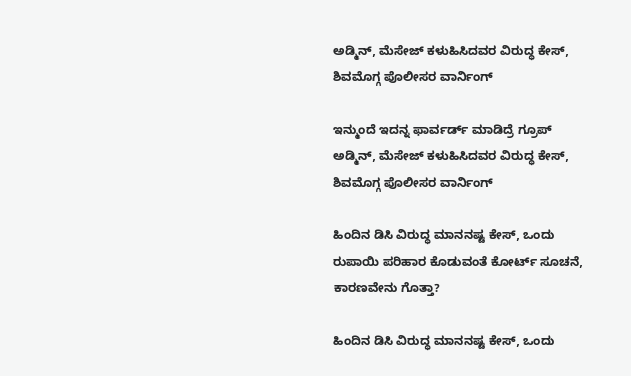ಅಡ್ಮಿನ್, ಮೆಸೇಜ್ ಕಳುಹಿಸಿದವರ ವಿರುದ್ಧ ಕೇಸ್, ಶಿವಮೊಗ್ಗ ಪೊಲೀಸರ ವಾರ್ನಿಂಗ್

ಇನ್ಮುಂದೆ ಇದನ್ನ ಫಾರ್ವರ್ಡ್ ಮಾಡಿದ್ರೆ ಗ್ರೂಪ್ ಅಡ್ಮಿನ್, ಮೆಸೇಜ್ ಕಳುಹಿಸಿದವರ ವಿರುದ್ಧ ಕೇಸ್, ಶಿವಮೊಗ್ಗ ಪೊಲೀಸರ ವಾರ್ನಿಂಗ್

ಹಿಂದಿನ ಡಿಸಿ ವಿರುದ್ಧ ಮಾನನಷ್ಟ ಕೇಸ್, ಒಂದು ರುಪಾಯಿ ಪರಿಹಾರ ಕೊಡುವಂತೆ ಕೋರ್ಟ್ ಸೂಚನೆ, ಕಾರಣವೇನು ಗೊತ್ತಾ?

ಹಿಂದಿನ ಡಿಸಿ ವಿರುದ್ಧ ಮಾನನಷ್ಟ ಕೇಸ್, ಒಂದು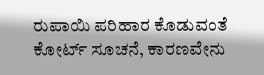ರುಪಾಯಿ ಪರಿಹಾರ ಕೊಡುವಂತೆ ಕೋರ್ಟ್ ಸೂಚನೆ, ಕಾರಣವೇನು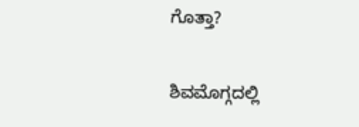ಗೊತ್ತಾ?

ಶಿವಮೊಗ್ಗದಲ್ಲಿ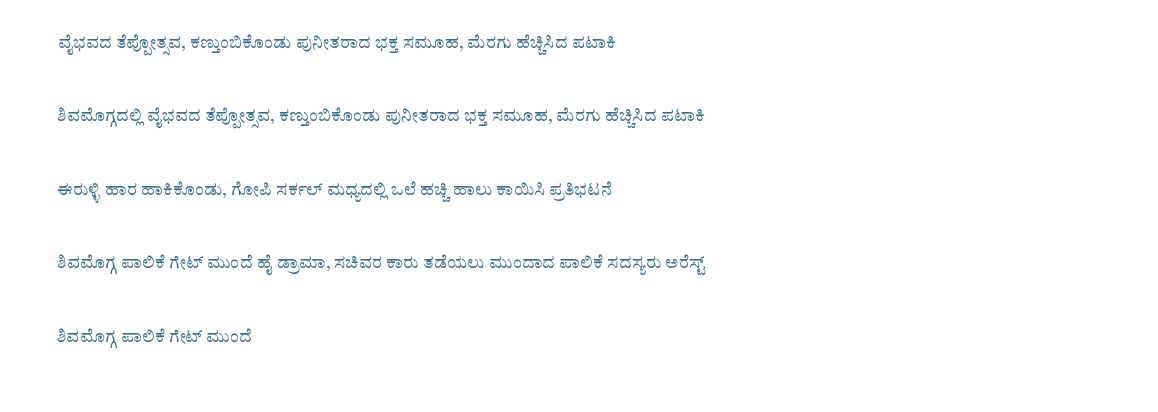ವೈಭವದ ತೆಪ್ಪೋತ್ಸವ, ಕಣ್ತುಂಬಿಕೊಂಡು ಪುನೀತರಾದ ಭಕ್ತ ಸಮೂಹ, ಮೆರಗು ಹೆಚ್ಚಿಸಿದ ಪಟಾಕಿ

ಶಿವಮೊಗ್ಗದಲ್ಲಿ ವೈಭವದ ತೆಪ್ಪೋತ್ಸವ, ಕಣ್ತುಂಬಿಕೊಂಡು ಪುನೀತರಾದ ಭಕ್ತ ಸಮೂಹ, ಮೆರಗು ಹೆಚ್ಚಿಸಿದ ಪಟಾಕಿ

ಈರುಳ್ಳಿ ಹಾರ ಹಾಕಿಕೊಂಡು, ಗೋಪಿ ಸರ್ಕಲ್ ಮಧ್ಯದಲ್ಲಿ ಒಲೆ ಹಚ್ಚಿ ಹಾಲು ಕಾಯಿಸಿ ಪ್ರತಿಭಟನೆ

ಶಿವಮೊಗ್ಗ ಪಾಲಿಕೆ ಗೇಟ್ ಮುಂದೆ ಹೈ ಡ್ರಾಮಾ, ಸಚಿವರ ಕಾರು ತಡೆಯಲು ಮುಂದಾದ ಪಾಲಿಕೆ ಸದಸ್ಯರು ಅರೆಸ್ಟ್

ಶಿವಮೊಗ್ಗ ಪಾಲಿಕೆ ಗೇಟ್ ಮುಂದೆ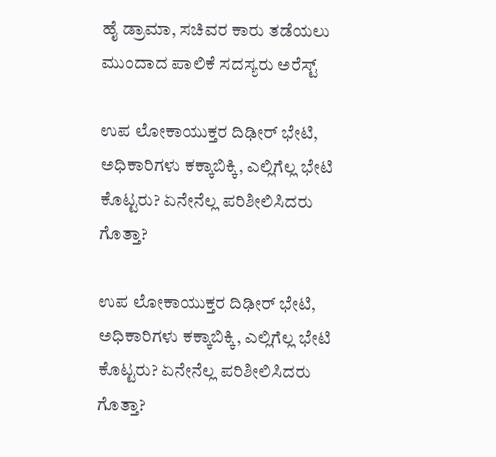ಹೈ ಡ್ರಾಮಾ, ಸಚಿವರ ಕಾರು ತಡೆಯಲು ಮುಂದಾದ ಪಾಲಿಕೆ ಸದಸ್ಯರು ಅರೆಸ್ಟ್

ಉಪ ಲೋಕಾಯುಕ್ತರ ದಿಢೀರ್ ಭೇಟಿ, ಅಧಿಕಾರಿಗಳು ಕಕ್ಕಾಬಿಕ್ಕಿ, ಎಲ್ಲಿಗೆಲ್ಲ ಭೇಟಿ ಕೊಟ್ಟರು? ಏನೇನೆಲ್ಲ ಪರಿಶೀಲಿಸಿದರು ಗೊತ್ತಾ?

ಉಪ ಲೋಕಾಯುಕ್ತರ ದಿಢೀರ್ ಭೇಟಿ, ಅಧಿಕಾರಿಗಳು ಕಕ್ಕಾಬಿಕ್ಕಿ, ಎಲ್ಲಿಗೆಲ್ಲ ಭೇಟಿ ಕೊಟ್ಟರು? ಏನೇನೆಲ್ಲ ಪರಿಶೀಲಿಸಿದರು ಗೊತ್ತಾ?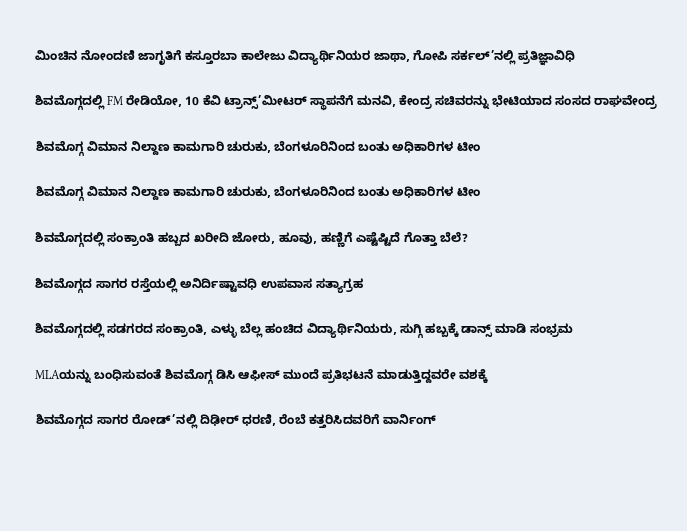ಮಿಂಚಿನ ನೋಂದಣಿ ಜಾಗೃತಿಗೆ ಕಸ್ತೂರಬಾ ಕಾಲೇಜು ವಿದ್ಯಾರ್ಥಿನಿಯರ ಜಾಥಾ, ಗೋಪಿ ಸರ್ಕಲ್’ನಲ್ಲಿ ಪ್ರತಿಜ್ಞಾವಿಧಿ

ಶಿವಮೊಗ್ಗದಲ್ಲಿ FM ರೇಡಿಯೋ, 10 ಕೆವಿ ಟ್ರಾನ್ಸ್’ಮೀಟರ್ ಸ್ಥಾಪನೆಗೆ ಮನವಿ, ಕೇಂದ್ರ ಸಚಿವರನ್ನು ಭೇಟಿಯಾದ ಸಂಸದ ರಾಘವೇಂದ್ರ

ಶಿವಮೊಗ್ಗ ವಿಮಾನ ನಿಲ್ದಾಣ ಕಾಮಗಾರಿ ಚುರುಕು, ಬೆಂಗಳೂರಿನಿಂದ ಬಂತು ಅಧಿಕಾರಿಗಳ ಟೀಂ

ಶಿವಮೊಗ್ಗ ವಿಮಾನ ನಿಲ್ದಾಣ ಕಾಮಗಾರಿ ಚುರುಕು, ಬೆಂಗಳೂರಿನಿಂದ ಬಂತು ಅಧಿಕಾರಿಗಳ ಟೀಂ

ಶಿವಮೊಗ್ಗದಲ್ಲಿ ಸಂಕ್ರಾಂತಿ ಹಬ್ಬದ ಖರೀದಿ ಜೋರು, ಹೂವು, ಹಣ್ಣಿಗೆ ಎಷ್ಟೆಷ್ಟಿದೆ ಗೊತ್ತಾ ಬೆಲೆ?

ಶಿವಮೊಗ್ಗದ ಸಾಗರ ರಸ್ತೆಯಲ್ಲಿ ಅನಿರ್ದಿಷ್ಟಾವಧಿ ಉಪವಾಸ ಸತ್ಯಾಗ್ರಹ

ಶಿವಮೊಗ್ಗದಲ್ಲಿ ಸಡಗರದ ಸಂಕ್ರಾಂತಿ, ಎಳ್ಳು ಬೆಲ್ಲ ಹಂಚಿದ ವಿದ್ಯಾರ್ಥಿನಿಯರು, ಸುಗ್ಗಿ ಹಬ್ಬಕ್ಕೆ ಡಾನ್ಸ್ ಮಾಡಿ ಸಂಭ್ರಮ

MLAಯನ್ನು ಬಂಧಿಸುವಂತೆ ಶಿವಮೊಗ್ಗ ಡಿಸಿ ಆಫೀಸ್ ಮುಂದೆ ಪ್ರತಿಭಟನೆ ಮಾಡುತ್ತಿದ್ದವರೇ ವಶಕ್ಕೆ

ಶಿವಮೊಗ್ಗದ ಸಾಗರ ರೋಡ್’ನಲ್ಲಿ ದಿಢೀರ್ ಧರಣಿ, ರೆಂಬೆ ಕತ್ತರಿಸಿದವರಿಗೆ ವಾರ್ನಿಂಗ್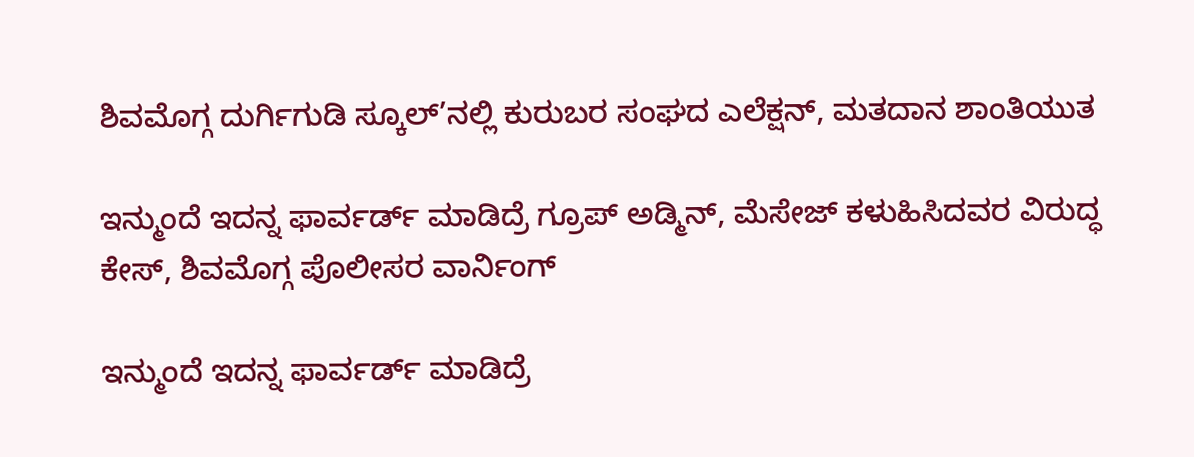ಶಿವಮೊಗ್ಗ ದುರ್ಗಿಗುಡಿ ಸ್ಕೂಲ್’ನಲ್ಲಿ ಕುರುಬರ ಸಂಘದ ಎಲೆಕ್ಷನ್, ಮತದಾನ ಶಾಂತಿಯುತ

ಇನ್ಮುಂದೆ ಇದನ್ನ ಫಾರ್ವರ್ಡ್ ಮಾಡಿದ್ರೆ ಗ್ರೂಪ್ ಅಡ್ಮಿನ್, ಮೆಸೇಜ್ ಕಳುಹಿಸಿದವರ ವಿರುದ್ಧ ಕೇಸ್, ಶಿವಮೊಗ್ಗ ಪೊಲೀಸರ ವಾರ್ನಿಂಗ್

ಇನ್ಮುಂದೆ ಇದನ್ನ ಫಾರ್ವರ್ಡ್ ಮಾಡಿದ್ರೆ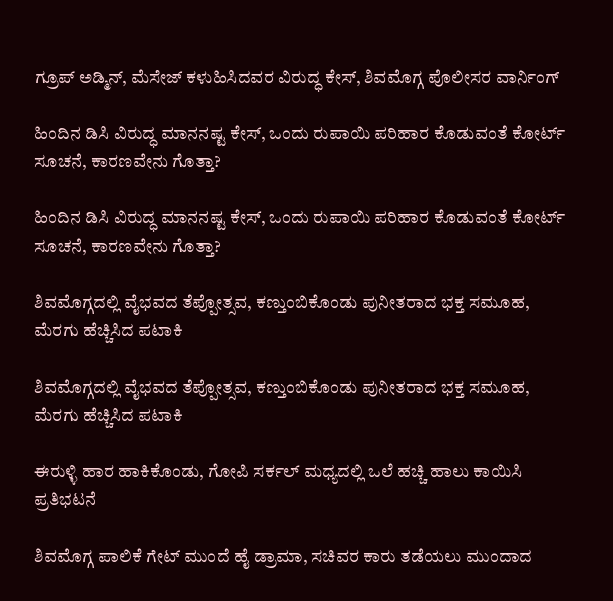ಗ್ರೂಪ್ ಅಡ್ಮಿನ್, ಮೆಸೇಜ್ ಕಳುಹಿಸಿದವರ ವಿರುದ್ಧ ಕೇಸ್, ಶಿವಮೊಗ್ಗ ಪೊಲೀಸರ ವಾರ್ನಿಂಗ್

ಹಿಂದಿನ ಡಿಸಿ ವಿರುದ್ಧ ಮಾನನಷ್ಟ ಕೇಸ್, ಒಂದು ರುಪಾಯಿ ಪರಿಹಾರ ಕೊಡುವಂತೆ ಕೋರ್ಟ್ ಸೂಚನೆ, ಕಾರಣವೇನು ಗೊತ್ತಾ?

ಹಿಂದಿನ ಡಿಸಿ ವಿರುದ್ಧ ಮಾನನಷ್ಟ ಕೇಸ್, ಒಂದು ರುಪಾಯಿ ಪರಿಹಾರ ಕೊಡುವಂತೆ ಕೋರ್ಟ್ ಸೂಚನೆ, ಕಾರಣವೇನು ಗೊತ್ತಾ?

ಶಿವಮೊಗ್ಗದಲ್ಲಿ ವೈಭವದ ತೆಪ್ಪೋತ್ಸವ, ಕಣ್ತುಂಬಿಕೊಂಡು ಪುನೀತರಾದ ಭಕ್ತ ಸಮೂಹ, ಮೆರಗು ಹೆಚ್ಚಿಸಿದ ಪಟಾಕಿ

ಶಿವಮೊಗ್ಗದಲ್ಲಿ ವೈಭವದ ತೆಪ್ಪೋತ್ಸವ, ಕಣ್ತುಂಬಿಕೊಂಡು ಪುನೀತರಾದ ಭಕ್ತ ಸಮೂಹ, ಮೆರಗು ಹೆಚ್ಚಿಸಿದ ಪಟಾಕಿ

ಈರುಳ್ಳಿ ಹಾರ ಹಾಕಿಕೊಂಡು, ಗೋಪಿ ಸರ್ಕಲ್ ಮಧ್ಯದಲ್ಲಿ ಒಲೆ ಹಚ್ಚಿ ಹಾಲು ಕಾಯಿಸಿ ಪ್ರತಿಭಟನೆ

ಶಿವಮೊಗ್ಗ ಪಾಲಿಕೆ ಗೇಟ್ ಮುಂದೆ ಹೈ ಡ್ರಾಮಾ, ಸಚಿವರ ಕಾರು ತಡೆಯಲು ಮುಂದಾದ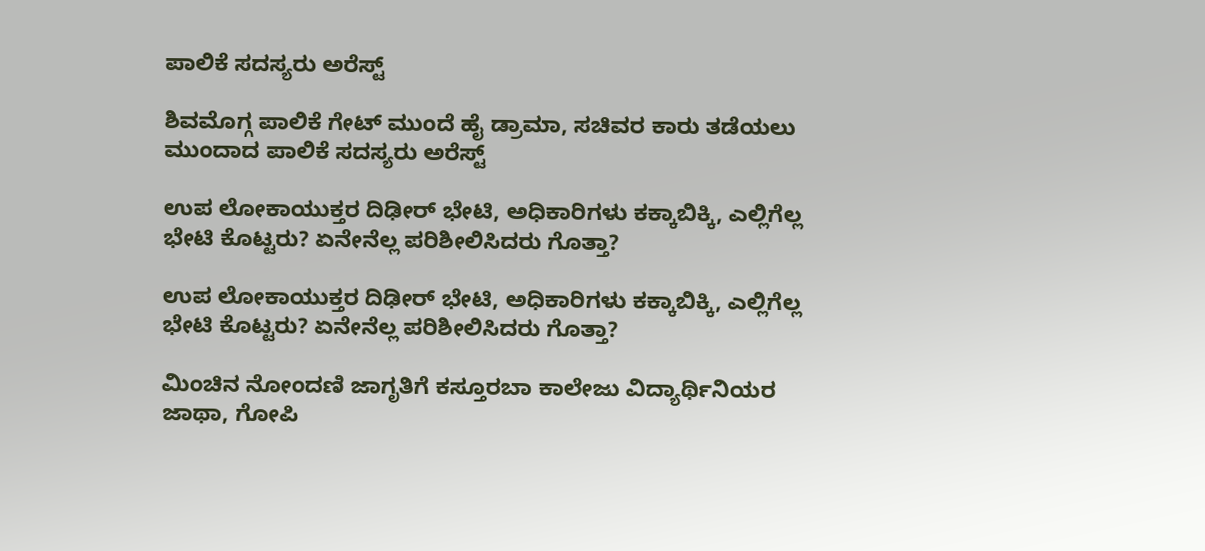ಪಾಲಿಕೆ ಸದಸ್ಯರು ಅರೆಸ್ಟ್

ಶಿವಮೊಗ್ಗ ಪಾಲಿಕೆ ಗೇಟ್ ಮುಂದೆ ಹೈ ಡ್ರಾಮಾ, ಸಚಿವರ ಕಾರು ತಡೆಯಲು ಮುಂದಾದ ಪಾಲಿಕೆ ಸದಸ್ಯರು ಅರೆಸ್ಟ್

ಉಪ ಲೋಕಾಯುಕ್ತರ ದಿಢೀರ್ ಭೇಟಿ, ಅಧಿಕಾರಿಗಳು ಕಕ್ಕಾಬಿಕ್ಕಿ, ಎಲ್ಲಿಗೆಲ್ಲ ಭೇಟಿ ಕೊಟ್ಟರು? ಏನೇನೆಲ್ಲ ಪರಿಶೀಲಿಸಿದರು ಗೊತ್ತಾ?

ಉಪ ಲೋಕಾಯುಕ್ತರ ದಿಢೀರ್ ಭೇಟಿ, ಅಧಿಕಾರಿಗಳು ಕಕ್ಕಾಬಿಕ್ಕಿ, ಎಲ್ಲಿಗೆಲ್ಲ ಭೇಟಿ ಕೊಟ್ಟರು? ಏನೇನೆಲ್ಲ ಪರಿಶೀಲಿಸಿದರು ಗೊತ್ತಾ?

ಮಿಂಚಿನ ನೋಂದಣಿ ಜಾಗೃತಿಗೆ ಕಸ್ತೂರಬಾ ಕಾಲೇಜು ವಿದ್ಯಾರ್ಥಿನಿಯರ ಜಾಥಾ, ಗೋಪಿ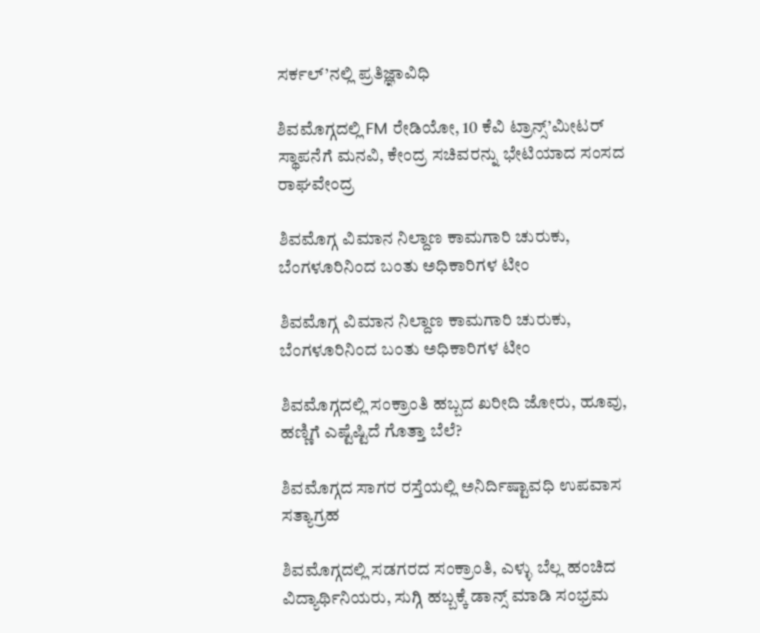ಸರ್ಕಲ್’ನಲ್ಲಿ ಪ್ರತಿಜ್ಞಾವಿಧಿ

ಶಿವಮೊಗ್ಗದಲ್ಲಿ FM ರೇಡಿಯೋ, 10 ಕೆವಿ ಟ್ರಾನ್ಸ್’ಮೀಟರ್ ಸ್ಥಾಪನೆಗೆ ಮನವಿ, ಕೇಂದ್ರ ಸಚಿವರನ್ನು ಭೇಟಿಯಾದ ಸಂಸದ ರಾಘವೇಂದ್ರ

ಶಿವಮೊಗ್ಗ ವಿಮಾನ ನಿಲ್ದಾಣ ಕಾಮಗಾರಿ ಚುರುಕು, ಬೆಂಗಳೂರಿನಿಂದ ಬಂತು ಅಧಿಕಾರಿಗಳ ಟೀಂ

ಶಿವಮೊಗ್ಗ ವಿಮಾನ ನಿಲ್ದಾಣ ಕಾಮಗಾರಿ ಚುರುಕು, ಬೆಂಗಳೂರಿನಿಂದ ಬಂತು ಅಧಿಕಾರಿಗಳ ಟೀಂ

ಶಿವಮೊಗ್ಗದಲ್ಲಿ ಸಂಕ್ರಾಂತಿ ಹಬ್ಬದ ಖರೀದಿ ಜೋರು, ಹೂವು, ಹಣ್ಣಿಗೆ ಎಷ್ಟೆಷ್ಟಿದೆ ಗೊತ್ತಾ ಬೆಲೆ?

ಶಿವಮೊಗ್ಗದ ಸಾಗರ ರಸ್ತೆಯಲ್ಲಿ ಅನಿರ್ದಿಷ್ಟಾವಧಿ ಉಪವಾಸ ಸತ್ಯಾಗ್ರಹ

ಶಿವಮೊಗ್ಗದಲ್ಲಿ ಸಡಗರದ ಸಂಕ್ರಾಂತಿ, ಎಳ್ಳು ಬೆಲ್ಲ ಹಂಚಿದ ವಿದ್ಯಾರ್ಥಿನಿಯರು, ಸುಗ್ಗಿ ಹಬ್ಬಕ್ಕೆ ಡಾನ್ಸ್ ಮಾಡಿ ಸಂಭ್ರಮ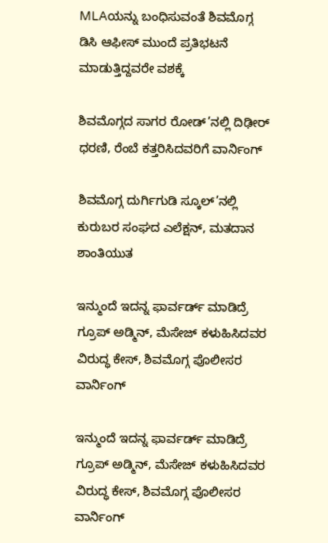MLAಯನ್ನು ಬಂಧಿಸುವಂತೆ ಶಿವಮೊಗ್ಗ ಡಿಸಿ ಆಫೀಸ್ ಮುಂದೆ ಪ್ರತಿಭಟನೆ ಮಾಡುತ್ತಿದ್ದವರೇ ವಶಕ್ಕೆ

ಶಿವಮೊಗ್ಗದ ಸಾಗರ ರೋಡ್’ನಲ್ಲಿ ದಿಢೀರ್ ಧರಣಿ, ರೆಂಬೆ ಕತ್ತರಿಸಿದವರಿಗೆ ವಾರ್ನಿಂಗ್

ಶಿವಮೊಗ್ಗ ದುರ್ಗಿಗುಡಿ ಸ್ಕೂಲ್’ನಲ್ಲಿ ಕುರುಬರ ಸಂಘದ ಎಲೆಕ್ಷನ್, ಮತದಾನ ಶಾಂತಿಯುತ

ಇನ್ಮುಂದೆ ಇದನ್ನ ಫಾರ್ವರ್ಡ್ ಮಾಡಿದ್ರೆ ಗ್ರೂಪ್ ಅಡ್ಮಿನ್, ಮೆಸೇಜ್ ಕಳುಹಿಸಿದವರ ವಿರುದ್ಧ ಕೇಸ್, ಶಿವಮೊಗ್ಗ ಪೊಲೀಸರ ವಾರ್ನಿಂಗ್

ಇನ್ಮುಂದೆ ಇದನ್ನ ಫಾರ್ವರ್ಡ್ ಮಾಡಿದ್ರೆ ಗ್ರೂಪ್ ಅಡ್ಮಿನ್, ಮೆಸೇಜ್ ಕಳುಹಿಸಿದವರ ವಿರುದ್ಧ ಕೇಸ್, ಶಿವಮೊಗ್ಗ ಪೊಲೀಸರ ವಾರ್ನಿಂಗ್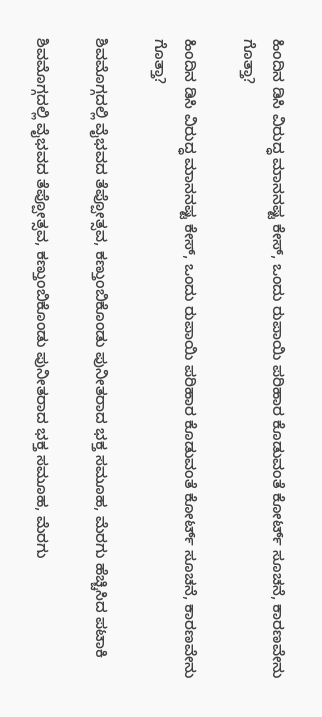ಹಿಂದಿನ ಡಿಸಿ ವಿರುದ್ಧ ಮಾನನಷ್ಟ ಕೇಸ್, ಒಂದು ರುಪಾಯಿ ಪರಿಹಾರ ಕೊಡುವಂತೆ ಕೋರ್ಟ್ ಸೂಚನೆ, ಕಾರಣವೇನು ಗೊತ್ತಾ?

ಹಿಂದಿನ ಡಿಸಿ ವಿರುದ್ಧ ಮಾನನಷ್ಟ ಕೇಸ್, ಒಂದು ರುಪಾಯಿ ಪರಿಹಾರ ಕೊಡುವಂತೆ ಕೋರ್ಟ್ ಸೂಚನೆ, ಕಾರಣವೇನು ಗೊತ್ತಾ?

ಶಿವಮೊಗ್ಗದಲ್ಲಿ ವೈಭವದ ತೆಪ್ಪೋತ್ಸವ, ಕಣ್ತುಂಬಿಕೊಂಡು ಪುನೀತರಾದ ಭಕ್ತ ಸಮೂಹ, ಮೆರಗು ಹೆಚ್ಚಿಸಿದ ಪಟಾಕಿ

ಶಿವಮೊಗ್ಗದಲ್ಲಿ ವೈಭವದ ತೆಪ್ಪೋತ್ಸವ, ಕಣ್ತುಂಬಿಕೊಂಡು ಪುನೀತರಾದ ಭಕ್ತ ಸಮೂಹ, ಮೆರಗು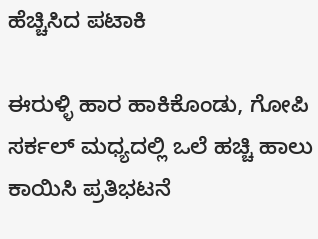ಹೆಚ್ಚಿಸಿದ ಪಟಾಕಿ

ಈರುಳ್ಳಿ ಹಾರ ಹಾಕಿಕೊಂಡು, ಗೋಪಿ ಸರ್ಕಲ್ ಮಧ್ಯದಲ್ಲಿ ಒಲೆ ಹಚ್ಚಿ ಹಾಲು ಕಾಯಿಸಿ ಪ್ರತಿಭಟನೆ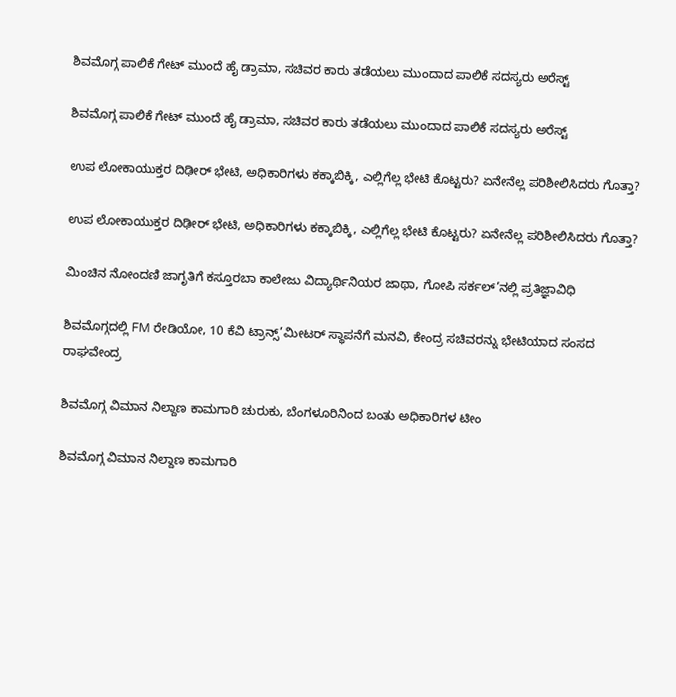ಶಿವಮೊಗ್ಗ ಪಾಲಿಕೆ ಗೇಟ್ ಮುಂದೆ ಹೈ ಡ್ರಾಮಾ, ಸಚಿವರ ಕಾರು ತಡೆಯಲು ಮುಂದಾದ ಪಾಲಿಕೆ ಸದಸ್ಯರು ಅರೆಸ್ಟ್

ಶಿವಮೊಗ್ಗ ಪಾಲಿಕೆ ಗೇಟ್ ಮುಂದೆ ಹೈ ಡ್ರಾಮಾ, ಸಚಿವರ ಕಾರು ತಡೆಯಲು ಮುಂದಾದ ಪಾಲಿಕೆ ಸದಸ್ಯರು ಅರೆಸ್ಟ್

ಉಪ ಲೋಕಾಯುಕ್ತರ ದಿಢೀರ್ ಭೇಟಿ, ಅಧಿಕಾರಿಗಳು ಕಕ್ಕಾಬಿಕ್ಕಿ, ಎಲ್ಲಿಗೆಲ್ಲ ಭೇಟಿ ಕೊಟ್ಟರು? ಏನೇನೆಲ್ಲ ಪರಿಶೀಲಿಸಿದರು ಗೊತ್ತಾ?

ಉಪ ಲೋಕಾಯುಕ್ತರ ದಿಢೀರ್ ಭೇಟಿ, ಅಧಿಕಾರಿಗಳು ಕಕ್ಕಾಬಿಕ್ಕಿ, ಎಲ್ಲಿಗೆಲ್ಲ ಭೇಟಿ ಕೊಟ್ಟರು? ಏನೇನೆಲ್ಲ ಪರಿಶೀಲಿಸಿದರು ಗೊತ್ತಾ?

ಮಿಂಚಿನ ನೋಂದಣಿ ಜಾಗೃತಿಗೆ ಕಸ್ತೂರಬಾ ಕಾಲೇಜು ವಿದ್ಯಾರ್ಥಿನಿಯರ ಜಾಥಾ, ಗೋಪಿ ಸರ್ಕಲ್’ನಲ್ಲಿ ಪ್ರತಿಜ್ಞಾವಿಧಿ

ಶಿವಮೊಗ್ಗದಲ್ಲಿ FM ರೇಡಿಯೋ, 10 ಕೆವಿ ಟ್ರಾನ್ಸ್’ಮೀಟರ್ ಸ್ಥಾಪನೆಗೆ ಮನವಿ, ಕೇಂದ್ರ ಸಚಿವರನ್ನು ಭೇಟಿಯಾದ ಸಂಸದ ರಾಘವೇಂದ್ರ

ಶಿವಮೊಗ್ಗ ವಿಮಾನ ನಿಲ್ದಾಣ ಕಾಮಗಾರಿ ಚುರುಕು, ಬೆಂಗಳೂರಿನಿಂದ ಬಂತು ಅಧಿಕಾರಿಗಳ ಟೀಂ

ಶಿವಮೊಗ್ಗ ವಿಮಾನ ನಿಲ್ದಾಣ ಕಾಮಗಾರಿ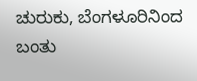ಚುರುಕು, ಬೆಂಗಳೂರಿನಿಂದ ಬಂತು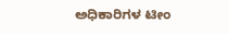ಅಧಿಕಾರಿಗಳ ಟೀಂ